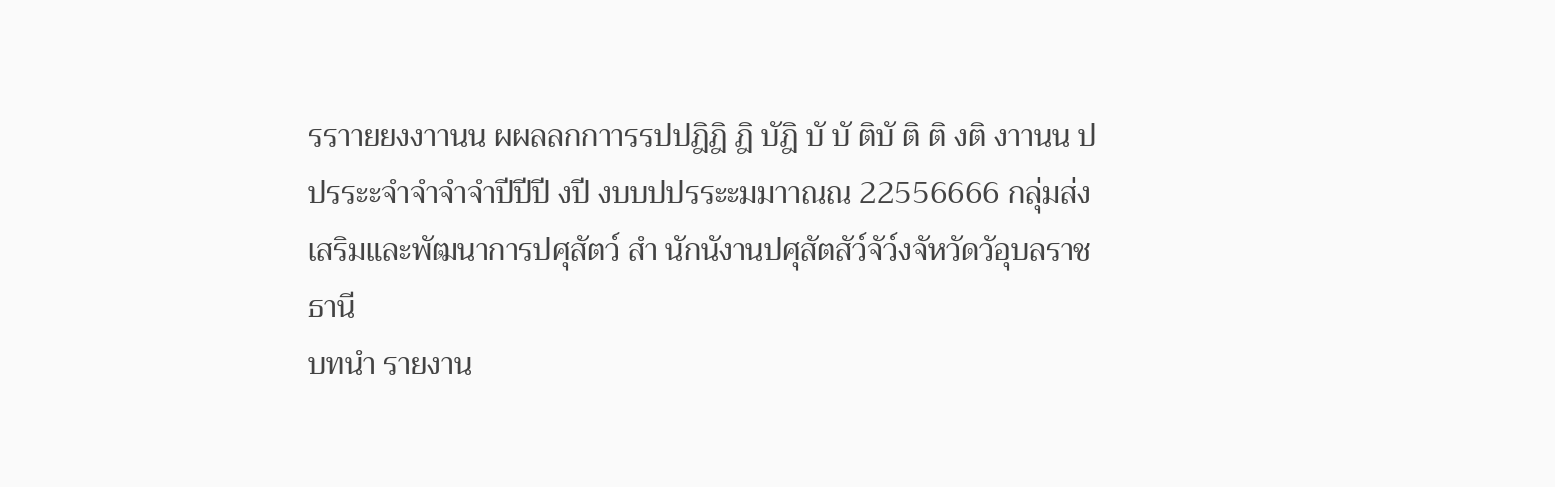รราายยงงาานน ผผลลกกาารรปปฎิฎิ ฎิ บัฎิ บั บั ติบั ติ ติ งติ งาานน ปปรระะจำจำจำจำปีปีปี งปี งบบปปรระะมมาาณณ 22556666 กลุ่มส่งเสริมและพัฒนาการปศุสัตว์ สำ นักนังานปศุสัตสัว์จัว์งจัหวัดวัอุบลราชธานี
บทนำ รายงาน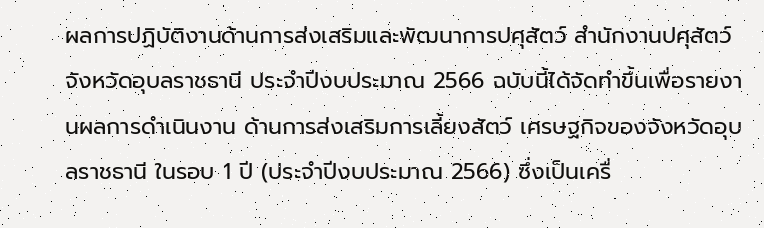ผลการปฏิบัติงานด้านการส่งเสริมและพัฒนาการปศุสัตว์ สำนักงานปศุสัตว์จังหวัดอุบลราชธานี ประจำปีงบประมาณ 2566 ฉบับนี้ได้จัดทำขึ้นเพื่อรายงานผลการดำเนินงาน ด้านการส่งเสริมการเลี้ยงสัตว์ เศรษฐกิจของจังหวัดอุบลราชธานี ในรอบ 1 ปี (ประจำปีงบประมาณ 2566) ซึ่งเป็นเครื่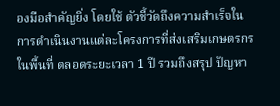องมือสำคัญยิ่ง โดยใช้ ตัวชี้วัดถึงความสำเร็จในการดำเนินงานแต่ละโครงการที่ส่งเสริมเกษตรกรในพื้นที่ ตลอดระยะเวลา 1 ปี รวมถึงสรุป ปัญหา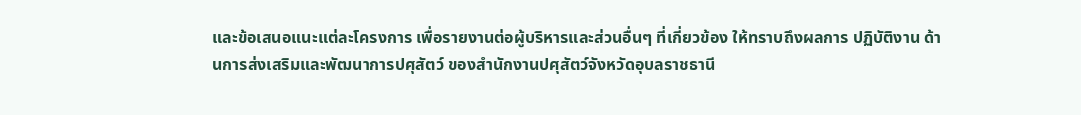และข้อเสนอแนะแต่ละโครงการ เพื่อรายงานต่อผู้บริหารและส่วนอื่นๆ ที่เกี่ยวข้อง ให้ทราบถึงผลการ ปฏิบัติงาน ด้านการส่งเสริมและพัฒนาการปศุสัตว์ ของสำนักงานปศุสัตว์จังหวัดอุบลราชธานี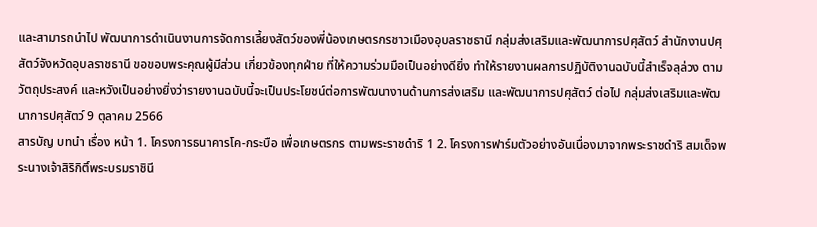และสามารถนำไป พัฒนาการดำเนินงานการจัดการเลี้ยงสัตว์ของพี่น้องเกษตรกรชาวเมืองอุบลราชธานี กลุ่มส่งเสริมและพัฒนาการปศุสัตว์ สำนักงานปศุสัตว์จังหวัดอุบลราชธานี ขอขอบพระคุณผู้มีส่วน เกี่ยวข้องทุกฝ่าย ที่ให้ความร่วมมือเป็นอย่างดียิ่ง ทำให้รายงานผลการปฏิบัติงานฉบับนี้สำเร็จลุล่วง ตามวัตถุประสงค์ และหวังเป็นอย่างยิ่งว่ารายงานฉบับนี้จะเป็นประโยชน์ต่อการพัฒนางานด้านการส่งเสริม และพัฒนาการปศุสัตว์ ต่อไป กลุ่มส่งเสริมและพัฒนาการปศุสัตว์ 9 ตุลาคม 2566
สารบัญ บทนำ เรื่อง หน้า 1. โครงการธนาคารโค-กระบือ เพื่อเกษตรกร ตามพระราชดำริ 1 2. โครงการฟาร์มตัวอย่างอันเนื่องมาจากพระราชดำริ สมเด็จพระนางเจ้าสิริกิติ์พระบรมราชินี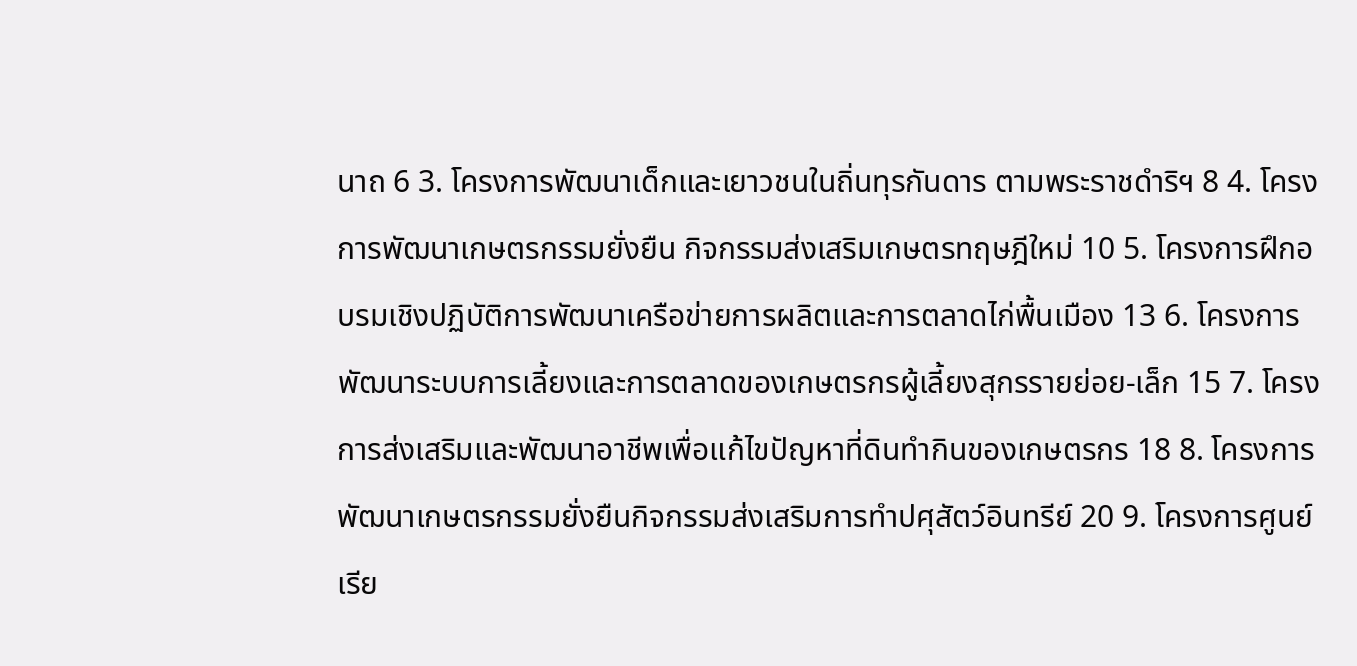นาถ 6 3. โครงการพัฒนาเด็กและเยาวชนในถิ่นทุรกันดาร ตามพระราชดำริฯ 8 4. โครงการพัฒนาเกษตรกรรมยั่งยืน กิจกรรมส่งเสริมเกษตรทฤษฎีใหม่ 10 5. โครงการฝึกอบรมเชิงปฏิบัติการพัฒนาเครือข่ายการผลิตและการตลาดไก่พื้นเมือง 13 6. โครงการพัฒนาระบบการเลี้ยงและการตลาดของเกษตรกรผู้เลี้ยงสุกรรายย่อย-เล็ก 15 7. โครงการส่งเสริมและพัฒนาอาชีพเพื่อแก้ไขปัญหาที่ดินทำกินของเกษตรกร 18 8. โครงการพัฒนาเกษตรกรรมยั่งยืนกิจกรรมส่งเสริมการทำปศุสัตว์อินทรีย์ 20 9. โครงการศูนย์เรีย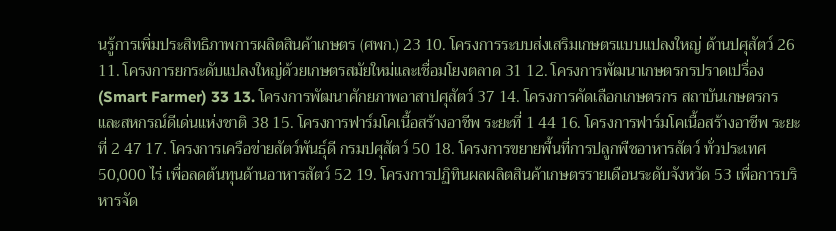นรู้การเพิ่มประสิทธิภาพการผลิตสินค้าเกษตร (ศพก.) 23 10. โครงการระบบส่งเสริมเกษตรแบบแปลงใหญ่ ด้านปศุสัตว์ 26 11. โครงการยกระดับแปลงใหญ่ด้วยเกษตรสมัยใหม่และเชื่อมโยงตลาด 31 12. โครงการพัฒนาเกษตรกรปราดเปรื่อง (Smart Farmer) 33 13. โครงการพัฒนาศักยภาพอาสาปศุสัตว์ 37 14. โครงการคัดเลือกเกษตรกร สถาบันเกษตรกรและสหกรณ์ดีเด่นแห่งชาติ 38 15. โครงการฟาร์มโคเนื้อสร้างอาชีพ ระยะที่ 1 44 16. โครงการฟาร์มโคเนื้อสร้างอาชีพ ระยะที่ 2 47 17. โครงการเครือข่ายสัตว์พันธุ์ดี กรมปศุสัตว์ 50 18. โครงการขยายพื้นที่การปลูกพืชอาหารสัตว์ ทั่วประเทศ 50,000 ไร่ เพื่อลดต้นทุนด้านอาหารสัตว์ 52 19. โครงการปฏิทินผลผลิตสินค้าเกษตรรายเดือนระดับจังหวัด 53 เพื่อการบริหารจัด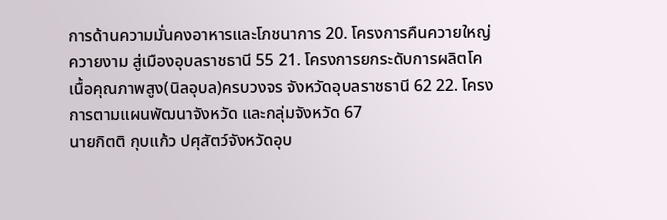การด้านความมั่นคงอาหารและโภชนาการ 20. โครงการคืนควายใหญ่ ควายงาม สู่เมืองอุบลราชธานี 55 21. โครงการยกระดับการผลิตโคเนื้อคุณภาพสูง(นิลอุบล)ครบวงจร จังหวัดอุบลราชธานี 62 22. โครงการตามแผนพัฒนาจังหวัด และกลุ่มจังหวัด 67
นายกิตติ กุบแก้ว ปศุสัตว์จังหวัดอุบ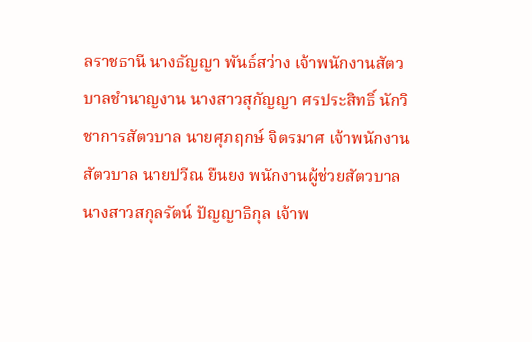ลราชธานี นางธัญญา พันธ์สว่าง เจ้าพนักงานสัตวบาลชำนาญงาน นางสาวสุกัญญา ศรประสิทธิ์ นักวิชาการสัตวบาล นายศุภฤกษ์ จิตรมาศ เจ้าพนักงานสัตวบาล นายปวีณ ยืนยง พนักงานผู้ช่วยสัตวบาล นางสาวสกุลรัตน์ ปัญญาธิกุล เจ้าพ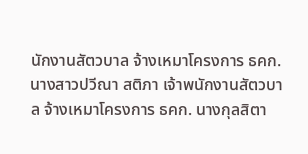นักงานสัตวบาล จ้างเหมาโครงการ ธคก. นางสาวปวีณา สติภา เจ้าพนักงานสัตวบาล จ้างเหมาโครงการ ธคก. นางกุลสิตา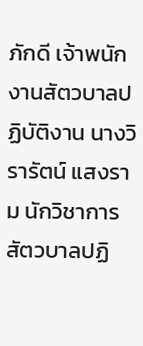ภักดี เจ้าพนักงานสัตวบาลปฏิบัติงาน นางวิรารัตน์ แสงราม นักวิชาการสัตวบาลปฏิ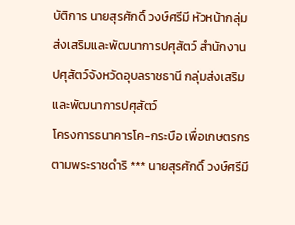บัติการ นายสุรศักดิ์ วงษ์ศรีมี หัวหน้ากลุ่มส่งเสริมและพัฒนาการปศุสัตว์ สำนักงานปศุสัตว์จังหวัดอุบลราชธานี กลุ่มส่งเสริมและพัฒนาการปศุสัตว์
โครงการธนาคารโค-กระบือ เพื่อเกษตรกร ตามพระราชดำริ *** นายสุรศักดิ์ วงษ์ศรีมี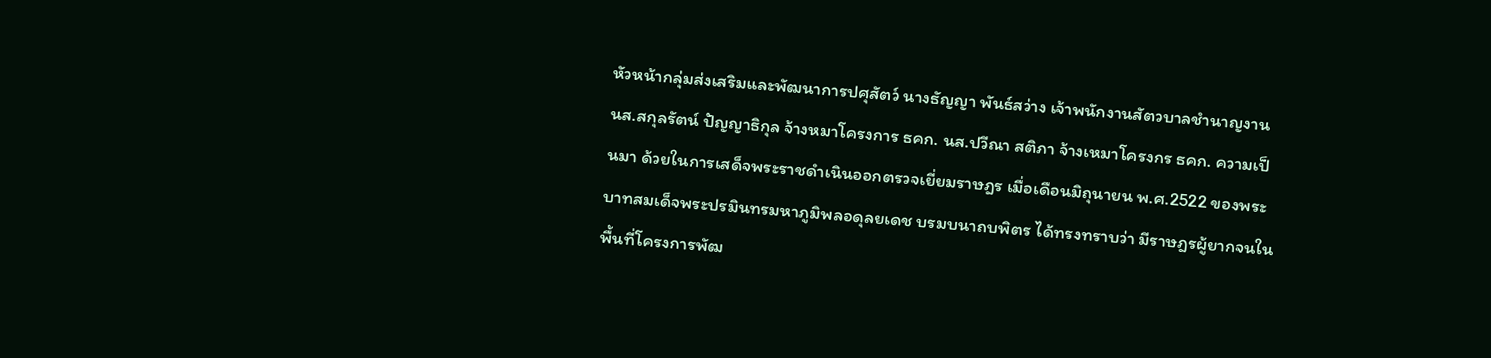หัวหน้ากลุ่มส่งเสริมและพัฒนาการปศุสัตว์ นางธัญญา พันธ์สว่าง เจ้าพนักงานสัตวบาลชำนาญงาน นส.สกุลรัตน์ ปัญญาธิกุล จ้างหมาโครงการ ธคก. นส.ปวีณา สติภา จ้างเหมาโครงกร ธคก. ความเป็นมา ด้วยในการเสด็จพระราชดำเนินออกตรวจเยี่ยมราษฎร เมื่อเดือนมิถุนายน พ.ศ.2522 ของพระบาทสมเด็จพระปรมินทรมหาภูมิพลอดุลยเดช บรมบนาถบพิตร ได้ทรงทราบว่า มีราษฎรผู้ยากจนใน พื้นที่โครงการพัฒ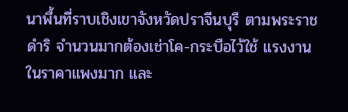นาพื้นที่ราบเชิงเขาจังหวัดปราจีนบุรี ตามพระราชดำริ จำนวนมากต้องเช่าโค-กระบือไว้ใช้ แรงงานในราคาแพงมาก และ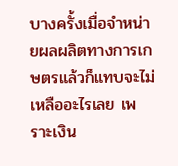บางครั้งเมื่อจำหน่ายผลผลิตทางการเกษตรแล้วก็แทบจะไม่เหลืออะไรเลย เพราะเงิน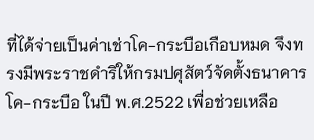ที่ได้จ่ายเป็นค่าเช่าโค-กระบือเกือบหมด จึงทรงมีพระราชดำริให้กรมปศุสัตว์จัดตั้งธนาคารโค-กระบือ ในปี พ.ศ.2522 เพื่อช่วยเหลือ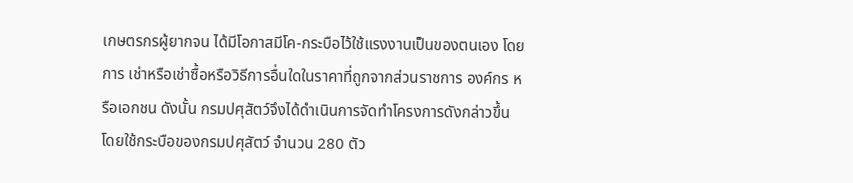เกษตรกรผู้ยากจน ได้มีโอกาสมีโค-กระบือไว้ใช้แรงงานเป็นของตนเอง โดยการ เช่าหรือเช่าซื้อหรือวิธีการอื่นใดในราคาที่ถูกจากส่วนราชการ องค์กร หรือเอกชน ดังนั้น กรมปศุสัตว์จึงได้ดำเนินการจัดทำโครงการดังกล่าวขึ้น โดยใช้กระบือของกรมปศุสัตว์ จำนวน 280 ตัว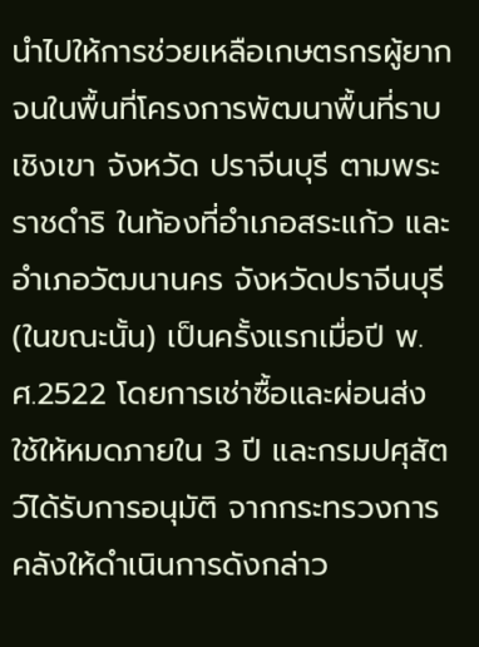นำไปให้การช่วยเหลือเกษตรกรผู้ยากจนในพื้นที่โครงการพัฒนาพื้นที่ราบเชิงเขา จังหวัด ปราจีนบุรี ตามพระราชดำริ ในท้องที่อำเภอสระแก้ว และอำเภอวัฒนานคร จังหวัดปราจีนบุรี (ในขณะนั้น) เป็นครั้งแรกเมื่อปี พ.ศ.2522 โดยการเช่าซื้อและผ่อนส่งใช้ให้หมดภายใน 3 ปี และกรมปศุสัตว์ได้รับการอนุมัติ จากกระทรวงการคลังให้ดำเนินการดังกล่าว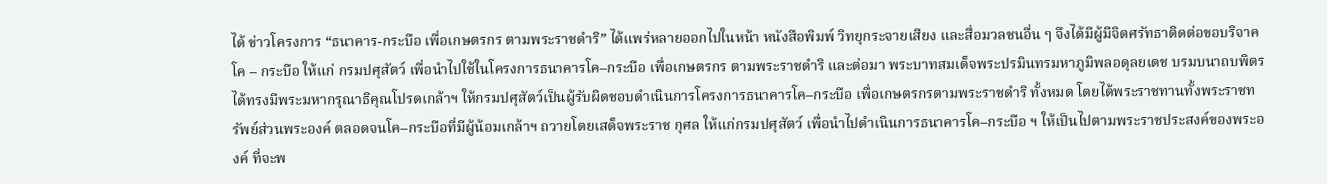ได้ ข่าวโครงการ “ธนาคาร-กระบือ เพื่อเกษตรกร ตามพระราชดำริ” ได้แพร่หลายออกไปในหน้า หนังสือพิมพ์ วิทยุกระจายเสียง และสื่อมวลชนอื่น ๆ จึงได้มีผู้มีจิตศรัทธาติดต่อขอบริจาคโค – กระบือ ให้แก่ กรมปศุสัตว์ เพื่อนำไปใช้ในโครงการธนาคารโค–กระบือ เพื่อเกษตรกร ตามพระราชดำริ และต่อมา พระบาทสมเด็จพระปรมินทรมหาภูมิพลอดุลยเดช บรมบนาถบพิตร ได้ทรงมีพระมหากรุณาธิคุณโปรดเกล้าฯ ให้กรมปศุสัตว์เป็นผู้รับผิดชอบดำเนินการโครงการธนาคารโค–กระบือ เพื่อเกษตรกรตามพระราชดำริ ทั้งหมด โดยได้พระราชทานทั้งพระราชทรัพย์ส่วนพระองค์ ตลอดจนโค–กระบือที่มีผู้น้อมเกล้าฯ ถวายโดยเสด็จพระราช กุศล ให้แก่กรมปศุสัตว์ เพื่อนำไปดำเนินการธนาคารโค–กระบือ ฯ ให้เป็นไปตามพระราชประสงค์ของพระองค์ ที่จะพ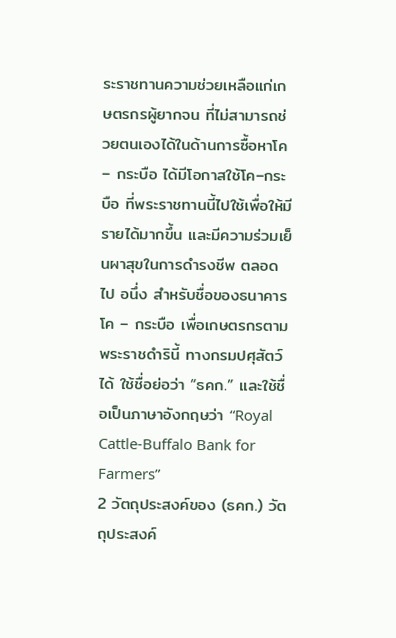ระราชทานความช่วยเหลือแก่เกษตรกรผู้ยากจน ที่ไม่สามารถช่วยตนเองได้ในด้านการซื้อหาโค – กระบือ ได้มีโอกาสใช้โค–กระบือ ที่พระราชทานนี้ไปใช้เพื่อให้มีรายได้มากขึ้น และมีความร่วมเย็นผาสุขในการดำรงชีพ ตลอดไป อนึ่ง สำหรับชื่อของธนาคารโค – กระบือ เพื่อเกษตรกรตามพระราชดำรินี้ ทางกรมปศุสัตว์ได้ ใช้ชื่อย่อว่า “ธคก.” และใช้ชื่อเป็นภาษาอังกฤษว่า “Royal Cattle-Buffalo Bank for Farmers”
2 วัตถุประสงค์ของ (ธคก.) วัตถุประสงค์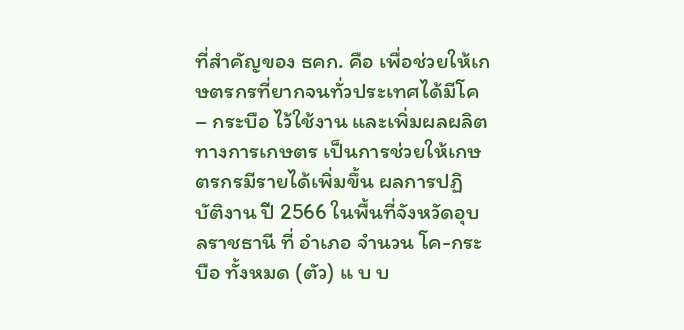ที่สำคัญของ ธคก. คือ เพื่อช่วยให้เกษตรกรที่ยากจนทั่วประเทศได้มีโค – กระบือ ไว้ใช้งาน และเพิ่มผลผลิตทางการเกษตร เป็นการช่วยให้เกษตรกรมีรายได้เพิ่มขึ้น ผลการปฏิบัติงาน ปี 2566 ในพื้นที่จังหวัดอุบลราชธานี ที่ อำเภอ จำนวน โค-กระบือ ทั้งหมด (ตัว) แ บ บ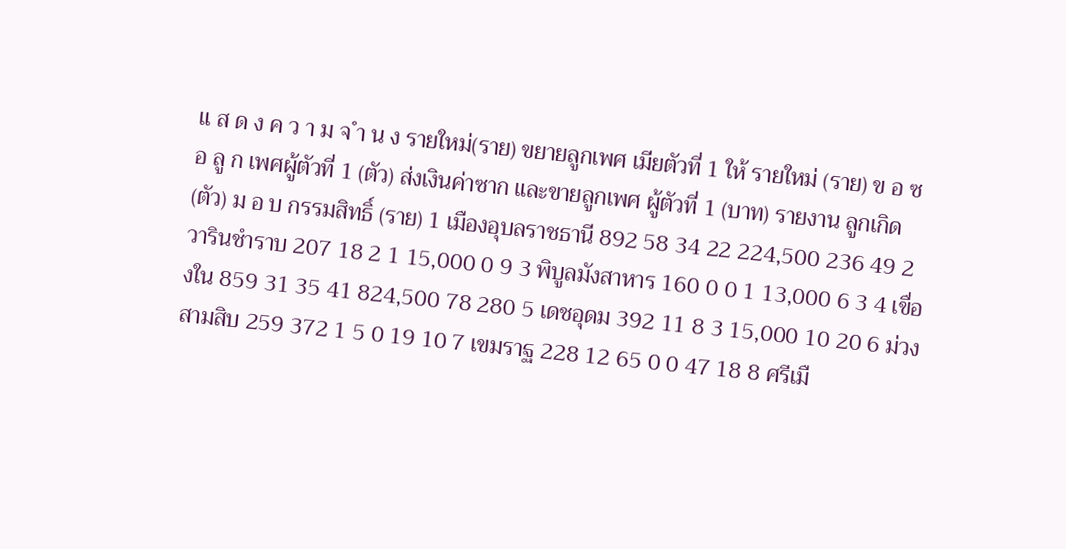แ ส ด ง ค ว า ม จ ำ น ง รายใหม่(ราย) ขยายลูกเพศ เมียตัวที่ 1 ให้ รายใหม่ (ราย) ข อ ซ อ ลู ก เพศผู้ตัวที่ 1 (ตัว) ส่งเงินค่าซาก และขายลูกเพศ ผู้ตัวที่ 1 (บาท) รายงาน ลูกเกิด (ตัว) ม อ บ กรรมสิทธิ์ (ราย) 1 เมืองอุบลราชธานี 892 58 34 22 224,500 236 49 2 วารินชำราบ 207 18 2 1 15,000 0 9 3 พิบูลมังสาหาร 160 0 0 1 13,000 6 3 4 เขื่องใน 859 31 35 41 824,500 78 280 5 เดชอุดม 392 11 8 3 15,000 10 20 6 ม่วงสามสิบ 259 372 1 5 0 19 10 7 เขมราฐ 228 12 65 0 0 47 18 8 ศรีเมื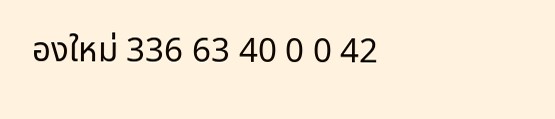องใหม่ 336 63 40 0 0 42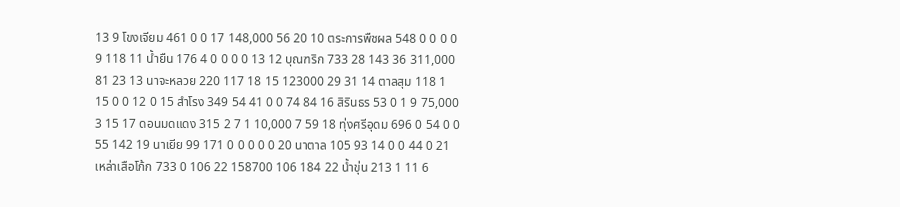13 9 โขงเจียม 461 0 0 17 148,000 56 20 10 ตระการพืชผล 548 0 0 0 0 9 118 11 น้ำยืน 176 4 0 0 0 0 13 12 บุณฑริก 733 28 143 36 311,000 81 23 13 นาจะหลวย 220 117 18 15 123000 29 31 14 ตาลสุม 118 1 15 0 0 12 0 15 สำโรง 349 54 41 0 0 74 84 16 สิรินธร 53 0 1 9 75,000 3 15 17 ดอนมดแดง 315 2 7 1 10,000 7 59 18 ทุ่งศรีอุดม 696 0 54 0 0 55 142 19 นาเยีย 99 171 0 0 0 0 0 20 นาตาล 105 93 14 0 0 44 0 21 เหล่าเสือโก้ก 733 0 106 22 158700 106 184 22 น้ำขุ่น 213 1 11 6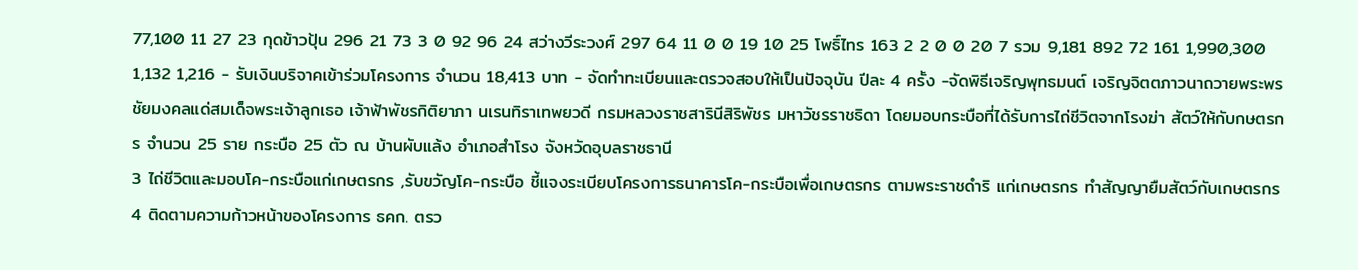77,100 11 27 23 กุดข้าวปุ้น 296 21 73 3 0 92 96 24 สว่างวีระวงศ์ 297 64 11 0 0 19 10 25 โพธิ์ไทร 163 2 2 0 0 20 7 รวม 9,181 892 72 161 1,990,300 1,132 1,216 - รับเงินบริจาคเข้าร่วมโครงการ จำนวน 18,413 บาท - จัดทำทะเบียนและตรวจสอบให้เป็นปัจจุบัน ปีละ 4 ครั้ง -จัดพิธีเจริญพุทธมนต์ เจริญจิตตภาวนาถวายพระพรชัยมงคลแด่สมเด็จพระเจ้าลูกเธอ เจ้าฟ้าพัชรกิติยาภา นเรนทิราเทพยวดี กรมหลวงราชสารินีสิริพัชร มหาวัชรราชธิดา โดยมอบกระบือที่ได้รับการไถ่ชีวิตจากโรงฆ่า สัตว์ให้กับกษตรกร จำนวน 25 ราย กระบือ 25 ตัว ณ บ้านผับแล้ง อำเภอสำโรง จังหวัดอุบลราชธานี
3 ไถ่ชีวิตและมอบโค-กระบือแก่เกษตรกร ,รับขวัญโค-กระบือ ชี้แจงระเบียบโครงการธนาคารโค-กระบือเพื่อเกษตรกร ตามพระราชดำริ แก่เกษตรกร ทำสัญญายืมสัตว์กับเกษตรกร
4 ติดตามความก้าวหน้าของโครงการ ธคก. ตรว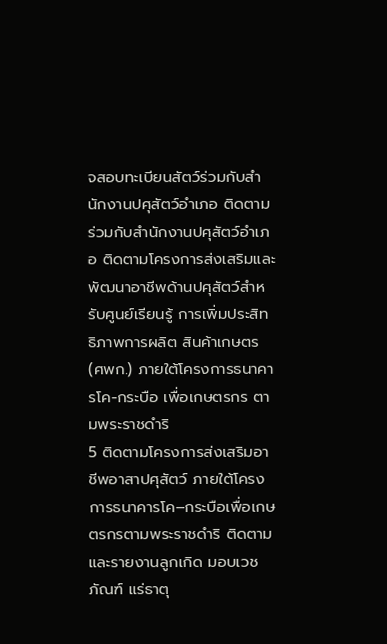จสอบทะเบียนสัตว์ร่วมกับสำนักงานปศุสัตว์อำเภอ ติดตามร่วมกับสำนักงานปศุสัตว์อำเภอ ติดตามโครงการส่งเสริมและพัฒนาอาชีพด้านปศุสัตว์สำหรับศูนย์เรียนรู้ การเพิ่มประสิทธิภาพการผลิต สินค้าเกษตร (ศพก.) ภายใต้โครงการธนาคารโค-กระบือ เพื่อเกษตรกร ตามพระราชดำริ
5 ติดตามโครงการส่งเสริมอาชีพอาสาปศุสัตว์ ภายใต้โครงการธนาคารโค–กระบือเพื่อเกษตรกรตามพระราชดำริ ติดตามและรายงานลูกเกิด มอบเวชภัณฑ์ แร่ธาตุ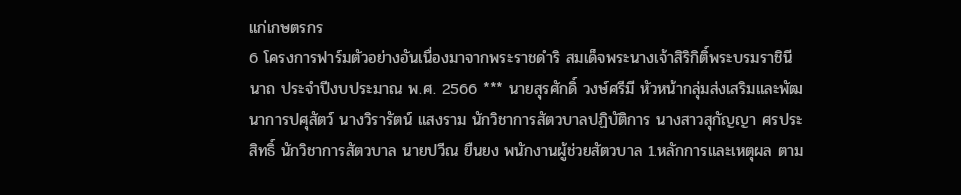แก่เกษตรกร
6 โครงการฟาร์มตัวอย่างอันเนื่องมาจากพระราชดำริ สมเด็จพระนางเจ้าสิริกิติ์พระบรมราชินีนาถ ประจำปีงบประมาณ พ.ศ. 2566 *** นายสุรศักดิ์ วงษ์ศรีมี หัวหน้ากลุ่มส่งเสริมและพัฒนาการปศุสัตว์ นางวิรารัตน์ แสงราม นักวิชาการสัตวบาลปฏิบัติการ นางสาวสุกัญญา ศรประสิทธิ์ นักวิชาการสัตวบาล นายปวีณ ยืนยง พนักงานผู้ช่วยสัตวบาล 1.หลักการและเหตุผล ตาม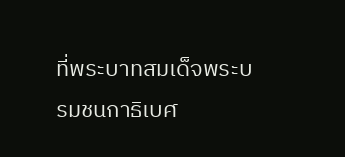ที่พระบาทสมเด็จพระบรมชนกาธิเบศ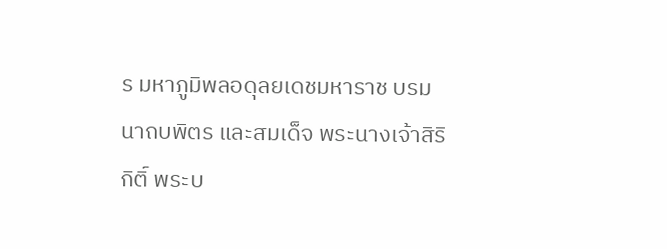ร มหาภูมิพลอดุลยเดชมหาราช บรมนาถบพิตร และสมเด็จ พระนางเจ้าสิริกิติ์ พระบ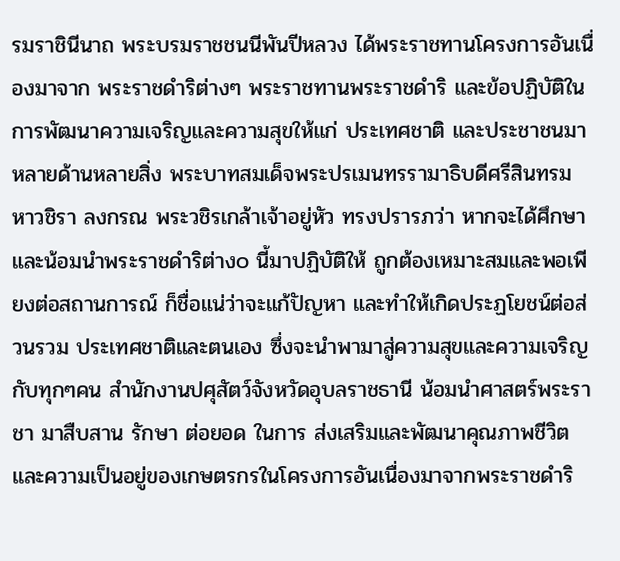รมราชินีนาถ พระบรมราชชนนีพันปีหลวง ได้พระราชทานโครงการอันเนื่องมาจาก พระราชดำริต่างๆ พระราชทานพระราชดำริ และข้อปฏิบัติในการพัฒนาความเจริญและความสุขให้แก่ ประเทศชาติ และประชาชนมาหลายด้านหลายสิ่ง พระบาทสมเด็จพระปรเมนทรรามาธิบดีศรีสินทรมหาวชิรา ลงกรณ พระวชิรเกล้าเจ้าอยู่หัว ทรงปรารภว่า หากจะได้ศึกษาและน้อมนำพระราชดำริต่าง๐ นี้มาปฏิบัติให้ ถูกต้องเหมาะสมและพอเพียงต่อสถานการณ์ ก็ชื่อแน่ว่าจะแก้ปัญหา และทำให้เกิดประฏโยชน์ต่อส่วนรวม ประเทศชาติและตนเอง ซึ่งจะนำพามาสู่ความสุขและความเจริญกับทุกๆคน สำนักงานปศุสัตว์จังหวัดอุบลราชธานี น้อมนำศาสตร์พระราชา มาสืบสาน รักษา ต่อยอด ในการ ส่งเสริมและพัฒนาคุณภาพชีวิตและความเป็นอยู่ของเกษตรกรในโครงการอันเนื่องมาจากพระราชดำริ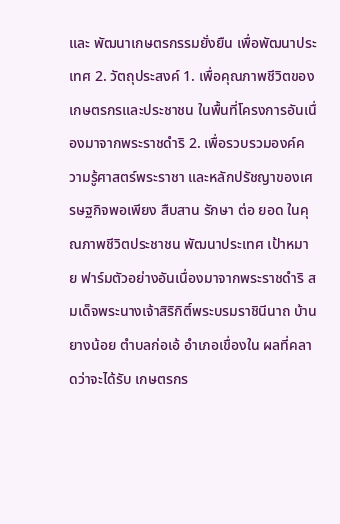และ พัฒนาเกษตรกรรมยั่งยืน เพื่อพัฒนาประเทศ 2. วัตถุประสงค์ 1. เพื่อคุณภาพชีวิตของเกษตรกรและประชาชน ในพื้นที่โครงการอันเนื่องมาจากพระราชดำริ 2. เพื่อรวบรวมองค์ความรู้ศาสตร์พระราชา และหลักปรัชญาของเศรษฐกิจพอเพียง สืบสาน รักษา ต่อ ยอด ในคุณภาพชีวิตประชาชน พัฒนาประเทศ เป้าหมาย ฟาร์มตัวอย่างอันเนื่องมาจากพระราชดำริ สมเด็จพระนางเจ้าสิริกิติ์พระบรมราชินีนาถ บ้านยางน้อย ตำบลก่อเอ้ อำเภอเขื่องใน ผลที่คลาดว่าจะได้รับ เกษตรกร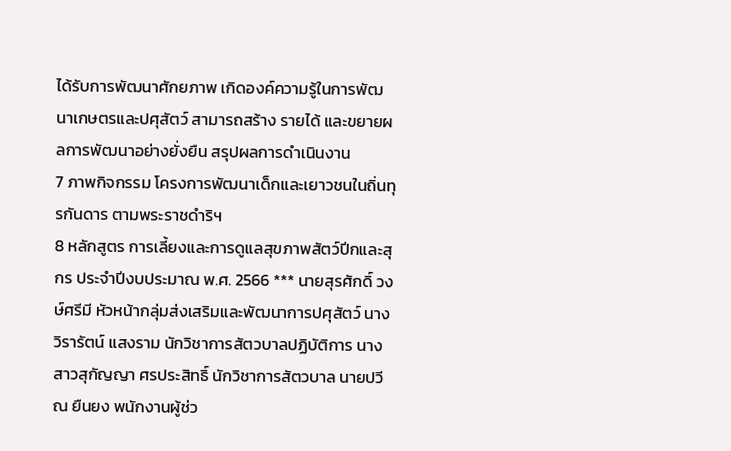ได้รับการพัฒนาศักยภาพ เกิดองค์ความรู้ในการพัฒนาเกษตรและปศุสัตว์ สามารถสร้าง รายได้ และขยายผลการพัฒนาอย่างยั่งยืน สรุปผลการดำเนินงาน
7 ภาพกิจกรรม โครงการพัฒนาเด็กและเยาวชนในถิ่นทุรกันดาร ตามพระราชดำริฯ
8 หลักสูตร การเลี้ยงและการดูแลสุขภาพสัตว์ปีกและสุกร ประจำปีงบประมาณ พ.ศ. 2566 *** นายสุรศักดิ์ วงษ์ศรีมี หัวหน้ากลุ่มส่งเสริมและพัฒนาการปศุสัตว์ นางวิรารัตน์ แสงราม นักวิชาการสัตวบาลปฏิบัติการ นางสาวสุกัญญา ศรประสิทธิ์ นักวิชาการสัตวบาล นายปวีณ ยืนยง พนักงานผู้ช่ว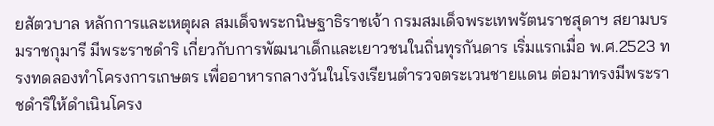ยสัตวบาล หลักการและเหตุผล สมเด็จพระกนิษฐาธิราชเจ้า กรมสมเด็จพระเทพรัตนราชสุดาฯ สยามบรมราชกุมารี มีพระราชดำริ เกี่ยวกับการพัฒนาเด็กและเยาวชนในถิ่นทุรกันดาร เริ่มแรกเมื่อ พ.ศ.2523 ทรงทดลองทำโครงการเกษตร เพื่ออาหารกลางวันในโรงเรียนตำรวจตระเวนชายแดน ต่อมาทรงมีพระราชดำริให้ดำเนินโครง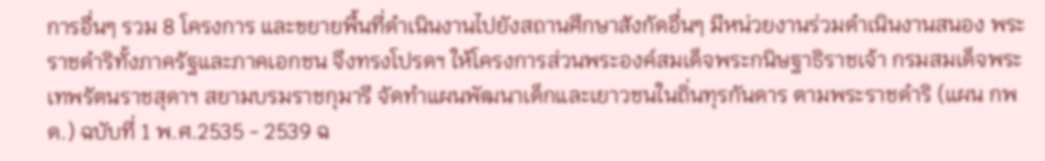การอื่นๆ รวม 8 โครงการ และขยายพื้นที่ดำเนินงานไปยังสถานศึกษาสังกัดอื่นๆ มีหน่วยงานร่วมดำเนินงานสนอง พระราชดำริทั้งภาครัฐและภาคเอกชน จึงทรงโปรดฯ ให้โครงการส่วนพระองค์สมเด็จพระกนิษฐาธิราชเจ้า กรมสมเด็จพระเทพรัตนราชสุดาฯ สยามบรมราชกุมารี จัดทำแผนพัฒนาเด็กและเยาวชนในถิ่นทุรกันดาร ตามพระราชดำริ (แผน กพด.) ฉบับที่ 1 พ.ศ.2535 - 2539 ฉ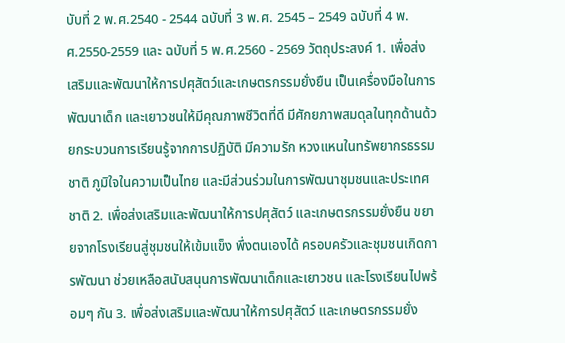บับที่ 2 พ.ศ.2540 - 2544 ฉบับที่ 3 พ.ศ. 2545 – 2549 ฉบับที่ 4 พ.ศ.2550-2559 และ ฉบับที่ 5 พ.ศ.2560 - 2569 วัตถุประสงค์ 1. เพื่อส่งเสริมและพัฒนาให้การปศุสัตว์และเกษตรกรรมยั่งยืน เป็นเครื่องมือในการพัฒนาเด็ก และเยาวชนให้มีคุณภาพชีวิตที่ดี มีศักยภาพสมดุลในทุกด้านด้วยกระบวนการเรียนรู้จากการปฏิบัติ มีความรัก หวงแหนในทรัพยากรธรรมชาติ ภูมิใจในความเป็นไทย และมีส่วนร่วมในการพัฒนาชุมชนและประเทศชาติ 2. เพื่อส่งเสริมและพัฒนาให้การปศุสัตว์ และเกษตรกรรมยั่งยืน ขยายจากโรงเรียนสู่ชุมชนให้เข้มแข็ง พึ่งตนเองได้ ครอบครัวและชุมชนเกิดการพัฒนา ช่วยเหลือสนับสนุนการพัฒนาเด็กและเยาวชน และโรงเรียนไปพร้อมๆ กัน 3. เพื่อส่งเสริมและพัฒนาให้การปศุสัตว์ และเกษตรกรรมยั่ง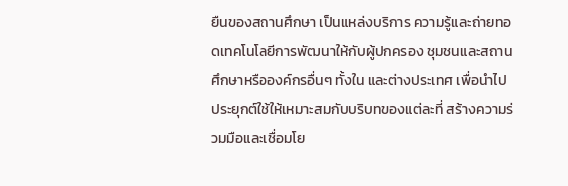ยืนของสถานศึกษา เป็นแหล่งบริการ ความรู้และถ่ายทอดเทคโนโลยีการพัฒนาให้กับผู้ปกครอง ชุมชนและสถานศึกษาหรือองค์กรอื่นๆ ทั้งใน และต่างประเทศ เพื่อนำไปประยุกต์ใช้ให้เหมาะสมกับบริบทของแต่ละที่ สร้างความร่วมมือและเชื่อมโย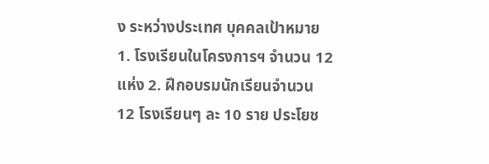ง ระหว่างประเทศ บุคคลเป้าหมาย 1. โรงเรียนในโครงการฯ จำนวน 12 แห่ง 2. ฝึกอบรมนักเรียนจำนวน 12 โรงเรียนๆ ละ 10 ราย ประโยช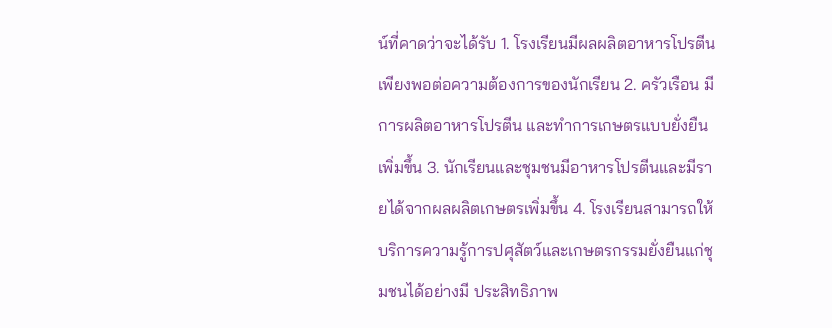น์ที่คาดว่าจะได้รับ 1. โรงเรียนมีผลผลิตอาหารโปรตีนเพียงพอต่อความต้องการของนักเรียน 2. ครัวเรือน มีการผลิตอาหารโปรตีน และทำการเกษตรแบบยั่งยืนเพิ่มขึ้น 3. นักเรียนและชุมชนมีอาหารโปรตีนและมีรายได้จากผลผลิตเกษตรเพิ่มขึ้น 4. โรงเรียนสามารถให้บริการความรู้การปศุสัตว์และเกษตรกรรมยั่งยืนแก่ชุมชนได้อย่างมี ประสิทธิภาพ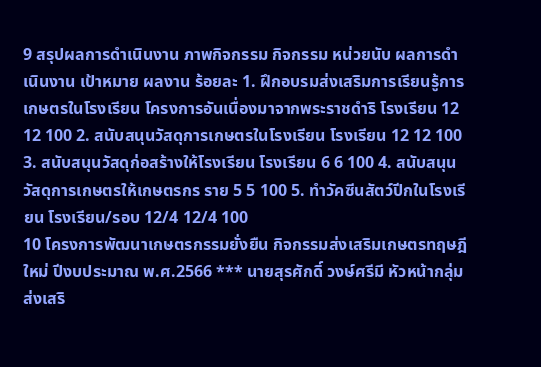9 สรุปผลการดำเนินงาน ภาพกิจกรรม กิจกรรม หน่วยนับ ผลการดำเนินงาน เป้าหมาย ผลงาน ร้อยละ 1. ฝึกอบรมส่งเสริมการเรียนรู้การเกษตรในโรงเรียน โครงการอันเนื่องมาจากพระราชดำริ โรงเรียน 12 12 100 2. สนับสนุนวัสดุการเกษตรในโรงเรียน โรงเรียน 12 12 100 3. สนับสนุนวัสดุก่อสร้างให้โรงเรียน โรงเรียน 6 6 100 4. สนับสนุนวัสดุการเกษตรให้เกษตรกร ราย 5 5 100 5. ทำวัคซีนสัตว์ปีกในโรงเรียน โรงเรียน/รอบ 12/4 12/4 100
10 โครงการพัฒนาเกษตรกรรมยั่งยืน กิจกรรมส่งเสริมเกษตรทฤษฎีใหม่ ปีงบประมาณ พ.ศ.2566 *** นายสุรศักดิ์ วงษ์ศรีมี หัวหน้ากลุ่มส่งเสริ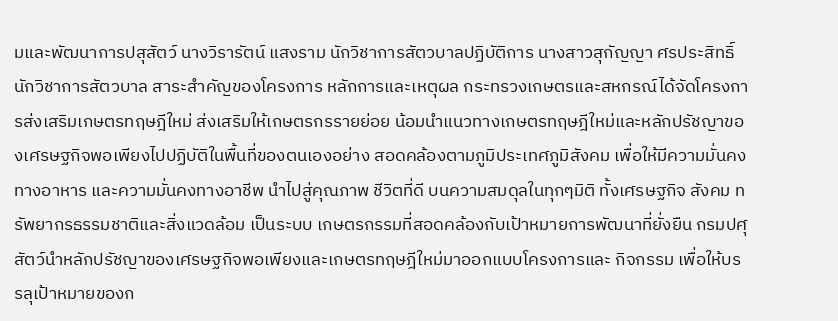มและพัฒนาการปสุสัตว์ นางวิรารัตน์ แสงราม นักวิชาการสัตวบาลปฏิบัติการ นางสาวสุกัญญา ศรประสิทธิ์ นักวิชาการสัตวบาล สาระสำคัญของโครงการ หลักการและเหตุผล กระทรวงเกษตรและสหกรณ์ได้จัดโครงการส่งเสริมเกษตรทฤษฎีใหม่ ส่งเสริมให้เกษตรกรรายย่อย น้อมนำแนวทางเกษตรทฤษฎีใหม่และหลักปรัชญาของเศรษฐกิจพอเพียงไปปฏิบัติในพื้นที่ของตนเองอย่าง สอดคล้องตามภูมิประเทศภูมิสังคม เพื่อให้มีความมั่นคงทางอาหาร และความมั่นคงทางอาชีพ นำไปสู่คุณภาพ ชีวิตที่ดี บนความสมดุลในทุกๆมิติ ทั้งเศรษฐกิจ สังคม ทรัพยากรธรรมชาติและสิ่งแวดล้อม เป็นระบบ เกษตรกรรมที่สอดคล้องกับเป้าหมายการพัฒนาที่ยั่งยืน กรมปศุสัตว์นำหลักปรัชญาของเศรษฐกิจพอเพียงและเกษตรทฤษฎีใหม่มาออกแบบโครงการและ กิจกรรม เพื่อให้บรรลุเป้าหมายของก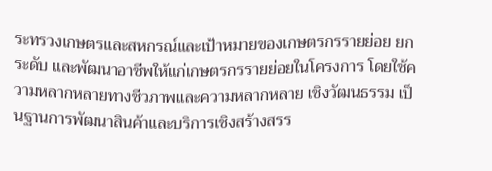ระทรวงเกษตรและสหกรณ์และเป้าหมายของเกษตรกรรายย่อย ยกระดับ และพัฒนาอาชีพให้แก่เกษตรกรรายย่อยในโครงการ โดยใช้ความหลากหลายทางชีวภาพและความหลากหลาย เชิงวัฒนธรรม เป็นฐานการพัฒนาสินค้าและบริการเชิงสร้างสรร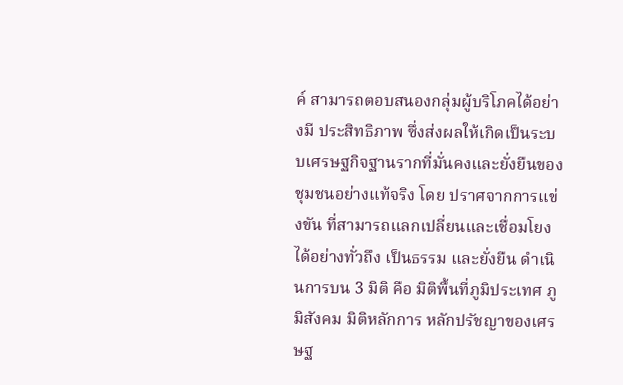ค์ สามารถตอบสนองกลุ่มผู้บริโภคได้อย่างมี ประสิทธิภาพ ซึ่งส่งผลให้เกิดเป็นระบบเศรษฐกิจฐานรากที่มั่นคงและยั่งยืนของชุมชนอย่างแท้จริง โดย ปราศจากการแข่งขัน ที่สามารถแลกเปลี่ยนและเชื่อมโยงได้อย่างทั่วถึง เป็นธรรม และยั่งยืน ดำเนินการบน 3 มิติ คือ มิติพื้นที่ภูมิประเทศ ภูมิสังคม มิติหลักการ หลักปรัชญาของเศรษฐ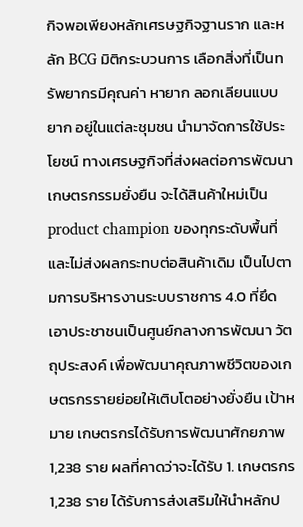กิจพอเพียงหลักเศรษฐกิจฐานราก และหลัก BCG มิติกระบวนการ เลือกสิ่งที่เป็นทรัพยากรมีคุณค่า หายาก ลอกเลียนแบบยาก อยู่ในแต่ละชุมชน นำมาจัดการใช้ประโยชน์ ทางเศรษฐกิจที่ส่งผลต่อการพัฒนาเกษตรกรรมยั่งยืน จะได้สินค้าใหม่เป็น product champion ของทุกระดับพื้นที่ และไม่ส่งผลกระทบต่อสินค้าเดิม เป็นไปตามการบริหารงานระบบราชการ 4.0 ที่ยึดเอาประชาชนเป็นศูนย์กลางการพัฒนา วัตถุประสงค์ เพื่อพัฒนาคุณภาพชีวิตของเกษตรกรรายย่อยให้เติบโตอย่างยั่งยืน เป้าหมาย เกษตรกรได้รับการพัฒนาศักยภาพ 1,238 ราย ผลที่คาดว่าจะได้รับ 1. เกษตรกร 1,238 ราย ได้รับการส่งเสริมให้นำหลักป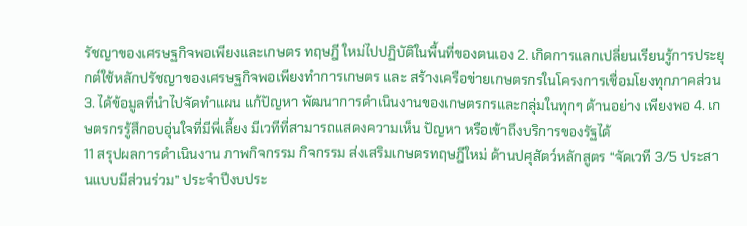รัชญาของเศรษฐกิจพอเพียงและเกษตร ทฤษฎี ใหม่ไปปฏิบัติในพื้นที่ของตนเอง 2. เกิดการแลกเปลี่ยนเรียนรู้การประยุกต์ใช้หลักปรัชญาของเศรษฐกิจพอเพียงทำการเกษตร และ สร้างเครือข่ายเกษตรกรในโครงการเชื่อมโยงทุกภาคส่วน 3. ได้ข้อมูลที่นำไปจัดทำแผน แก้ปัญหา พัฒนาการดำเนินงานของเกษตรกรและกลุ่มในทุกๆ ด้านอย่าง เพียงพอ 4. เกษตรกรรู้สึกอบอุ่นใจที่มีพี่เลี้ยง มีเวทีที่สามารถแสดงความเห็น ปัญหา หรือเข้าถึงบริการของรัฐได้
11 สรุปผลการดำเนินงาน ภาพกิจกรรม กิจกรรม ส่งเสริมเกษตรทฤษฎีใหม่ ด้านปศุสัตว์หลักสูตร “จัดเวที 3/5 ประสานแบบมีส่วนร่วม” ประจำปีงบประ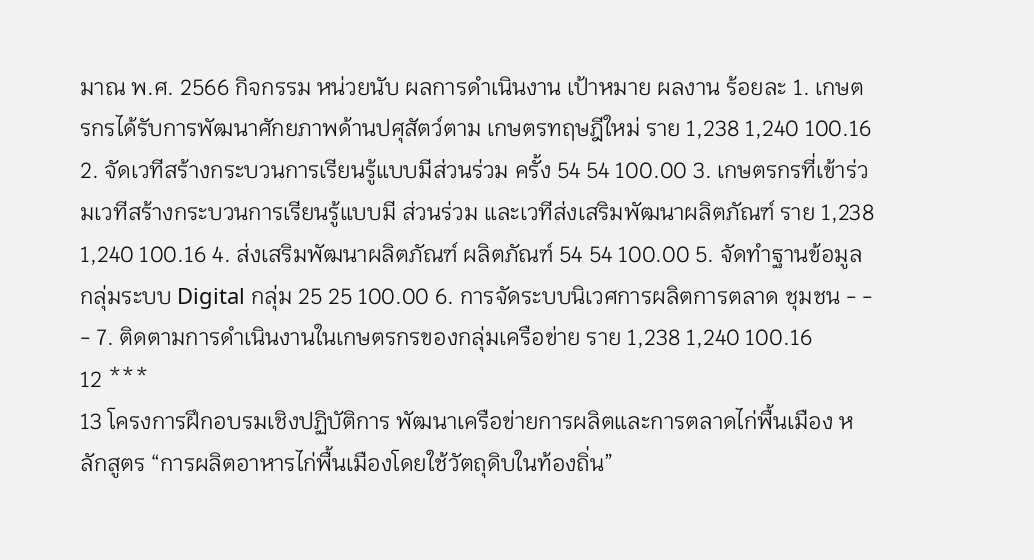มาณ พ.ศ. 2566 กิจกรรม หน่วยนับ ผลการดำเนินงาน เป้าหมาย ผลงาน ร้อยละ 1. เกษตรกรได้รับการพัฒนาศักยภาพด้านปศุสัตว์ตาม เกษตรทฤษฎีใหม่ ราย 1,238 1,240 100.16 2. จัดเวทีสร้างกระบวนการเรียนรู้แบบมีส่วนร่วม ครั้ง 54 54 100.00 3. เกษตรกรที่เข้าร่วมเวทีสร้างกระบวนการเรียนรู้แบบมี ส่วนร่วม และเวทีส่งเสริมพัฒนาผลิตภัณฑ์ ราย 1,238 1,240 100.16 4. ส่งเสริมพัฒนาผลิตภัณฑ์ ผลิตภัณฑ์ 54 54 100.00 5. จัดทำฐานข้อมูลกลุ่มระบบ Digital กลุ่ม 25 25 100.00 6. การจัดระบบนิเวศการผลิตการตลาด ชุมชน - - - 7. ติดตามการดำเนินงานในเกษตรกรของกลุ่มเครือข่าย ราย 1,238 1,240 100.16
12 ***
13 โครงการฝึกอบรมเชิงปฏิบัติการ พัฒนาเครือข่ายการผลิตและการตลาดไก่พื้นเมือง หลักสูตร “การผลิตอาหารไก่พื้นเมืองโดยใช้วัตถุดิบในท้องถิ่น”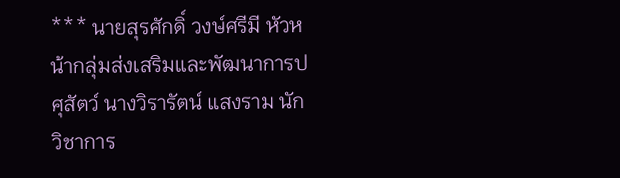*** นายสุรศักดิ์ วงษ์ศรีมี หัวหน้ากลุ่มส่งเสริมและพัฒนาการปศุสัตว์ นางวิรารัตน์ แสงราม นักวิชาการ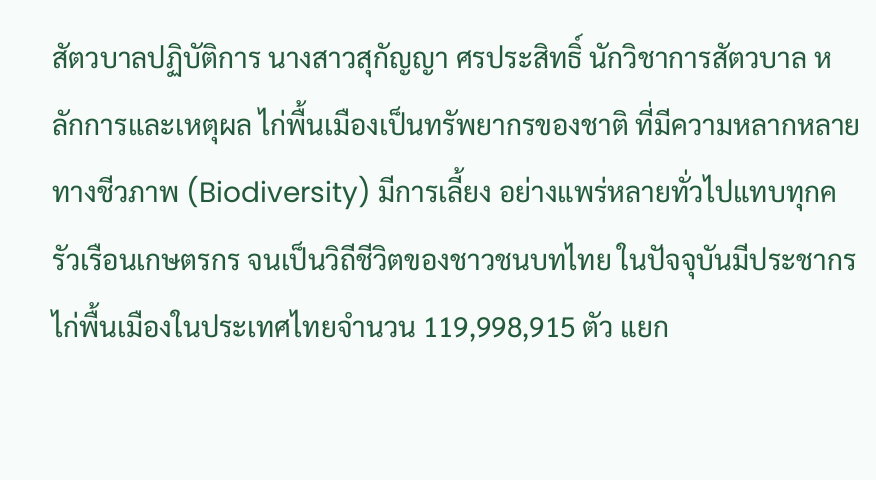สัตวบาลปฏิบัติการ นางสาวสุกัญญา ศรประสิทธิ์ นักวิชาการสัตวบาล หลักการและเหตุผล ไก่พื้นเมืองเป็นทรัพยากรของชาติ ที่มีความหลากหลายทางชีวภาพ (Biodiversity) มีการเลี้ยง อย่างแพร่หลายทั่วไปแทบทุกครัวเรือนเกษตรกร จนเป็นวิถีชีวิตของชาวชนบทไทย ในปัจจุบันมีประชากร ไก่พื้นเมืองในประเทศไทยจำนวน 119,998,915 ตัว แยก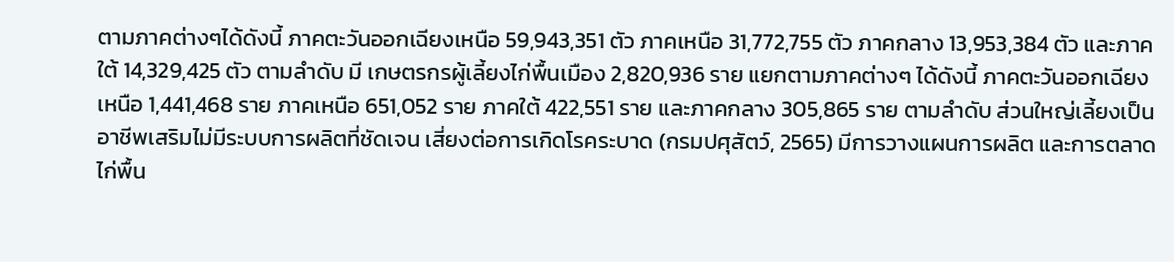ตามภาคต่างๆได้ดังนี้ ภาคตะวันออกเฉียงเหนือ 59,943,351 ตัว ภาคเหนือ 31,772,755 ตัว ภาคกลาง 13,953,384 ตัว และภาคใต้ 14,329,425 ตัว ตามลำดับ มี เกษตรกรผู้เลี้ยงไก่พื้นเมือง 2,820,936 ราย แยกตามภาคต่างๆ ได้ดังนี้ ภาคตะวันออกเฉียงเหนือ 1,441,468 ราย ภาคเหนือ 651,052 ราย ภาคใต้ 422,551 ราย และภาคกลาง 305,865 ราย ตามลำดับ ส่วนใหญ่เลี้ยงเป็น อาชีพเสริมไม่มีระบบการผลิตที่ชัดเจน เสี่ยงต่อการเกิดโรคระบาด (กรมปศุสัตว์, 2565) มีการวางแผนการผลิต และการตลาดไก่พื้น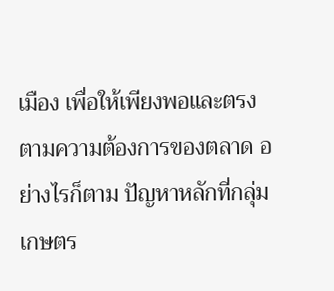เมือง เพื่อให้เพียงพอและตรงตามความต้องการของตลาด อย่างไรก็ตาม ปัญหาหลักที่กลุ่ม เกษตร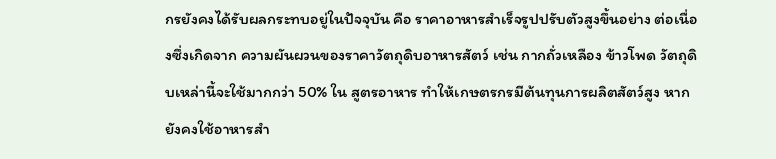กรยังคงได้รับผลกระทบอยู่ในปัจจุบัน คือ ราคาอาหารสำเร็จรูปปรับตัวสูงขึ้นอย่าง ต่อเนื่องซึ่งเกิดจาก ความผันผวนของราคาวัตถุดิบอาหารสัตว์ เช่น กากถั่วเหลือง ข้าวโพด วัตถุดิบเหล่านี้จะใช้มากกว่า 50% ใน สูตรอาหาร ทำให้เกษตรกรมีต้นทุนการผลิตสัตว์สูง หากยังคงใช้อาหารสำ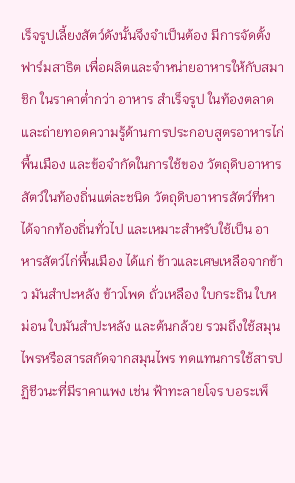เร็จรูปเลี้ยงสัตว์ดังนั้นจึงจำเป็นต้อง มีการจัดตั้งฟาร์มสาธิต เพื่อผลิตและจำหน่ายอาหารให้กับสมาชิก ในราคาต่ำกว่า อาหาร สำเร็จรูป ในท้องตลาด และถ่ายทอดความรู้ด้านการประกอบสูตรอาหารไก่พื้นเมือง และข้อจำกัดในการใช้ของ วัตถุดิบอาหารสัตว์ในท้องถิ่นแต่ละชนิด วัตถุดิบอาหารสัตว์ที่หาได้จากท้องถิ่นทั่วไป และเหมาะสำหรับใช้เป็น อาหารสัตว์ไก่พื้นเมือง ได้แก่ ข้าวและเศษเหลือจากข้าว มันสำปะหลัง ข้าวโพด ถั่วเหลือง ใบกระถิน ใบหม่อน ใบมันสำปะหลัง และต้นกล้วย รวมถึงใช้สมุนไพรหรือสารสกัดจากสมุนไพร ทดแทนการใช้สารปฏิชีวนะที่มีราคาแพง เช่น ฟ้าทะลายโจร บอระเพ็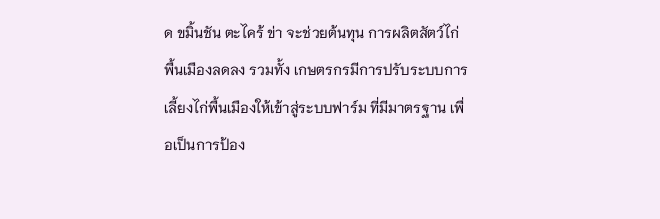ด ขมิ้นชัน ตะไคร้ ข่า จะช่วยต้นทุน การผลิตสัตว์ไก่พื้นเมืองลดลง รวมทั้ง เกษตรกรมีการปรับระบบการเลี้ยงไก่พื้นเมืองให้เข้าสู่ระบบฟาร์ม ที่มีมาตรฐาน เพื่อเป็นการป้อง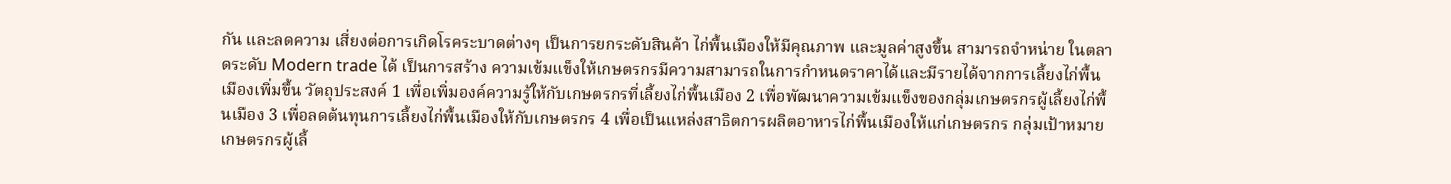กัน และลดความ เสี่ยงต่อการเกิดโรคระบาดต่างๆ เป็นการยกระดับสินค้า ไก่พื้นเมืองให้มีคุณภาพ และมูลค่าสูงขึ้น สามารถจำหน่าย ในตลาดระดับ Modern trade ได้ เป็นการสร้าง ความเข้มแข็งให้เกษตรกรมีความสามารถในการกำหนดราคาได้และมีรายได้จากการเลี้ยงไก่พื้นเมืองเพิ่มขึ้น วัตถุประสงค์ 1 เพื่อเพิ่มองค์ความรู้ให้กับเกษตรกรที่เลี้ยงไก่พื้นเมือง 2 เพื่อพัฒนาความเข้มแข็งของกลุ่มเกษตรกรผู้เลี้ยงไก่พื้นเมือง 3 เพื่อลดต้นทุนการเลี้ยงไก่พื้นเมืองให้กับเกษตรกร 4 เพื่อเป็นแหล่งสาธิตการผลิตอาหารไก่พื้นเมืองให้แก่เกษตรกร กลุ่มเป้าหมาย เกษตรกรผู้เลี้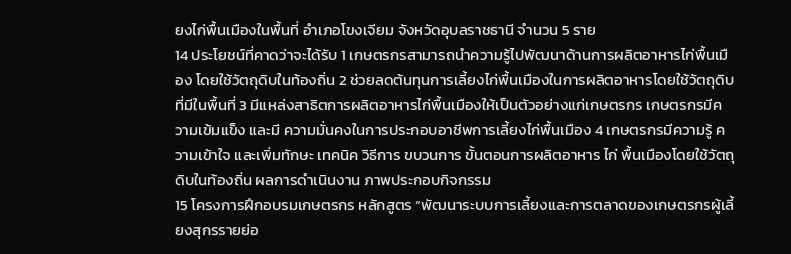ยงไก่พื้นเมืองในพื้นที่ อำเภอโขงเจียม จังหวัดอุบลราชธานี จำนวน 5 ราย
14 ประโยชน์ที่คาดว่าจะได้รับ 1 เกษตรกรสามารถนำความรู้ไปพัฒนาด้านการผลิตอาหารไก่พื้นเมือง โดยใช้วัตถุดิบในท้องถิ่น 2 ช่วยลดต้นทุนการเลี้ยงไก่พื้นเมืองในการผลิตอาหารโดยใช้วัตถุดิบที่มีในพื้นที่ 3 มีแหล่งสาธิตการผลิตอาหารไก่พื้นเมืองให้เป็นตัวอย่างแก่เกษตรกร เกษตรกรมีความเข้มแข็ง และมี ความมั่นคงในการประกอบอาชีพการเลี้ยงไก่พื้นเมือง 4 เกษตรกรมีความรู้ ความเข้าใจ และเพิ่มทักษะ เทคนิค วิธีการ ขบวนการ ขั้นตอนการผลิตอาหาร ไก่ พื้นเมืองโดยใช้วัตถุดิบในท้องถิ่น ผลการดำเนินงาน ภาพประกอบกิจกรรม
15 โครงการฝึกอบรมเกษตรกร หลักสูตร “พัฒนาระบบการเลี้ยงและการตลาดของเกษตรกรผู้เลี้ยงสุกรรายย่อ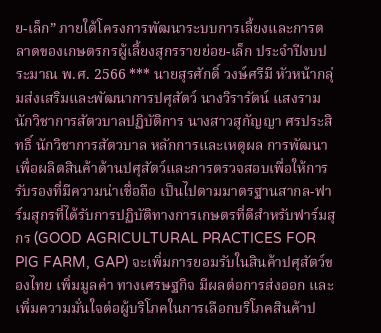ย-เล็ก” ภายใต้โครงการพัฒนาระบบการเลี้ยงและการตลาดของเกษตรกรผู้เลี้ยงสุกรรายย่อย-เล็ก ประจำปีงบประมาณ พ.ศ. 2566 *** นายสุรศักดิ์ วงษ์ศรีมี หัวหน้ากลุ่มส่งเสริมและพัฒนาการปศุสัตว์ นางวิรารัตน์ แสงราม นักวิชาการสัตวบาลปฏิบัติการ นางสาวสุกัญญา ศรประสิทธิ์ นักวิชาการสัตวบาล หลักการและเหตุผล การพัฒนาเพื่อผลิตสินค้าด้านปศุสัตว์และการตรวจสอบเพื่อให้การรับรองที่มีความน่าเชื่อถือ เป็นไปตามมาตรฐานสากล-ฟาร์มสุกรที่ได้รับการปฏิบัติทางการเกษตรที่ดีสำหรับฟาร์มสุกร (GOOD AGRICULTURAL PRACTICES FOR PIG FARM, GAP) จะเพิ่มการยอมรับในสินค้าปศุสัตว์ของไทย เพิ่มมูลค่า ทางเศรษฐกิจ มีผลต่อการส่งออก และเพิ่มความมั่นใจต่อผู้บริโภคในการเลือกบริโภคสินค้าป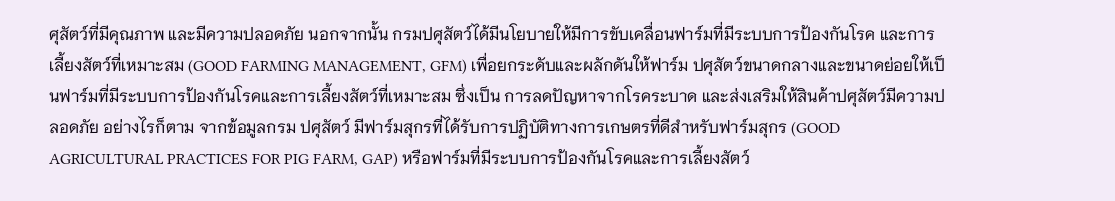ศุสัตว์ที่มีคุณภาพ และมีความปลอดภัย นอกจากนั้น กรมปศุสัตว์ได้มีนโยบายให้มีการขับเคลื่อนฟาร์มที่มีระบบการป้องกันโรค และการเลี้ยงสัตว์ที่เหมาะสม (GOOD FARMING MANAGEMENT, GFM) เพื่อยกระดับและผลักดันให้ฟาร์ม ปศุสัตว์ขนาดกลางและขนาดย่อยให้เป็นฟาร์มที่มีระบบการป้องกันโรคและการเลี้ยงสัตว์ที่เหมาะสม ซึ่งเป็น การลดปัญหาจากโรคระบาด และส่งเสริมให้สินค้าปศุสัตว์มีความปลอดภัย อย่างไรก็ตาม จากข้อมูลกรม ปศุสัตว์ มีฟาร์มสุกรที่ได้รับการปฏิบัติทางการเกษตรที่ดีสำหรับฟาร์มสุกร (GOOD AGRICULTURAL PRACTICES FOR PIG FARM, GAP) หรือฟาร์มที่มีระบบการป้องกันโรคและการเลี้ยงสัตว์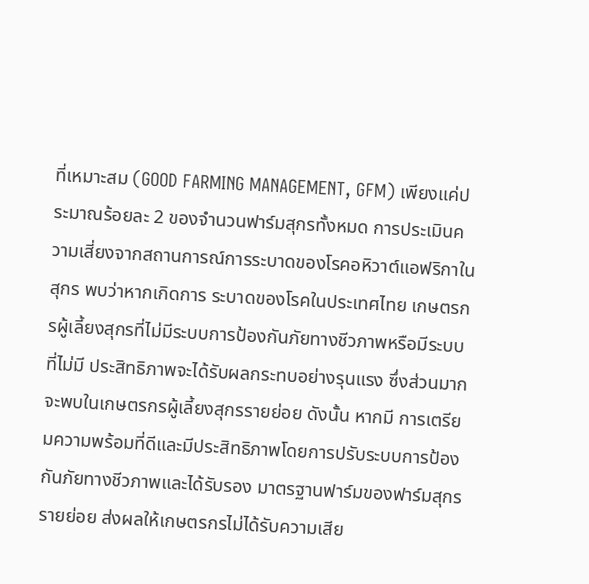ที่เหมาะสม (GOOD FARMING MANAGEMENT, GFM) เพียงแค่ประมาณร้อยละ 2 ของจำนวนฟาร์มสุกรทั้งหมด การประเมินความเสี่ยงจากสถานการณ์การระบาดของโรคอหิวาต์แอฟริกาในสุกร พบว่าหากเกิดการ ระบาดของโรคในประเทศไทย เกษตรกรผู้เลี้ยงสุกรที่ไม่มีระบบการป้องกันภัยทางชีวภาพหรือมีระบบที่ไม่มี ประสิทธิภาพจะได้รับผลกระทบอย่างรุนแรง ซึ่งส่วนมากจะพบในเกษตรกรผู้เลี้ยงสุกรรายย่อย ดังนั้น หากมี การเตรียมความพร้อมที่ดีและมีประสิทธิภาพโดยการปรับระบบการป้องกันภัยทางชีวภาพและได้รับรอง มาตรฐานฟาร์มของฟาร์มสุกรรายย่อย ส่งผลให้เกษตรกรไม่ได้รับความเสีย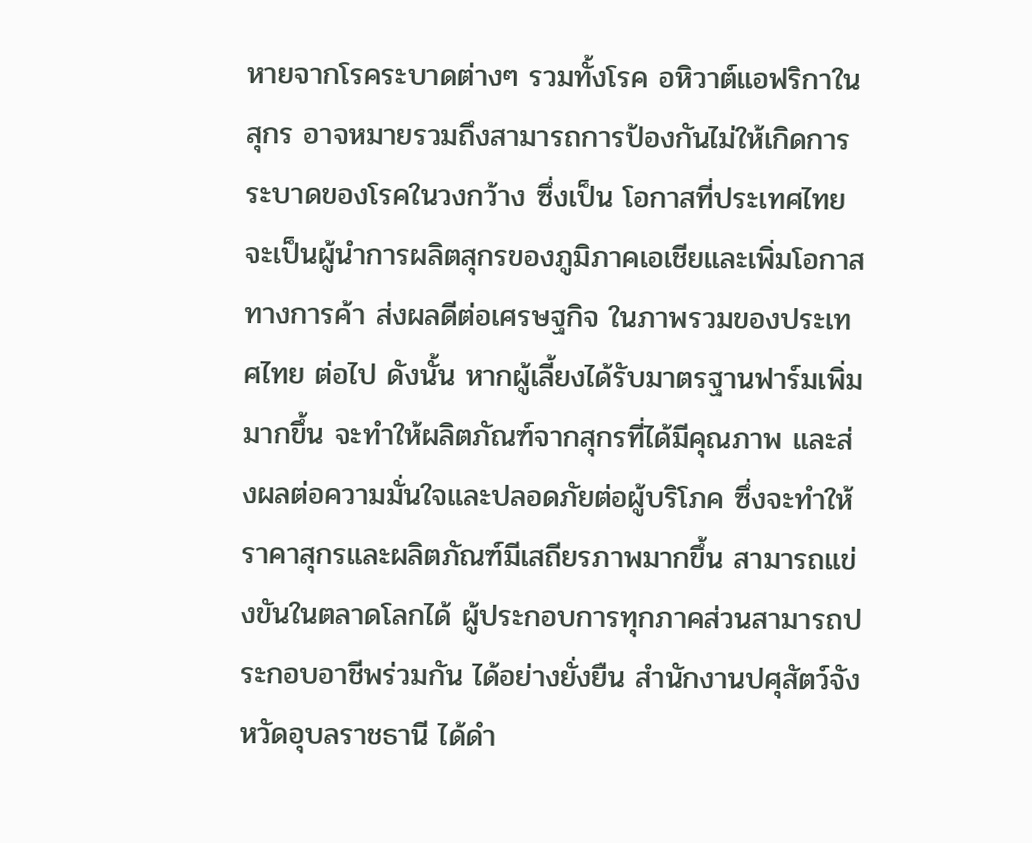หายจากโรคระบาดต่างๆ รวมทั้งโรค อหิวาต์แอฟริกาในสุกร อาจหมายรวมถึงสามารถการป้องกันไม่ให้เกิดการระบาดของโรคในวงกว้าง ซึ่งเป็น โอกาสที่ประเทศไทยจะเป็นผู้นำการผลิตสุกรของภูมิภาคเอเชียและเพิ่มโอกาสทางการค้า ส่งผลดีต่อเศรษฐกิจ ในภาพรวมของประเทศไทย ต่อไป ดังนั้น หากผู้เลี้ยงได้รับมาตรฐานฟาร์มเพิ่มมากขึ้น จะทำให้ผลิตภัณฑ์จากสุกรที่ได้มีคุณภาพ และส่งผลต่อความมั่นใจและปลอดภัยต่อผู้บริโภค ซึ่งจะทำให้ราคาสุกรและผลิตภัณฑ์มีเสถียรภาพมากขึ้น สามารถแข่งขันในตลาดโลกได้ ผู้ประกอบการทุกภาคส่วนสามารถประกอบอาชีพร่วมกัน ได้อย่างยั่งยืน สำนักงานปศุสัตว์จังหวัดอุบลราชธานี ได้ดำ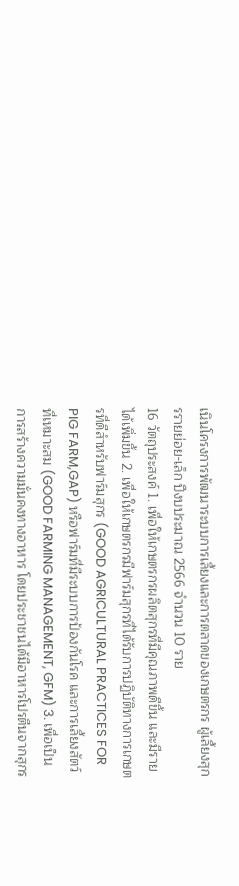เนินโครงการพัฒนาระบบการเลี้ยงและการตลาดของเกษตรกร ผู้เลี้ยงสุกรรายย่อย-เล็ก ปีงบประมาณ 2566 จำนวน 10 ราย
16 วัตถุประสงค์ 1. เพื่อให้เกษตรกรผลิตสุกรที่มีคุณภาพดีขึ้น และมีรายได้เพิ่มขึ้น 2. เพื่อให้เกษตรกรมีฟาร์มสุกรที่ได้รับการปฏิบัติทางการเกษตรที่ดีสำหรับฟาร์มสุกร (GOOD AGRICULTURAL PRACTICES FOR PIG FARM,GAP) หรือฟาร์มที่มีระบบการป้องกันโรค และการเลี้ยงสัตว์ ที่เหมาะสม (GOOD FARMING MANAGEMENT, GFM) 3. เพื่อเป็นการสร้างความมั่นคงทางอาหาร โดยประชาชนได้มีอาหารโปรตีนจากสุกร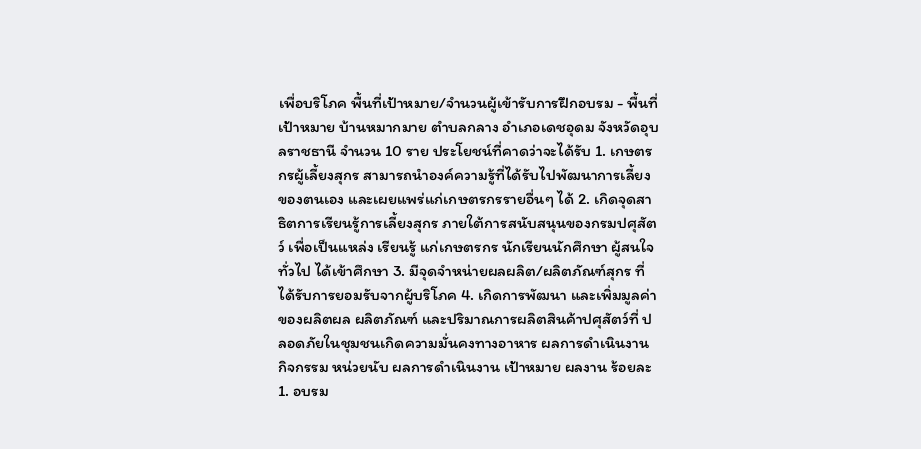เพื่อบริโภค พื้นที่เป้าหมาย/จำนวนผู้เข้ารับการฝึกอบรม - พื้นที่เป้าหมาย บ้านหมากมาย ตำบลกลาง อำเภอเดชอุดม จังหวัดอุบลราชธานี จำนวน 10 ราย ประโยชน์ที่คาดว่าจะได้รับ 1. เกษตรกรผู้เลี้ยงสุกร สามารถนำองค์ความรู้ที่ได้รับไปพัฒนาการเลี้ยงของตนเอง และเผยแพร่แก่เกษตรกรรายอื่นๆ ได้ 2. เกิดจุดสาธิตการเรียนรู้การเลี้ยงสุกร ภายใต้การสนับสนุนของกรมปศุสัตว์ เพื่อเป็นแหล่ง เรียนรู้ แก่เกษตรกร นักเรียนนักศึกษา ผู้สนใจทั่วไป ได้เข้าศึกษา 3. มีจุดจำหน่ายผลผลิต/ผลิตภัณฑ์สุกร ที่ได้รับการยอมรับจากผู้บริโภค 4. เกิดการพัฒนา และเพิ่มมูลค่าของผลิตผล ผลิตภัณฑ์ และปริมาณการผลิตสินค้าปศุสัตว์ที่ ปลอดภัยในชุมชนเกิดความมั่นคงทางอาหาร ผลการดำเนินงาน กิจกรรม หน่วยนับ ผลการดำเนินงาน เป้าหมาย ผลงาน ร้อยละ 1. อบรม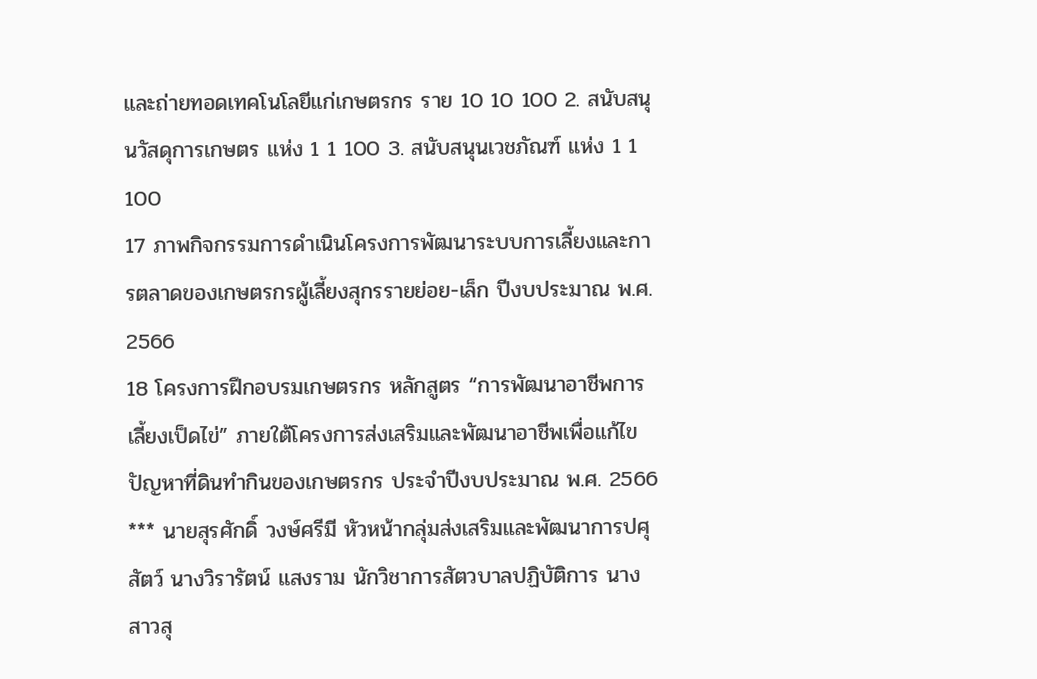และถ่ายทอดเทคโนโลยีแก่เกษตรกร ราย 10 10 100 2. สนับสนุนวัสดุการเกษตร แห่ง 1 1 100 3. สนับสนุนเวชภัณฑ์ แห่ง 1 1 100
17 ภาพกิจกรรมการดำเนินโครงการพัฒนาระบบการเลี้ยงและการตลาดของเกษตรกรผู้เลี้ยงสุกรรายย่อย-เล็ก ปีงบประมาณ พ.ศ. 2566
18 โครงการฝึกอบรมเกษตรกร หลักสูตร “การพัฒนาอาชีพการเลี้ยงเป็ดไข่” ภายใต้โครงการส่งเสริมและพัฒนาอาชีพเพื่อแก้ไขปัญหาที่ดินทำกินของเกษตรกร ประจำปีงบประมาณ พ.ศ. 2566 *** นายสุรศักดิ์ วงษ์ศรีมี หัวหน้ากลุ่มส่งเสริมและพัฒนาการปศุสัตว์ นางวิรารัตน์ แสงราม นักวิชาการสัตวบาลปฏิบัติการ นางสาวสุ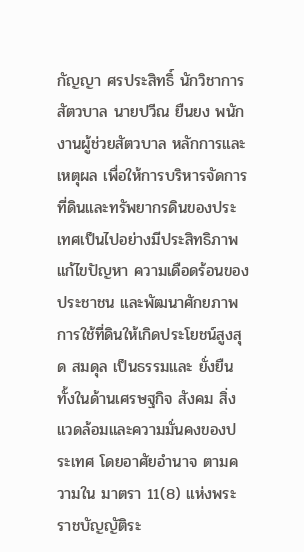กัญญา ศรประสิทธิ์ นักวิชาการสัตวบาล นายปวีณ ยืนยง พนักงานผู้ช่วยสัตวบาล หลักการและเหตุผล เพื่อให้การบริหารจัดการที่ดินและทรัพยากรดินของประเทศเป็นไปอย่างมีประสิทธิภาพแก้ไขปัญหา ความเดือดร้อนของประชาชน และพัฒนาศักยภาพการใช้ที่ดินให้เกิดประโยชน์สูงสุด สมดุล เป็นธรรมและ ยั่งยืน ทั้งในด้านเศรษฐกิจ สังคม สิ่งแวดล้อมและความมั่นคงของประเทศ โดยอาศัยอำนาจ ตามความใน มาตรา 11(8) แห่งพระราชบัญญัติระ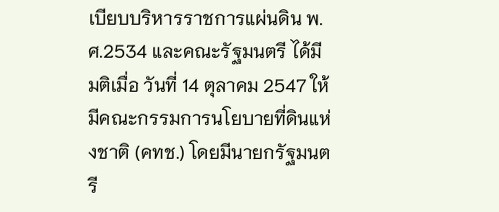เบียบบริหารราชการแผ่นดิน พ.ศ.2534 และคณะรัฐมนตรี ได้มีมติเมื่อ วันที่ 14 ตุลาคม 2547 ให้มีคณะกรรมการนโยบายที่ดินแห่งชาติ (คทช.) โดยมีนายกรัฐมนตรี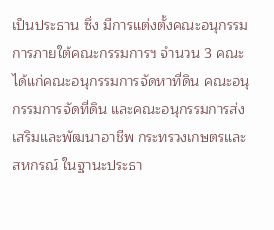เป็นประธาน ซึ่ง มีการแต่งตั้งคณะอนุกรรมการภายใต้คณะกรรมการฯ จำนวน 3 คณะ ได้แก่คณะอนุกรรมการจัดหาที่ดิน คณะอนุกรรมการจัดที่ดิน และคณะอนุกรรมการส่งเสริมและพัฒนาอาชีพ กระทรวงเกษตรและสหกรณ์ ในฐานะประธา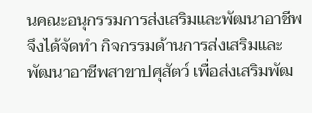นคณะอนุกรรมการส่งเสริมและพัฒนาอาชีพ จึงได้จัดทำ กิจกรรมด้านการส่งเสริมและพัฒนาอาชีพสาขาปศุสัตว์ เพื่อส่งเสริมพัฒ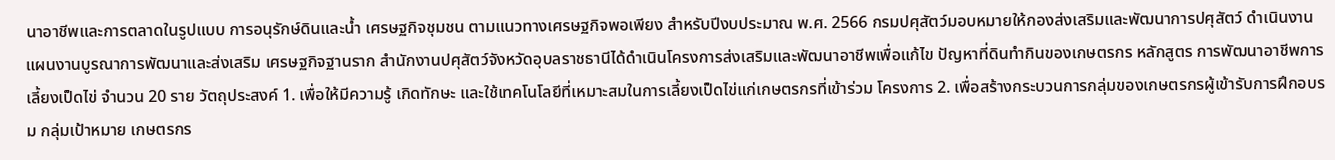นาอาชีพและการตลาดในรูปแบบ การอนุรักษ์ดินและน้ำ เศรษฐกิจชุมชน ตามแนวทางเศรษฐกิจพอเพียง สำหรับปีงบประมาณ พ.ศ. 2566 กรมปศุสัตว์มอบหมายให้กองส่งเสริมและพัฒนาการปศุสัตว์ ดำเนินงานแผนงานบูรณาการพัฒนาและส่งเสริม เศรษฐกิจฐานราก สำนักงานปศุสัตว์จังหวัดอุบลราชธานีได้ดำเนินโครงการส่งเสริมและพัฒนาอาชีพเพื่อแก้ไข ปัญหาที่ดินทำกินของเกษตรกร หลักสูตร การพัฒนาอาชีพการเลี้ยงเป็ดไข่ จำนวน 20 ราย วัตถุประสงค์ 1. เพื่อให้มีความรู้ เกิดทักษะ และใช้เทคโนโลยีที่เหมาะสมในการเลี้ยงเป็ดไข่แก่เกษตรกรที่เข้าร่วม โครงการ 2. เพื่อสร้างกระบวนการกลุ่มของเกษตรกรผู้เข้ารับการฝึกอบรม กลุ่มเป้าหมาย เกษตรกร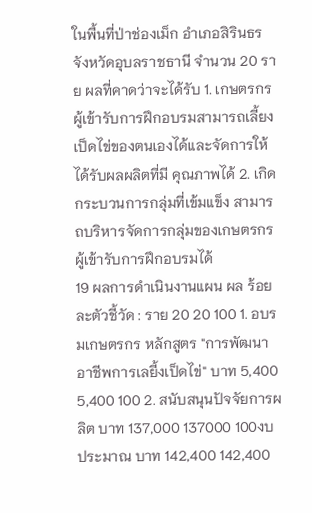ในพื้นที่ป่าช่องเม็ก อำเภอสิรินธร จังหวัดอุบลราชธานี จำนวน 20 ราย ผลที่คาดว่าจะได้รับ 1. เกษตรกรผู้เข้ารับการฝึกอบรมสามารถเลี้ยงเป็ดไข่ของตนเองได้และจัดการให้ได้รับผลผลิตที่มี คุณภาพได้ 2. เกิดกระบวนการกลุ่มที่เข้มแข็ง สามารถบริหารจัดการกลุ่มของเกษตรกรผู้เข้ารับการฝึกอบรมได้
19 ผลการดำเนินงานแผน ผล ร้อยละตัวชี้วัด : ราย 20 20 100 1. อบรมเกษตรกร หลักสูตร "การพัฒนาอาชีพการเลยี้งเป็ดไข่" บาท 5,400 5,400 100 2. สนับสนุนปัจจัยการผลิต บาท 137,000 137000 100งบประมาณ บาท 142,400 142,400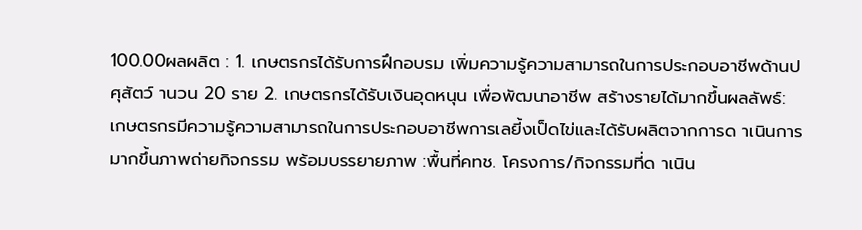100.00ผลผลิต : 1. เกษตรกรได้รับการฝึกอบรม เพิ่มความรู้ความสามารถในการประกอบอาชีพด้านปศุสัตว์ านวน 20 ราย 2. เกษตรกรได้รับเงินอุดหนุน เพื่อพัฒนาอาชีพ สร้างรายได้มากขึ้นผลลัพธ์: เกษตรกรมีความรู้ความสามารถในการประกอบอาชีพการเลยี้งเป็ดไข่และได้รับผลิตจากการด าเนินการมากขึ้นภาพถ่ายกิจกรรม พร้อมบรรยายภาพ :พื้นที่คทช. โครงการ/กิจกรรมที่ด าเนิน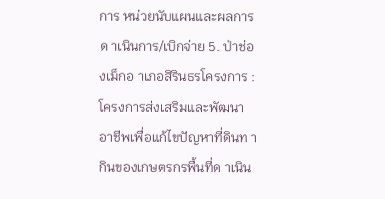การ หน่วยนับแผนและผลการด าเนินการ/เบิกจ่าย 5. ป่าช่องเม็กอ าเภอสิรินธรโครงการ : โครงการส่งเสริมและพัฒนาอาชีพเพื่อแก้ไขปัญหาที่ดินท ากินของเกษตรกรพื้นที่ด าเนิน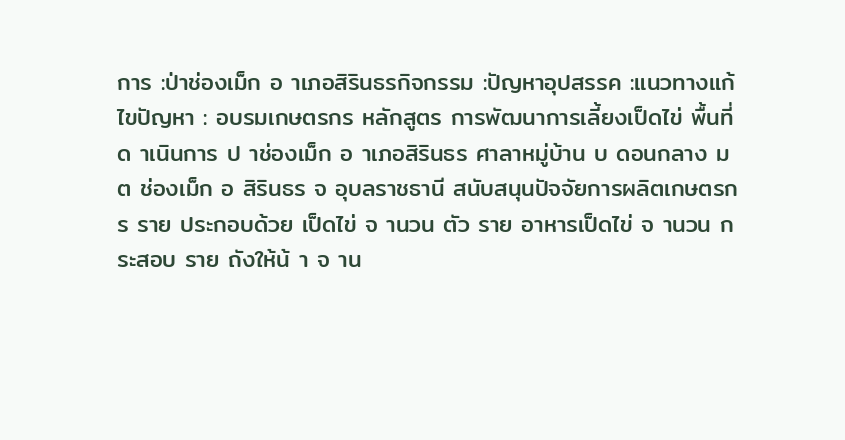การ :ป่าช่องเม็ก อ าเภอสิรินธรกิจกรรม :ปัญหาอุปสรรค :แนวทางแก้ไขปัญหา : อบรมเกษตรกร หลักสูตร การพัฒนาการเลี้ยงเป็ดไข่ พื้นที่ด าเนินการ ป าช่องเม็ก อ าเภอสิรินธร ศาลาหมู่บ้าน บ ดอนกลาง ม ต ช่องเม็ก อ สิรินธร จ อุบลราชธานี สนับสนุนปัจจัยการผลิตเกษตรกร ราย ประกอบด้วย เป็ดไข่ จ านวน ตัว ราย อาหารเป็ดไข่ จ านวน กระสอบ ราย ถังให้น้ า จ าน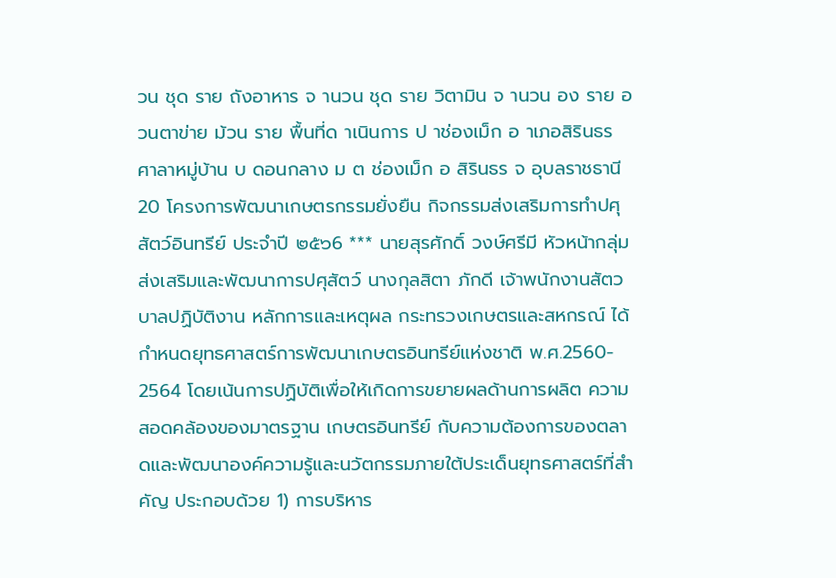วน ชุด ราย ถังอาหาร จ านวน ชุด ราย วิตามิน จ านวน อง ราย อวนตาข่าย ม้วน ราย พื้นที่ด าเนินการ ป าช่องเม็ก อ าเภอสิรินธร ศาลาหมู่บ้าน บ ดอนกลาง ม ต ช่องเม็ก อ สิรินธร จ อุบลราชธานี
20 โครงการพัฒนาเกษตรกรรมยั่งยืน กิจกรรมส่งเสริมการทำปศุสัตว์อินทรีย์ ประจำปี ๒๕๖6 *** นายสุรศักดิ์ วงษ์ศรีมี หัวหน้ากลุ่มส่งเสริมและพัฒนาการปศุสัตว์ นางกุลสิตา ภักดี เจ้าพนักงานสัตวบาลปฏิบัติงาน หลักการและเหตุผล กระทรวงเกษตรและสหกรณ์ ได้กำหนดยุทธศาสตร์การพัฒนาเกษตรอินทรีย์แห่งชาติ พ.ศ.2560- 2564 โดยเน้นการปฏิบัติเพื่อให้เกิดการขยายผลด้านการผลิต ความสอดคล้องของมาตรฐาน เกษตรอินทรีย์ กับความต้องการของตลาดและพัฒนาองค์ความรู้และนวัตกรรมภายใต้ประเด็นยุทธศาสตร์ที่สำคัญ ประกอบด้วย 1) การบริหาร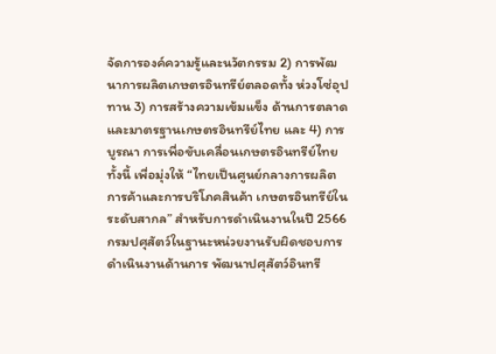จัดการองค์ความรู้และนวัตกรรม 2) การพัฒนาการผลิตเกษตรอินทรีย์ตลอดทั้ง ห่วงโซ่อุปทาน 3) การสร้างความเข้มแข็ง ด้านการตลาด และมาตรฐานเกษตรอินทรีย์ไทย และ 4) การบูรณา การเพื่อขับเคลื่อนเกษตรอินทรีย์ไทย ทั้งนี้ เพื่อมุ่งให้ “ไทยเป็นศูนย์กลางการผลิต การค้าและการบริโภคสินค้า เกษตรอินทรีย์ในระดับสากล” สำหรับการดำเนินงานในปี 2566 กรมปศุสัตว์ในฐานะหน่วยงานรับผิดชอบการดำเนินงานด้านการ พัฒนาปศุสัตว์อินทรี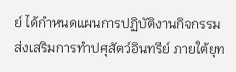ย์ ได้กำหนดแผนการปฏิบัติงานกิจกรรมส่งเสริมการทำปศุสัตว์อินทรีย์ ภายใต้ยุท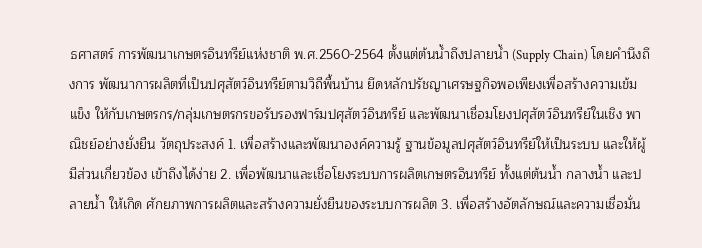ธศาสตร์ การพัฒนาเกษตรอินทรีย์แห่งชาติ พ.ศ.2560-2564 ตั้งแต่ต้นน้ำถึงปลายน้ำ (Supply Chain) โดยคำนึงถึงการ พัฒนาการผลิตที่เป็นปศุสัตว์อินทรีย์ตามวิถีพื้นบ้าน ยึดหลักปรัชญาเศรษฐกิจพอเพียงเพื่อสร้างความเข้มแข็ง ให้กับเกษตรกร/กลุ่มเกษตรกรขอรับรองฟาร์มปศุสัตว์อินทรีย์ และพัฒนาเชื่อมโยงปศุสัตว์อินทรีย์ในเชิง พาณิชย์อย่างยั่งยืน วัตถุประสงค์ 1. เพื่อสร้างและพัฒนาองค์ความรู้ ฐานข้อมูลปศุสัตว์อินทรีย์ให้เป็นระบบ และให้ผู้มีส่วนเกี่ยวข้อง เข้าถึงได้ง่าย 2. เพื่อพัฒนาและเชื่อโยงระบบการผลิตเกษตรอินทรีย์ ทั้งแต่ต้นน้ำ กลางน้ำ และปลายน้ำ ให้เกิด ศักยภาพการผลิตและสร้างความยั่งยืนของระบบการผลิต 3. เพื่อสร้างอัตลักษณ์และความเชื่อมั่น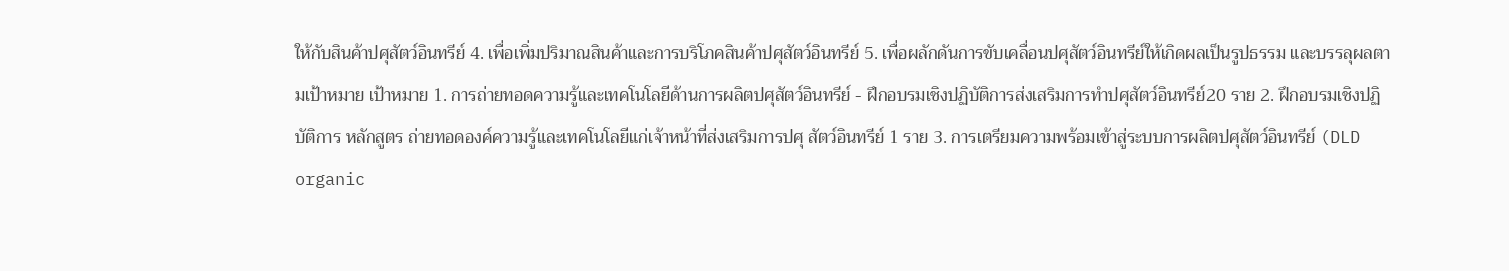ให้กับสินค้าปศุสัตว์อินทรีย์ 4. เพื่อเพิ่มปริมาณสินค้าและการบริโภคสินค้าปศุสัตว์อินทรีย์ 5. เพื่อผลักดันการขับเคลื่อนปศุสัตว์อินทรีย์ให้เกิดผลเป็นรูปธรรม และบรรลุผลตามเป้าหมาย เป้าหมาย 1. การถ่ายทอดความรู้และเทคโนโลยีด้านการผลิตปศุสัตว์อินทรีย์ - ฝึกอบรมเชิงปฏิบัติการส่งเสริมการทำปศุสัตว์อินทรีย์20 ราย 2. ฝึกอบรมเชิงปฏิบัติการ หลักสูตร ถ่ายทอดองค์ความรู้และเทคโนโลยีแก่เจ้าหน้าที่ส่งเสริมการปศุ สัตว์อินทรีย์ 1 ราย 3. การเตรียมความพร้อมเข้าสู่ระบบการผลิตปศุสัตว์อินทรีย์ (DLD organic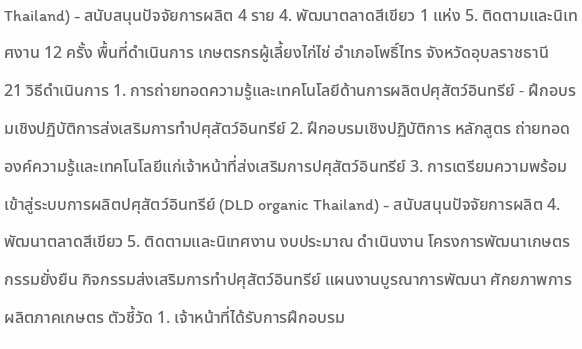Thailand) - สนับสนุนปัจจัยการผลิต 4 ราย 4. พัฒนาตลาดสีเขียว 1 แห่ง 5. ติดตามและนิเทศงาน 12 ครั้ง พื้นที่ดำเนินการ เกษตรกรผู้เลี้ยงไก่ไช่ อำเภอโพธิ์ไทร จังหวัดอุบลราชธานี
21 วิธีดำเนินการ 1. การถ่ายทอดความรู้และเทคโนโลยีด้านการผลิตปศุสัตว์อินทรีย์ - ฝึกอบรมเชิงปฏิบัติการส่งเสริมการทำปศุสัตว์อินทรีย์ 2. ฝึกอบรมเชิงปฏิบัติการ หลักสูตร ถ่ายทอดองค์ความรู้และเทคโนโลยีแก่เจ้าหน้าที่ส่งเสริมการปศุสัตว์อินทรีย์ 3. การเตรียมความพร้อมเข้าสู่ระบบการผลิตปศุสัตว์อินทรีย์ (DLD organic Thailand) - สนับสนุนปัจจัยการผลิต 4. พัฒนาตลาดสีเขียว 5. ติดตามและนิเทศงาน งบประมาณ ดำเนินงาน โครงการพัฒนาเกษตรกรรมยั่งยืน กิจกรรมส่งเสริมการทำปศุสัตว์อินทรีย์ แผนงานบูรณาการพัฒนา ศักยภาพการผลิตภาคเกษตร ตัวชี้วัด 1. เจ้าหน้าที่ได้รับการฝึกอบรม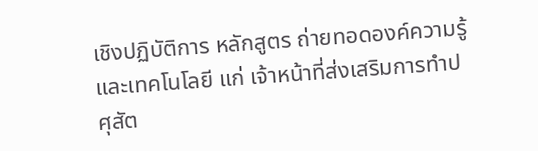เชิงปฏิบัติการ หลักสูตร ถ่ายทอดองค์ความรู้และเทคโนโลยี แก่ เจ้าหน้าที่ส่งเสริมการทำปศุสัต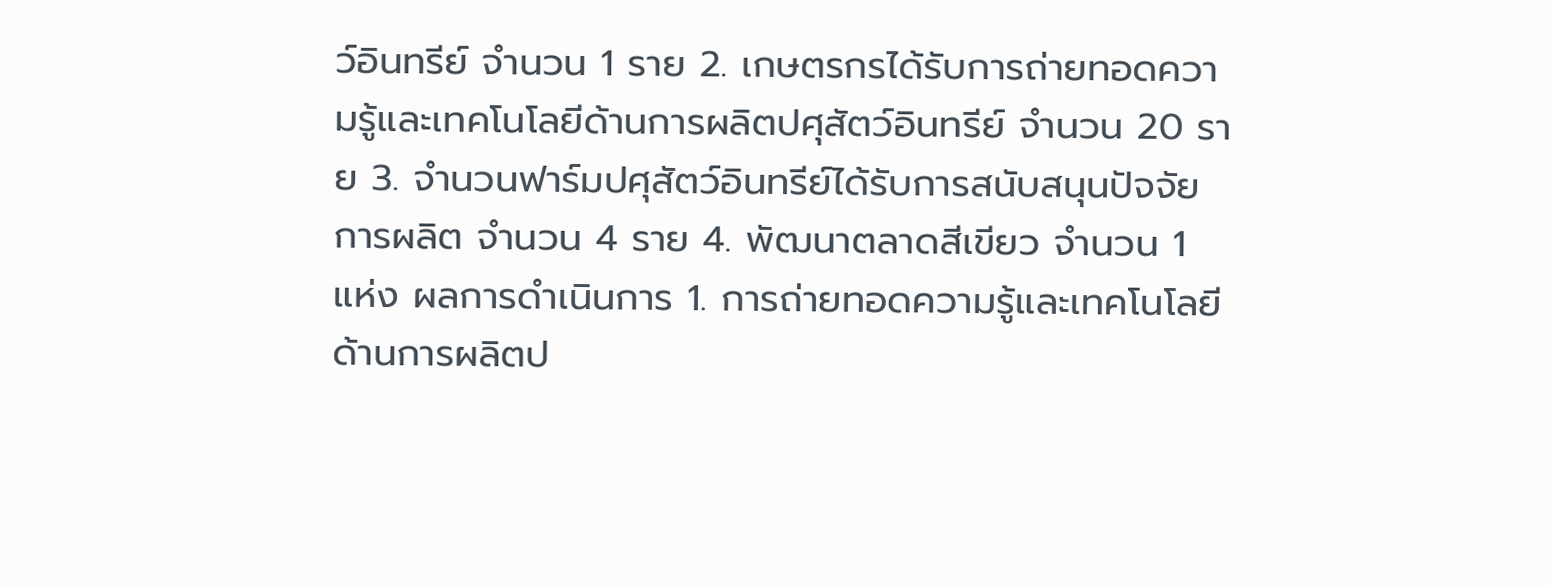ว์อินทรีย์ จำนวน 1 ราย 2. เกษตรกรได้รับการถ่ายทอดความรู้และเทคโนโลยีด้านการผลิตปศุสัตว์อินทรีย์ จำนวน 20 ราย 3. จำนวนฟาร์มปศุสัตว์อินทรีย์ได้รับการสนับสนุนปัจจัยการผลิต จำนวน 4 ราย 4. พัฒนาตลาดสีเขียว จำนวน 1 แห่ง ผลการดำเนินการ 1. การถ่ายทอดความรู้และเทคโนโลยีด้านการผลิตป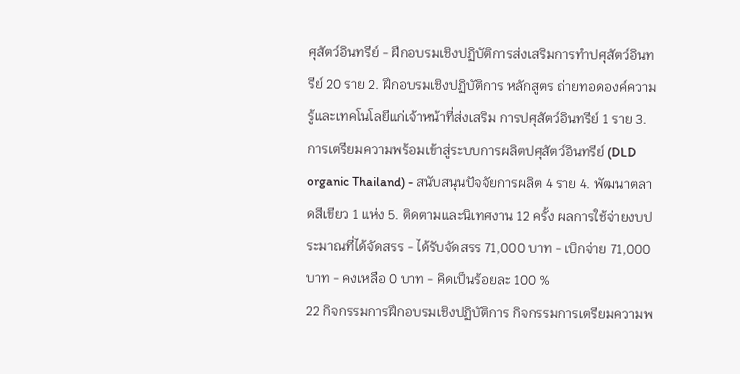ศุสัตว์อินทรีย์ - ฝึกอบรมเชิงปฏิบัติการส่งเสริมการทำปศุสัตว์อินทรีย์ 20 ราย 2. ฝึกอบรมเชิงปฏิบัติการ หลักสูตร ถ่ายทอดองค์ความรู้และเทคโนโลยีแก่เจ้าหน้าที่ส่งเสริม การปศุสัตว์อินทรีย์ 1 ราย 3. การเตรียมความพร้อมเข้าสู่ระบบการผลิตปศุสัตว์อินทรีย์ (DLD organic Thailand) - สนับสนุนปัจจัยการผลิต 4 ราย 4. พัฒนาตลาดสีเขียว 1 แห่ง 5. ติดตามและนิเทศงาน 12 ครั้ง ผลการใช้จ่ายงบประมาณที่ได้จัดสรร - ได้รับจัดสรร 71,000 บาท - เบิกจ่าย 71,000 บาท - คงเหลือ 0 บาท - คิดเป็นร้อยละ 100 %
22 กิจกรรมการฝึกอบรมเชิงปฏิบัติการ กิจกรรมการเตรียมความพ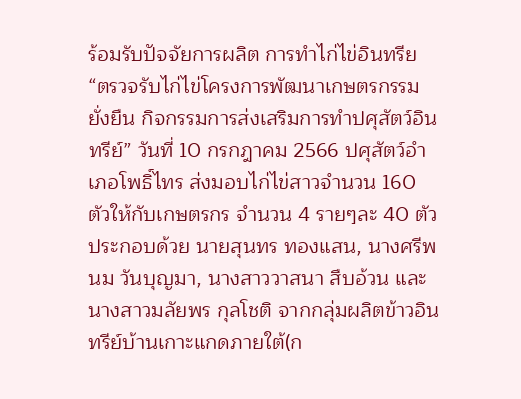ร้อมรับปัจจัยการผลิต การทำไก่ไข่อินทรีย “ตรวจรับไก่ไข่โครงการพัฒนาเกษตรกรรมยั่งยืน กิจกรรมการส่งเสริมการทำปศุสัตว์อินทรีย์” วันที่ 10 กรกฎาคม 2566 ปศุสัตว์อำเภอโพธิ์ไทร ส่งมอบไก่ไข่สาวจำนวน 160 ตัวให้กับเกษตรกร จำนวน 4 รายๆละ 40 ตัว ประกอบด้วย นายสุนทร ทองแสน, นางศรีพนม วันบุญมา, นางสาววาสนา สืบอ้วน และนางสาวมลัยพร กุลโชติ จากกลุ่มผลิตข้าวอินทรีย์บ้านเกาะแกดภายใต้(ก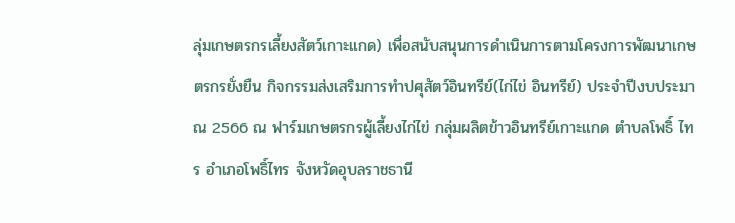ลุ่มเกษตรกรเลี้ยงสัตว์เกาะแกด) เพื่อสนับสนุนการดำเนินการตามโครงการพัฒนาเกษตรกรยั่งยืน กิจกรรมส่งเสริมการทำปศุสัตว์อินทรีย์(ไก่ไข่ อินทรีย์) ประจำปีงบประมาณ 2566 ณ ฟาร์มเกษตรกรผู้เลี้ยงไก่ไข่ กลุ่มผลิตข้าวอินทรีย์เกาะแกด ตำบลโพธิ์ ไทร อำเภอโพธิ์ไทร จังหวัดอุบลราชธานี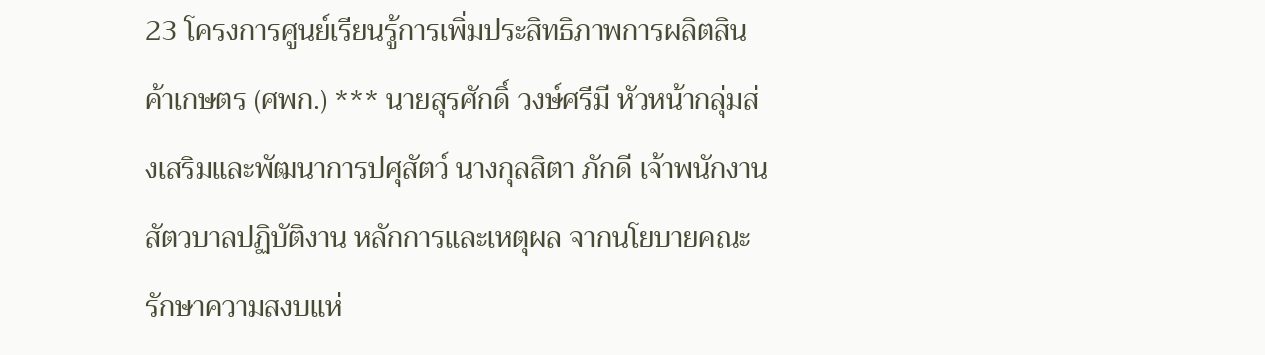23 โครงการศูนย์เรียนรู้การเพิ่มประสิทธิภาพการผลิตสินค้าเกษตร (ศพก.) *** นายสุรศักดิ์ วงษ์ศรีมี หัวหน้ากลุ่มส่งเสริมและพัฒนาการปศุสัตว์ นางกุลสิตา ภักดี เจ้าพนักงานสัตวบาลปฏิบัติงาน หลักการและเหตุผล จากนโยบายคณะรักษาความสงบแห่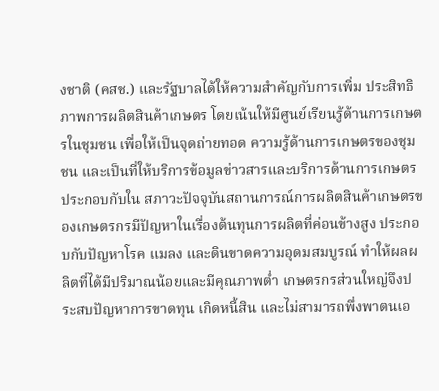งชาติ (คสช.) และรัฐบาลได้ให้ความสำคัญกับการเพิ่ม ประสิทธิภาพการผลิตสินค้าเกษตร โดยเน้นให้มีศูนย์เรียนรู้ด้านการเกษตรในชุมชน เพื่อให้เป็นจุดถ่ายทอด ความรู้ด้านการเกษตรของชุมชน และเป็นที่ให้บริการข้อมูลข่าวสารและบริการด้านการเกษตร ประกอบกับใน สภาวะปัจจุบันสถานการณ์การผลิตสินค้าเกษตรของเกษตรกรมีปัญหาในเรื่องต้นทุนการผลิตที่ค่อนข้างสูง ประกอบกับปัญหาโรค แมลง และดินขาดความอุดมสมบูรณ์ ทำให้ผลผลิตที่ได้มีปริมาณน้อยและมีคุณภาพต่ำ เกษตรกรส่วนใหญ่จึงประสบปัญหาการขาดทุน เกิดหนี้สิน และไม่สามารถพึ่งพาตนเอ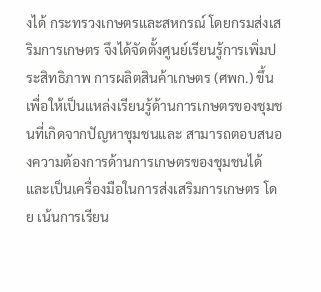งได้ กระทรวงเกษตรและสหกรณ์ โดยกรมส่งเสริมการเกษตร จึงได้จัดตั้งศูนย์เรียนรู้การเพิ่มประสิทธิภาพ การผลิตสินค้าเกษตร (ศพก.) ขึ้น เพื่อให้เป็นแหล่งเรียนรู้ด้านการเกษตรของชุมชนที่เกิดจากปัญหาชุมชนและ สามารถตอบสนองความต้องการด้านการเกษตรของชุมชนได้ และเป็นเครื่องมือในการส่งเสริมการเกษตร โดย เน้นการเรียน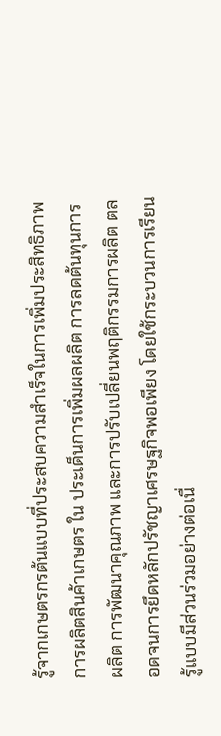รู้จากเกษตรกรต้นแบบที่ประสบความสำเร็จในการเพิ่มประสิทธิภาพการผลิตสินค้าเกษตร ใน ประเด็นการเพิ่มผลผลิต การลดต้นทุนการผลิต การพัฒนาคุณภาพ และการปรับเปลี่ยนพฤติกรรมการผลิต ตลอดจนการยึดหลักปรัชญาเศรษฐกิจพอเพียง โดยใช้กระบวนการเรียนรู้แบบมีส่วนร่วมอย่างต่อเนื่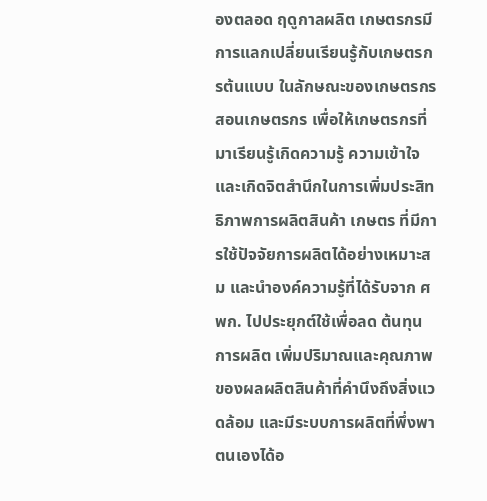องตลอด ฤดูกาลผลิต เกษตรกรมีการแลกเปลี่ยนเรียนรู้กับเกษตรกรต้นแบบ ในลักษณะของเกษตรกรสอนเกษตรกร เพื่อให้เกษตรกรที่มาเรียนรู้เกิดความรู้ ความเข้าใจ และเกิดจิตสำนึกในการเพิ่มประสิทธิภาพการผลิตสินค้า เกษตร ที่มีการใช้ปัจจัยการผลิตได้อย่างเหมาะสม และนำองค์ความรู้ที่ได้รับจาก ศพก. ไปประยุกต์ใช้เพื่อลด ต้นทุนการผลิต เพิ่มปริมาณและคุณภาพของผลผลิตสินค้าที่คำนึงถึงสิ่งแวดล้อม และมีระบบการผลิตที่พึ่งพา ตนเองได้อ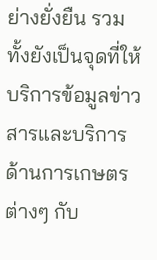ย่างยั่งยืน รวมทั้งยังเป็นจุดที่ให้บริการข้อมูลข่าวสารและบริการด้านการเกษตรต่างๆ กับ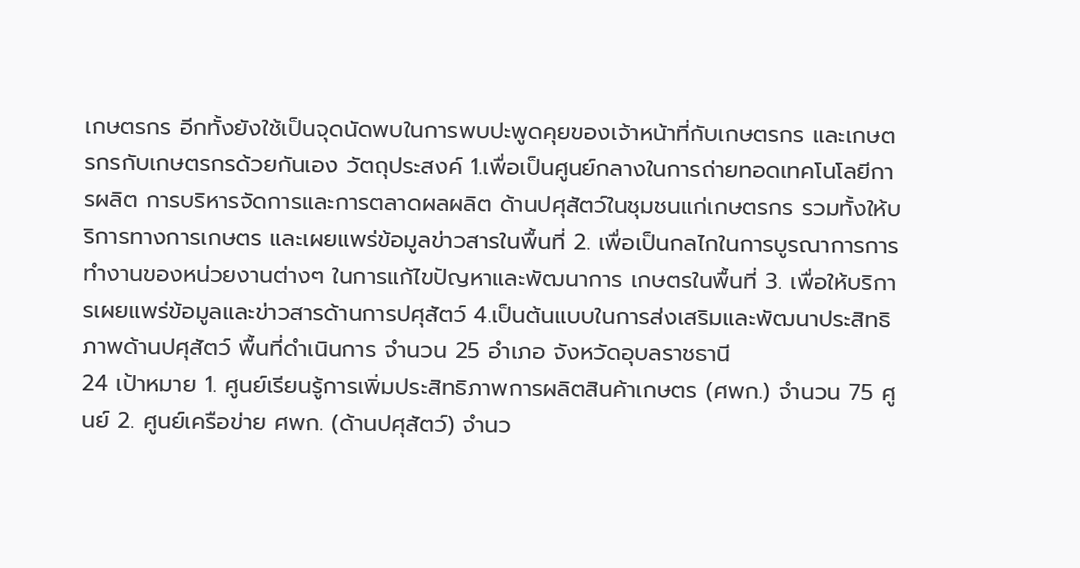เกษตรกร อีกทั้งยังใช้เป็นจุดนัดพบในการพบปะพูดคุยของเจ้าหน้าที่กับเกษตรกร และเกษตรกรกับเกษตรกรด้วยกันเอง วัตถุประสงค์ 1.เพื่อเป็นศูนย์กลางในการถ่ายทอดเทคโนโลยีการผลิต การบริหารจัดการและการตลาดผลผลิต ด้านปศุสัตว์ในชุมชนแก่เกษตรกร รวมทั้งให้บริการทางการเกษตร และเผยแพร่ข้อมูลข่าวสารในพื้นที่ 2. เพื่อเป็นกลไกในการบูรณาการการทำงานของหน่วยงานต่างๆ ในการแก้ไขปัญหาและพัฒนาการ เกษตรในพื้นที่ 3. เพื่อให้บริการเผยแพร่ข้อมูลและข่าวสารด้านการปศุสัตว์ 4.เป็นต้นแบบในการส่งเสริมและพัฒนาประสิทธิภาพด้านปศุสัตว์ พื้นที่ดำเนินการ จำนวน 25 อำเภอ จังหวัดอุบลราชธานี
24 เป้าหมาย 1. ศูนย์เรียนรู้การเพิ่มประสิทธิภาพการผลิตสินค้าเกษตร (ศพก.) จำนวน 75 ศูนย์ 2. ศูนย์เครือข่าย ศพก. (ด้านปศุสัตว์) จำนว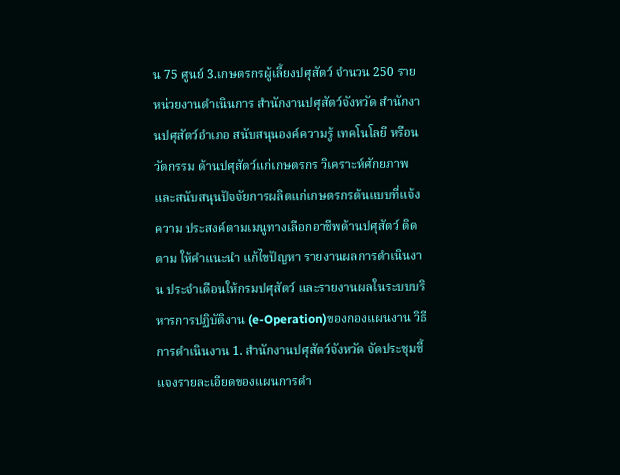น 75 ศูนย์ 3.เกษตรกรผู้เลี้ยงปศุสัตว์ จำนวน 250 ราย หน่วยงานดำเนินการ สำนักงานปศุสัตว์จังหวัด สำนักงานปศุสัตว์อำเภอ สนับสนุนองค์ความรู้ เทคโนโลยี หรือนวัตกรรม ด้านปศุสัตว์แก่เกษตรกร วิเคราะห์ศักยภาพและสนับสนุนปัจจัยการผลิตแก่เกษตรกรต้นแบบที่แจ้งความ ประสงค์ตามเมนูทางเลือกอาชีพด้านปศุสัตว์ ติดตาม ให้คำแนะนำ แก้ไขปัญหา รายงานผลการดำเนินงาน ประจำเดือนให้กรมปศุสัตว์ และรายงานผลในระบบบริหารการปฏิบัติงาน (e-Operation)ของกองแผนงาน วิธีการดำเนินงาน 1. สำนักงานปศุสัตว์จังหวัด จัดประชุมชี้แจงรายละเอียดของแผนการดำ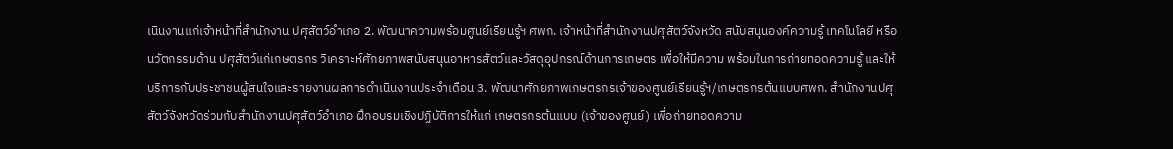เนินงานแก่เจ้าหน้าที่สำนักงาน ปศุสัตว์อำเภอ 2. พัฒนาความพร้อมศูนย์เรียนรู้ฯ ศพก. เจ้าหน้าที่สำนักงานปศุสัตว์จังหวัด สนับสนุนองค์ความรู้ เทคโนโลยี หรือนวัตกรรมด้าน ปศุสัตว์แก่เกษตรกร วิเคราะห์ศักยภาพสนับสนุนอาหารสัตว์และวัสดุอุปกรณ์ด้านการเกษตร เพื่อให้มีความ พร้อมในการถ่ายทอดความรู้ และให้บริการกับประชาชนผู้สนใจและรายงานผลการดำเนินงานประจำเดือน 3. พัฒนาศักยภาพเกษตรกรเจ้าของศูนย์เรียนรู้ฯ/เกษตรกรต้นแบบศพก. สำนักงานปศุสัตว์จังหวัดร่วมกับสำนักงานปศุสัตว์อำเภอ ฝึกอบรมเชิงปฏิบัติการให้แก่ เกษตรกรต้นแบบ (เจ้าของศูนย์) เพื่อถ่ายทอดความ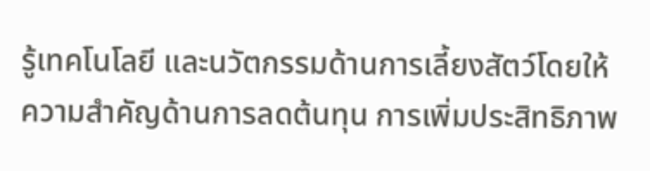รู้เทคโนโลยี และนวัตกรรมด้านการเลี้ยงสัตว์โดยให้ ความสำคัญด้านการลดต้นทุน การเพิ่มประสิทธิภาพ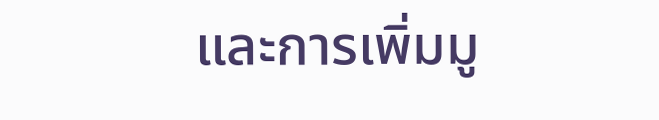และการเพิ่มมู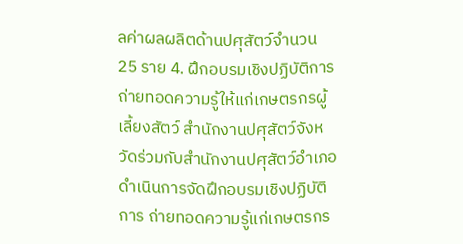ลค่าผลผลิตด้านปศุสัตว์จำนวน 25 ราย 4. ฝึกอบรมเชิงปฏิบัติการถ่ายทอดความรู้ให้แก่เกษตรกรผู้เลี้ยงสัตว์ สำนักงานปศุสัตว์จังหวัดร่วมกับสำนักงานปศุสัตว์อำเภอดำเนินการจัดฝึกอบรมเชิงปฏิบัติการ ถ่ายทอดความรู้แก่เกษตรกร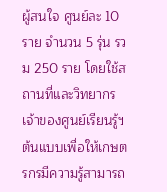ผู้สนใจ ศูนย์ละ 10 ราย จำนวน 5 รุ่น รวม 250 ราย โดยใช้สถานที่และวิทยากร เจ้าของศูนย์เรียนรู้ฯต้นแบบเพื่อให้เกษตรกรมีความรู้สามารถ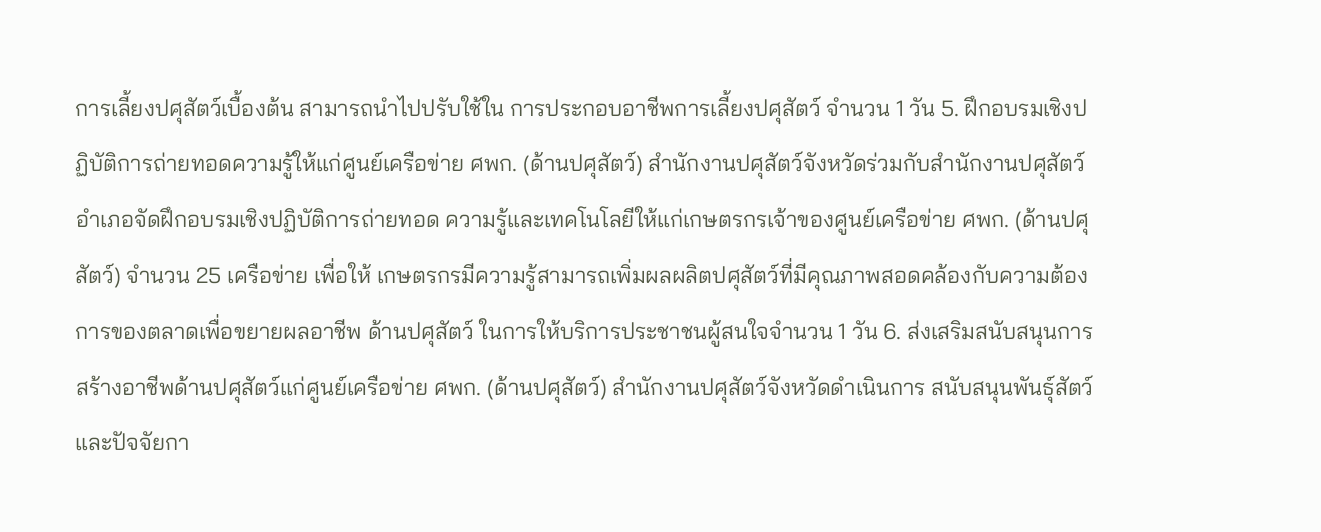การเลี้ยงปศุสัตว์เบื้องต้น สามารถนำไปปรับใช้ใน การประกอบอาชีพการเลี้ยงปศุสัตว์ จำนวน 1 วัน 5. ฝึกอบรมเชิงปฏิบัติการถ่ายทอดความรู้ให้แก่ศูนย์เครือข่าย ศพก. (ด้านปศุสัตว์) สำนักงานปศุสัตว์จังหวัดร่วมกับสำนักงานปศุสัตว์อำเภอจัดฝึกอบรมเชิงปฏิบัติการถ่ายทอด ความรู้และเทคโนโลยีให้แก่เกษตรกรเจ้าของศูนย์เครือข่าย ศพก. (ด้านปศุสัตว์) จำนวน 25 เครือข่าย เพื่อให้ เกษตรกรมีความรู้สามารถเพิ่มผลผลิตปศุสัตว์ที่มีคุณภาพสอดคล้องกับความต้องการของตลาดเพื่อขยายผลอาชีพ ด้านปศุสัตว์ ในการให้บริการประชาชนผู้สนใจจำนวน 1 วัน 6. ส่งเสริมสนับสนุนการสร้างอาชีพด้านปศุสัตว์แก่ศูนย์เครือข่าย ศพก. (ด้านปศุสัตว์) สำนักงานปศุสัตว์จังหวัดดำเนินการ สนับสนุนพันธุ์สัตว์และปัจจัยกา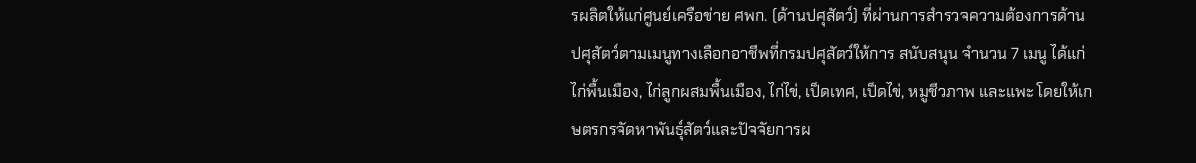รผลิตให้แก่ศูนย์เครือข่าย ศพก. (ด้านปศุสัตว์) ที่ผ่านการสำรวจความต้องการด้านปศุสัตว์ตามเมนูทางเลือกอาชีพที่กรมปศุสัตว์ให้การ สนับสนุน จำนวน 7 เมนู ได้แก่ ไก่พื้นเมือง, ไก่ลูกผสมพื้นเมือง, ไก่ไข่, เป็ดเทศ, เป็ดไข่, หมูชีวภาพ และแพะ โดยให้เกษตรกรจัดหาพันธุ์สัตว์และปัจจัยการผ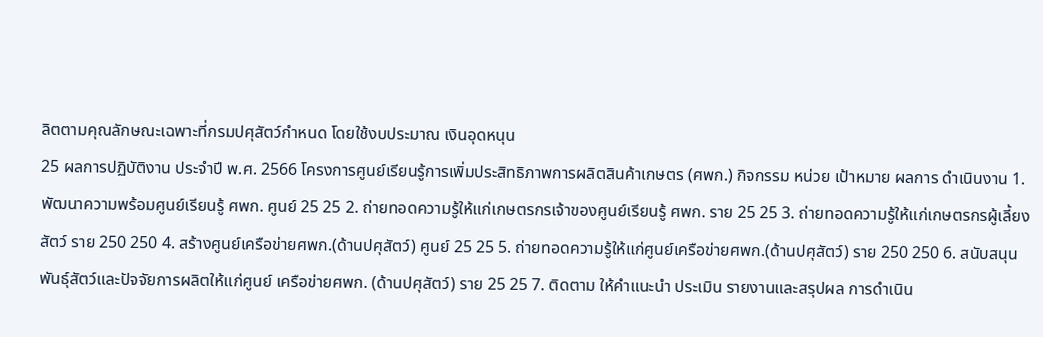ลิตตามคุณลักษณะเฉพาะที่กรมปศุสัตว์กำหนด โดยใช้งบประมาณ เงินอุดหนุน
25 ผลการปฏิบัติงาน ประจำปี พ.ศ. 2566 โครงการศูนย์เรียนรู้การเพิ่มประสิทธิภาพการผลิตสินค้าเกษตร (ศพก.) กิจกรรม หน่วย เป้าหมาย ผลการ ดำเนินงาน 1. พัฒนาความพร้อมศูนย์เรียนรู้ ศพก. ศูนย์ 25 25 2. ถ่ายทอดความรู้ให้แก่เกษตรกรเจ้าของศูนย์เรียนรู้ ศพก. ราย 25 25 3. ถ่ายทอดความรู้ให้แก่เกษตรกรผู้เลี้ยงสัตว์ ราย 250 250 4. สร้างศูนย์เครือข่ายศพก.(ด้านปศุสัตว์) ศูนย์ 25 25 5. ถ่ายทอดความรู้ให้แก่ศูนย์เครือข่ายศพก.(ด้านปศุสัตว์) ราย 250 250 6. สนับสนุนพันธุ์สัตว์และปัจจัยการผลิตให้แก่ศูนย์ เครือข่ายศพก. (ด้านปศุสัตว์) ราย 25 25 7. ติดตาม ให้คำแนะนำ ประเมิน รายงานและสรุปผล การดำเนิน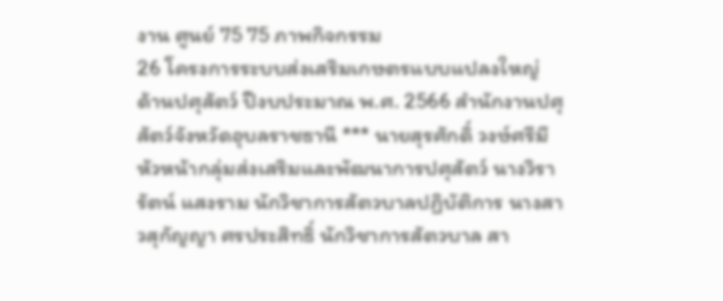งาน ศูนย์ 75 75 ภาพกิจกรรม
26 โครงการระบบส่งเสริมเกษตรแบบแปลงใหญ่ ด้านปศุสัตว์ ปีงบประมาณ พ.ศ. 2566 สำนักงานปศุสัตว์จังหวัดอุบลราชธานี *** นายสุรศักดิ์ วงษ์ศรีมี หัวหน้ากลุ่มส่งเสริมและพัฒนาการปศุสัตว์ นางวิรารัตน์ แสงราม นักวิชาการสัตวบาลปฏิบัติการ นางสาวสุกัญญา ศรประสิทธิ์ นักวิชาการสัตวบาล สา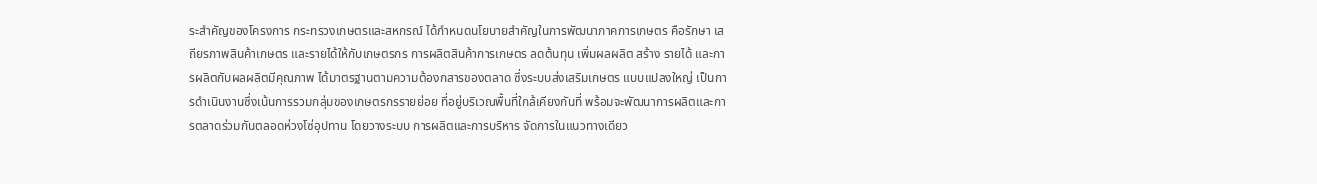ระสำคัญของโครงการ กระทรวงเกษตรและสหกรณ์ ได้กำหนดนโยบายสำคัญในการพัฒนาภาคการเกษตร คือรักษา เสถียรภาพสินค้าเกษตร และรายได้ให้กับเกษตรกร การผลิตสินค้าการเกษตร ลดต้นทุน เพิ่มผลผลิต สร้าง รายได้ และการผลิตกับผลผลิตมีคุณภาพ ได้มาตรฐานตามความต้องกสารของตลาด ซึ่งระบบส่งเสริมเกษตร แบบแปลงใหญ่ เป็นการดำเนินงานซึ่งเน้นการรวมกลุ่มของเกษตรกรรายย่อย ที่อยู่บริเวณพื้นที่ใกล้เคียงกันที่ พร้อมจะพัฒนาการผลิตและการตลาดร่วมกันตลอดห่วงโซ่อุปทาน โดยวางระบบ การผลิตและการบริหาร จัดการในแนวทางเดียว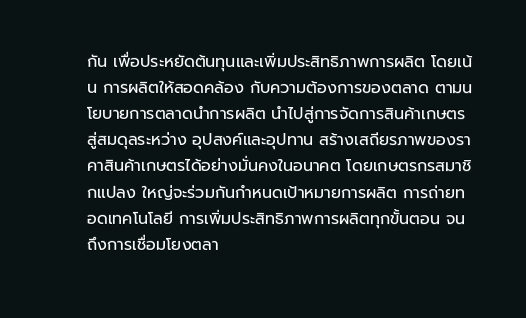กัน เพื่อประหยัดต้นทุนและเพิ่มประสิทธิภาพการผลิต โดยเน้น การผลิตให้สอดคล้อง กับความต้องการของตลาด ตามนโยบายการตลาดนำการผลิต นำไปสู่การจัดการสินค้าเกษตร สู่สมดุลระหว่าง อุปสงค์และอุปทาน สร้างเสถียรภาพของราคาสินค้าเกษตรได้อย่างมั่นคงในอนาคต โดยเกษตรกรสมาชิกแปลง ใหญ่จะร่วมกันกำหนดเป้าหมายการผลิต การถ่ายทอดเทคโนโลยี การเพิ่มประสิทธิภาพการผลิตทุกขั้นตอน จนถึงการเชื่อมโยงตลา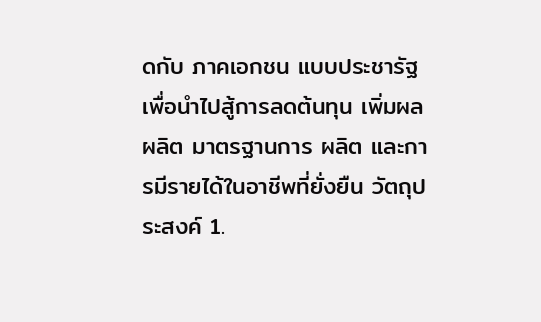ดกับ ภาคเอกชน แบบประชารัฐ เพื่อนำไปสู้การลดต้นทุน เพิ่มผลผลิต มาตรฐานการ ผลิต และการมีรายได้ในอาชีพที่ยั่งยืน วัตถุประสงค์ 1.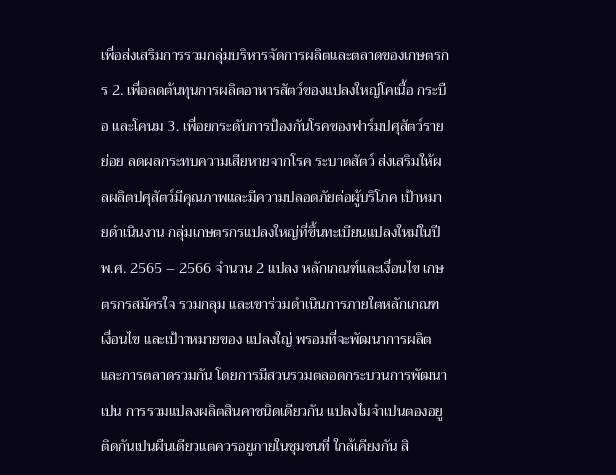เพื่อส่งเสริมการรวมกลุ่มบริหารจัดการผลิตและตลาดของเกษตรกร 2. เพื่อลดต้นทุนการผลิตอาหารสัตว์ของแปลงใหญ่โคเนื้อ กระบือ และโคนม 3. เพื่อยกระดับการป้องกันโรคของฟาร์มปศุสัตว์รายย่อย ลดผลกระทบความเสียหายจากโรค ระบาดสัตว์ ส่งเสริมให้ผลผลิตปศุสัตว์มีคุณภาพและมีความปลอดภัยต่อผู้บริโภค เป้าหมายดำเนินงาน กลุ่มเกษตรกรแปลงใหญ่ที่ขึ้นทะเบียนแปลงใหม่ในปี พ.ศ. 2565 – 2566 จำนวน 2 แปลง หลักเกณฑ์และเงื่อนไข เกษตรกรสมัครใจ รวมกลุม และเขาร่วมดำเนินการภายใตหลักเกณฑ เงื่อนไข และเป้าาหมายของ แปลงใญ่ พรอมที่จะพัฒนาการผลิตและการตลาดรวมกัน โดยการมีสวนรวมตลอดกระบวนการพัฒนาเปน การรวมแปลงผลิตสินคาชนิดเดียวกัน แปลงไมจําเปนตองอยูติดกันเปนผืนเดียวแตควรอยูภายในชุมชนที่ ใกล้เคียงกัน สิ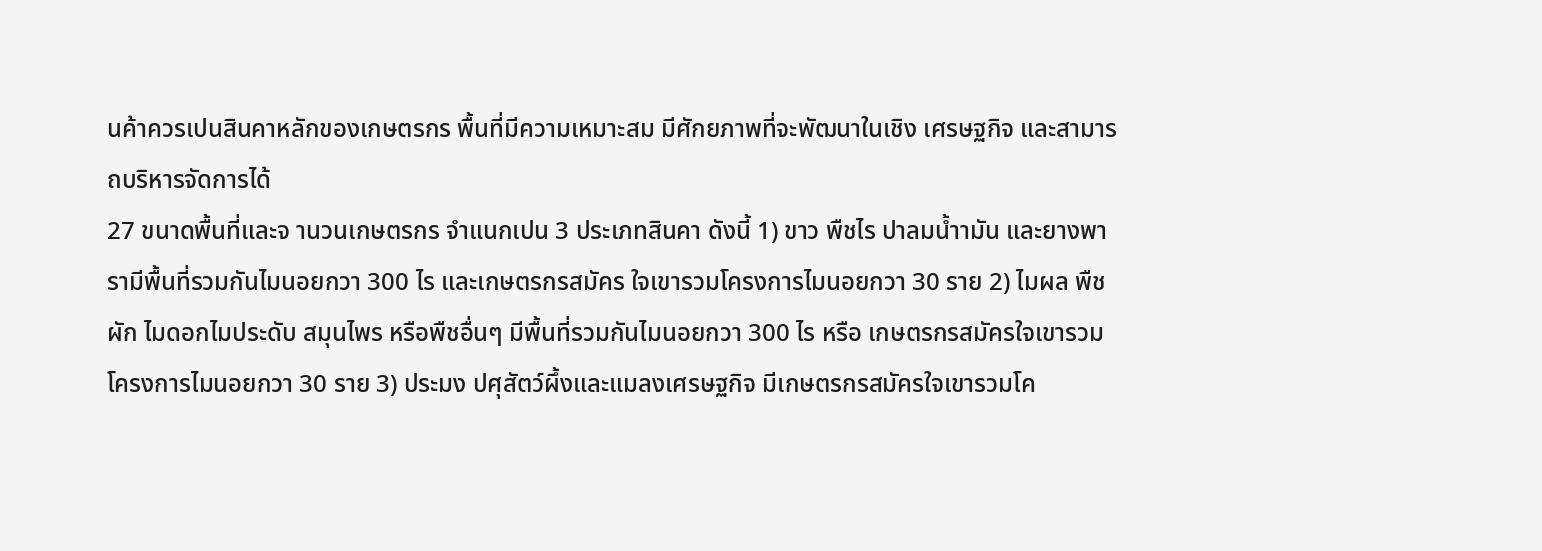นค้าควรเปนสินคาหลักของเกษตรกร พื้นที่มีความเหมาะสม มีศักยภาพที่จะพัฒนาในเชิง เศรษฐกิจ และสามารถบริหารจัดการได้
27 ขนาดพื้นที่และจ านวนเกษตรกร จําแนกเปน 3 ประเภทสินคา ดังนี้ 1) ขาว พืชไร ปาลมน้ำามัน และยางพารามีพื้นที่รวมกันไมนอยกวา 300 ไร และเกษตรกรสมัคร ใจเขารวมโครงการไมนอยกวา 30 ราย 2) ไมผล พืชผัก ไมดอกไมประดับ สมุนไพร หรือพืชอื่นๆ มีพื้นที่รวมกันไมนอยกวา 300 ไร หรือ เกษตรกรสมัครใจเขารวมโครงการไมนอยกวา 30 ราย 3) ประมง ปศุสัตว์ผึ้งและแมลงเศรษฐกิจ มีเกษตรกรสมัครใจเขารวมโค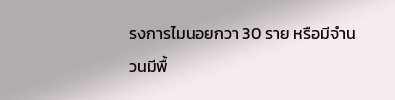รงการไมนอยกวา 30 ราย หรือมีจำนวนมีพื้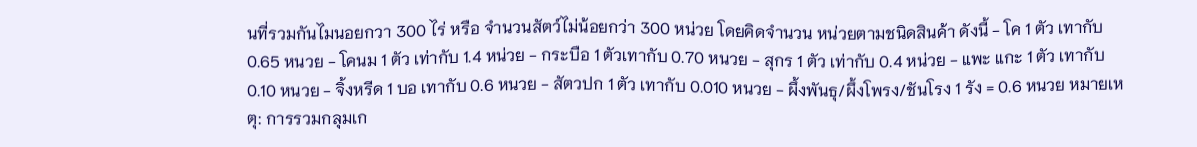นที่รวมกันไมนอยกวา 300 ไร่ หรือ จำนวนสัตว์ไม่น้อยกว่า 300 หน่วย โดยคิดจำนวน หน่วยตามชนิดสินค้า ดังนี้ - โค 1 ตัว เทากับ 0.65 หนวย - โคนม 1 ตัว เท่ากับ 1.4 หน่วย - กระบือ 1 ตัวเทากับ 0.70 หนวย - สุกร 1 ตัว เท่ากับ 0.4 หน่วย - แพะ แกะ 1 ตัว เทากับ 0.10 หนวย - จิ้งหรีด 1 บอ เทากับ 0.6 หนวย - สัตวปก 1 ตัว เทากับ 0.010 หนวย - ผึ้งพันธุ/ผึ้งโพรง/ชันโรง 1 รัง = 0.6 หนวย หมายเหตุ: การรวมกลุมเก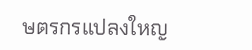ษตรกรแปลงใหญ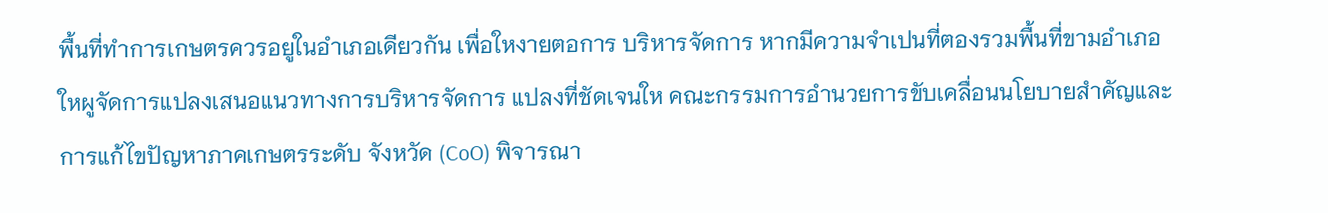พื้นที่ทําการเกษตรควรอยูในอําเภอเดียวกัน เพื่อใหงายตอการ บริหารจัดการ หากมีความจําเปนที่ตองรวมพื้นที่ขามอําเภอใหผูจัดการแปลงเสนอแนวทางการบริหารจัดการ แปลงที่ชัดเจนให คณะกรรมการอำนวยการขับเคลื่อนนโยบายสำคัญและการแก้ไขปัญหาภาคเกษตรระดับ จังหวัด (CoO) พิจารณา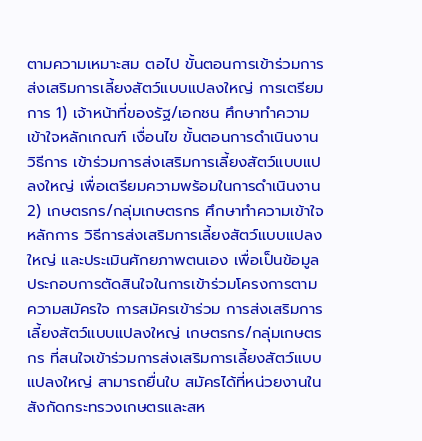ตามความเหมาะสม ตอไป ขั้นตอนการเข้าร่วมการส่งเสริมการเลี้ยงสัตว์แบบแปลงใหญ่ การเตรียมการ 1) เจ้าหน้าที่ของรัฐ/เอกชน ศึกษาทำความเข้าใจหลักเกณฑ์ เงื่อนไข ขั้นตอนการดำเนินงาน วิธีการ เข้าร่วมการส่งเสริมการเลี้ยงสัตว์แบบแปลงใหญ่ เพื่อเตรียมความพร้อมในการดำเนินงาน 2) เกษตรกร/กลุ่มเกษตรกร ศึกษาทำความเข้าใจหลักการ วิธีการส่งเสริมการเลี้ยงสัตว์แบบแปลงใหญ่ และประเมินศักยภาพตนเอง เพื่อเป็นข้อมูลประกอบการตัดสินใจในการเข้าร่วมโครงการตามความสมัครใจ การสมัครเข้าร่วม การส่งเสริมการเลี้ยงสัตว์แบบแปลงใหญ่ เกษตรกร/กลุ่มเกษตรกร ที่สนใจเข้าร่วมการส่งเสริมการเลี้ยงสัตว์แบบแปลงใหญ่ สามารถยื่นใบ สมัครได้ที่หน่วยงานในสังกัดกระทรวงเกษตรและสห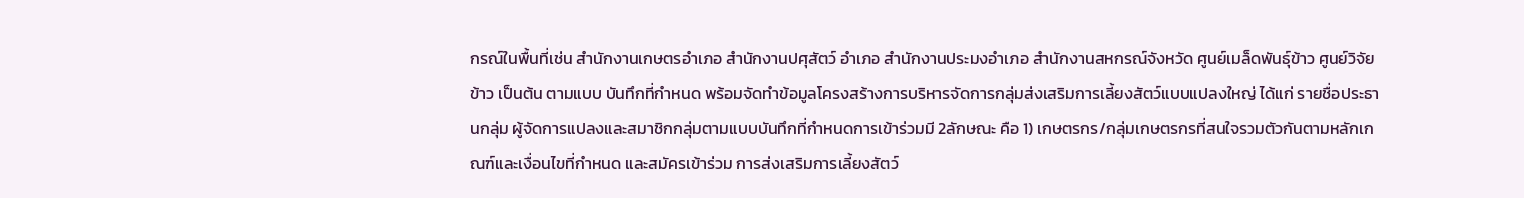กรณ์ในพื้นที่เช่น สำนักงานเกษตรอำเภอ สำนักงานปศุสัตว์ อำเภอ สำนักงานประมงอำเภอ สำนักงานสหกรณ์จังหวัด ศูนย์เมล็ดพันธุ์ข้าว ศูนย์วิจัยข้าว เป็นต้น ตามแบบ บันทึกที่กำหนด พร้อมจัดทำข้อมูลโครงสร้างการบริหารจัดการกลุ่มส่งเสริมการเลี้ยงสัตว์แบบแปลงใหญ่ ได้แก่ รายชื่อประธานกลุ่ม ผู้จัดการแปลงและสมาชิกกลุ่มตามแบบบันทึกที่กำหนดการเข้าร่วมมี 2ลักษณะ คือ 1) เกษตรกร/กลุ่มเกษตรกรที่สนใจรวมตัวกันตามหลักเกณฑ์และเงื่อนไขที่กำหนด และสมัครเข้าร่วม การส่งเสริมการเลี้ยงสัตว์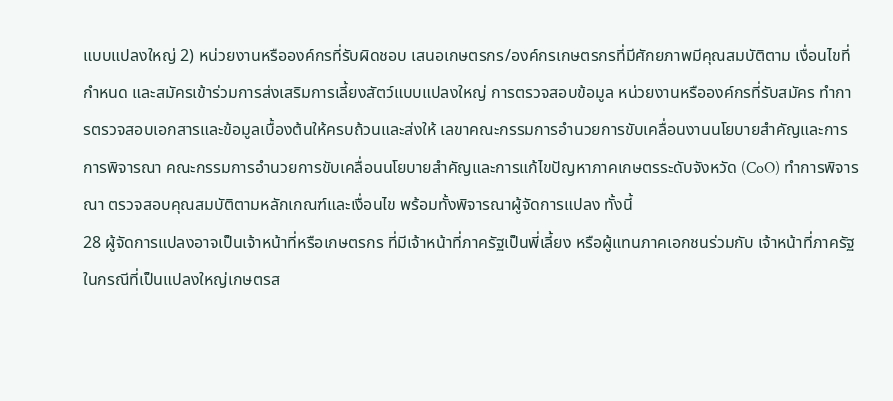แบบแปลงใหญ่ 2) หน่วยงานหรือองค์กรที่รับผิดชอบ เสนอเกษตรกร/องค์กรเกษตรกรที่มีศักยภาพมีคุณสมบัติตาม เงื่อนไขที่กำหนด และสมัครเข้าร่วมการส่งเสริมการเลี้ยงสัตว์แบบแปลงใหญ่ การตรวจสอบข้อมูล หน่วยงานหรือองค์กรที่รับสมัคร ทำการตรวจสอบเอกสารและข้อมูลเบื้องต้นให้ครบถ้วนและส่งให้ เลขาคณะกรรมการอำนวยการขับเคลื่อนงานนโยบายสำคัญและการ การพิจารณา คณะกรรมการอำนวยการขับเคลื่อนนโยบายสำคัญและการแก้ไขปัญหาภาคเกษตรระดับจังหวัด (CoO) ทำการพิจารณา ตรวจสอบคุณสมบัติตามหลักเกณฑ์และเงื่อนไข พร้อมทั้งพิจารณาผู้จัดการแปลง ทั้งนี้
28 ผู้จัดการแปลงอาจเป็นเจ้าหน้าที่หรือเกษตรกร ที่มีเจ้าหน้าที่ภาครัฐเป็นพี่เลี้ยง หรือผู้แทนภาคเอกชนร่วมกับ เจ้าหน้าที่ภาครัฐในกรณีที่เป็นแปลงใหญ่เกษตรส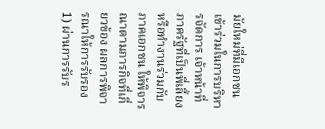มัยใหม่ที่มีเอกชนเข้าร่วมในการบริหารจัดการ เจ้าหน้าที่ ภาครัฐที่เป็นพี่เลี้ยงหรือทำงานร่วมกับภาคเอกชน ให้พิจารณาตามภารกิจที่เกี่ยวข้อง ผลการพิจารณาให้การรับรอง 1) ผ่านการรับร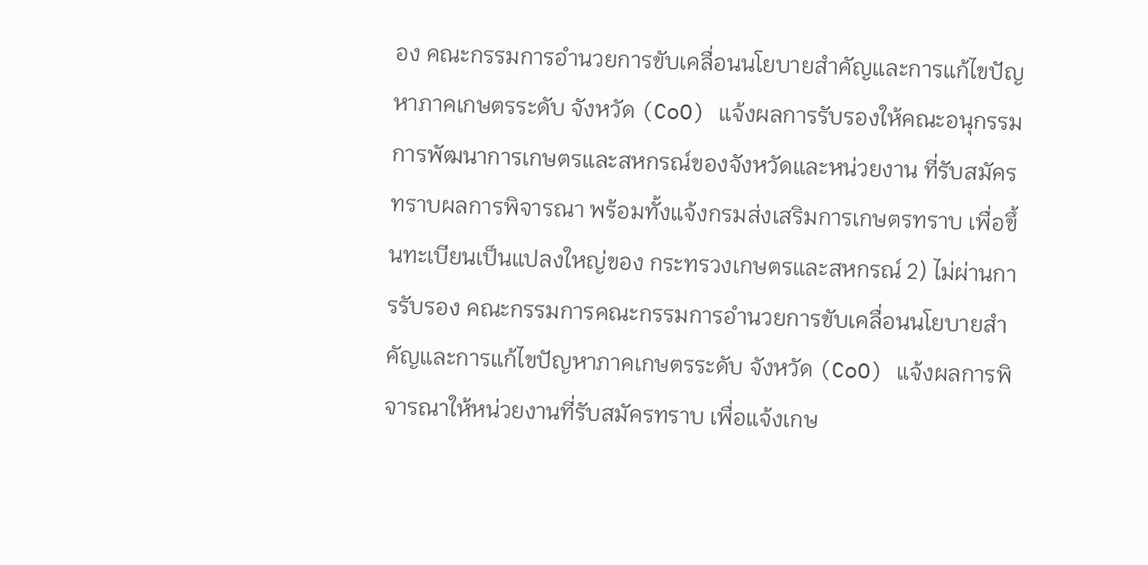อง คณะกรรมการอำนวยการขับเคลื่อนนโยบายสำคัญและการแก้ไขปัญหาภาคเกษตรระดับ จังหวัด (CoO) แจ้งผลการรับรองให้คณะอนุกรรมการพัฒนาการเกษตรและสหกรณ์ของจังหวัดและหน่วยงาน ที่รับสมัครทราบผลการพิจารณา พร้อมทั้งแจ้งกรมส่งเสริมการเกษตรทราบ เพื่อขึ้นทะเบียนเป็นแปลงใหญ่ของ กระทรวงเกษตรและสหกรณ์ 2) ไม่ผ่านการรับรอง คณะกรรมการคณะกรรมการอำนวยการขับเคลื่อนนโยบายสำคัญและการแก้ไขปัญหาภาคเกษตรระดับ จังหวัด (CoO) แจ้งผลการพิจารณาให้หน่วยงานที่รับสมัครทราบ เพื่อแจ้งเกษ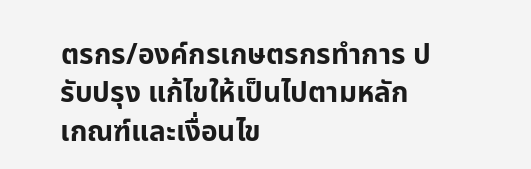ตรกร/องค์กรเกษตรกรทำการ ปรับปรุง แก้ไขให้เป็นไปตามหลักเกณฑ์และเงื่อนไข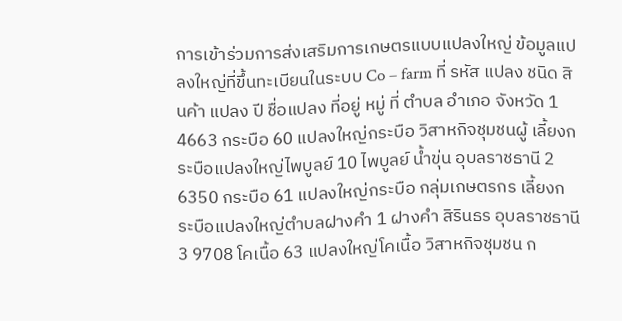การเข้าร่วมการส่งเสริมการเกษตรแบบแปลงใหญ่ ข้อมูลแปลงใหญ่ที่ขึ้นทะเบียนในระบบ Co – farm ที่ รหัส แปลง ชนิด สินค้า แปลง ปี ชื่อแปลง ที่อยู่ หมู่ ที่ ตำบล อำเภอ จังหวัด 1 4663 กระบือ 60 แปลงใหญ่กระบือ วิสาหกิจชุมชนผู้ เลี้ยงกระบือแปลงใหญ่ไพบูลย์ 10 ไพบูลย์ น้ำขุ่น อุบลราชธานี 2 6350 กระบือ 61 แปลงใหญ่กระบือ กลุ่มเกษตรกร เลี้ยงกระบือแปลงใหญ่ตำบลฝางคำ 1 ฝางคำ สิรินธร อุบลราชธานี 3 9708 โคเนื้อ 63 แปลงใหญ่โคเนื้อ วิสาหกิจชุมชน ก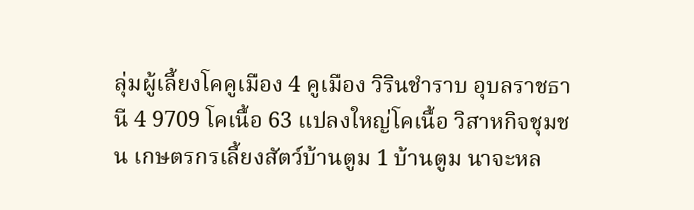ลุ่มผู้เลี้ยงโคคูเมือง 4 คูเมือง วิรินชำราบ อุบลราชธานี 4 9709 โคเนื้อ 63 แปลงใหญ่โคเนื้อ วิสาหกิจชุมชน เกษตรกรเลี้ยงสัตว์บ้านตูม 1 บ้านตูม นาจะหล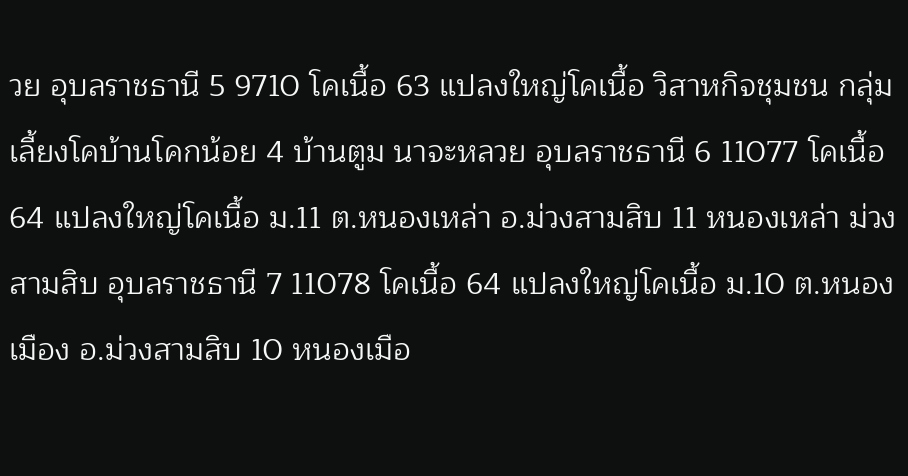วย อุบลราชธานี 5 9710 โคเนื้อ 63 แปลงใหญ่โคเนื้อ วิสาหกิจชุมชน กลุ่มเลี้ยงโคบ้านโคกน้อย 4 บ้านตูม นาจะหลวย อุบลราชธานี 6 11077 โคเนื้อ 64 แปลงใหญ่โคเนื้อ ม.11 ต.หนองเหล่า อ.ม่วงสามสิบ 11 หนองเหล่า ม่วงสามสิบ อุบลราชธานี 7 11078 โคเนื้อ 64 แปลงใหญ่โคเนื้อ ม.10 ต.หนองเมือง อ.ม่วงสามสิบ 10 หนองเมือ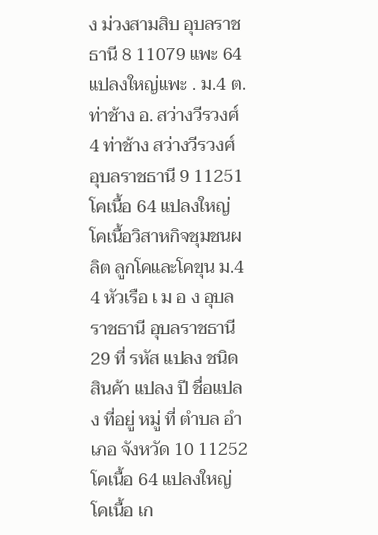ง ม่วงสามสิบ อุบลราชธานี 8 11079 แพะ 64 แปลงใหญ่แพะ . ม.4 ต.ท่าช้าง อ. สว่างวีรวงศ์ 4 ท่าช้าง สว่างวีรวงศ์ อุบลราชธานี 9 11251 โคเนื้อ 64 แปลงใหญ่โคเนื้อวิสาหกิจชุมชนผลิต ลูกโคและโคขุน ม.4 4 หัวเรือ เ ม อ ง อุบลราชธานี อุบลราชธานี
29 ที่ รหัส แปลง ชนิด สินค้า แปลง ปี ชื่อแปลง ที่อยู่ หมู่ ที่ ตำบล อำเภอ จังหวัด 10 11252 โคเนื้อ 64 แปลงใหญ่โคเนื้อ เก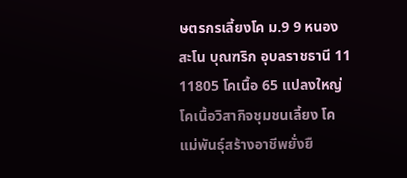ษตรกรเลี้ยงโค ม.9 9 หนองสะโน บุณฑริก อุบลราชธานี 11 11805 โคเนื้อ 65 แปลงใหญ่โคเนื้อวิสากิจชุมชนเลี้ยง โคแม่พันธุ์สร้างอาชีพยั่งยื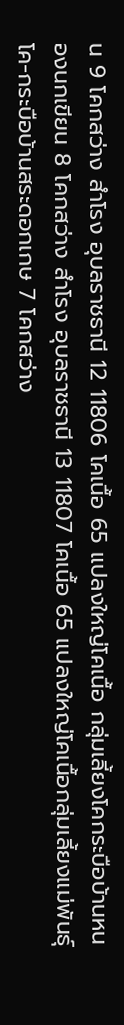น 9 โคกสว่าง สำโรง อุบลราชธานี 12 11806 โคเนื้อ 65 แปลงใหญ่โคเนื้อ กลุ่มเลี้ยงโคกระบือบ้านหนองนกเขียน 8 โคกสว่าง สำโรง อุบลราชธานี 13 11807 โคเนื้อ 65 แปลงใหญ่โคเนื้อกลุ่มเลี้ยงแม่พันธุ์ โค-กระบือบ้านสระดอกเกษ 7 โคกสว่าง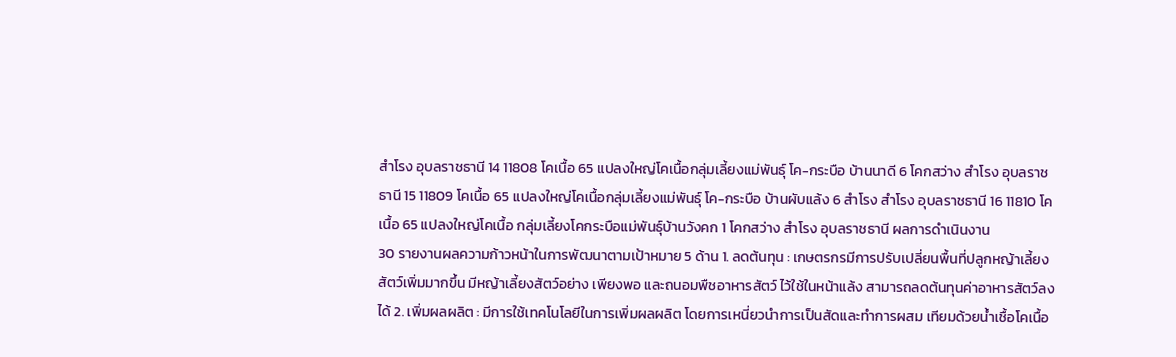สำโรง อุบลราชธานี 14 11808 โคเนื้อ 65 แปลงใหญ่โคเนื้อกลุ่มเลี้ยงแม่พันธุ์ โค-กระบือ บ้านนาดี 6 โคกสว่าง สำโรง อุบลราชธานี 15 11809 โคเนื้อ 65 แปลงใหญ่โคเนื้อกลุ่มเลี้ยงแม่พันธุ์ โค-กระบือ บ้านผับแล้ง 6 สำโรง สำโรง อุบลราชธานี 16 11810 โคเนื้อ 65 แปลงใหญ่โคเนื้อ กลุ่มเลี้ยงโคกระบือแม่พันธุ์บ้านวังคก 1 โคกสว่าง สำโรง อุบลราชธานี ผลการดำเนินงาน
30 รายงานผลความก้าวหน้าในการพัฒนาตามเป้าหมาย 5 ด้าน 1. ลดต้นทุน : เกษตรกรมีการปรับเปลี่ยนพื้นที่ปลูกหญ้าเลี้ยงสัตว์เพิ่มมากขึ้น มีหญ้าเลี้ยงสัตว์อย่าง เพียงพอ และถนอมพืชอาหารสัตว์ ไว้ใช้ในหน้าแล้ง สามารถลดต้นทุนค่าอาหารสัตว์ลงได้ 2. เพิ่มผลผลิต : มีการใช้เทคโนโลยีในการเพิ่มผลผลิต โดยการเหนี่ยวนำการเป็นสัดและทำการผสม เทียมด้วยน้ำเชื้อโคเนื้อ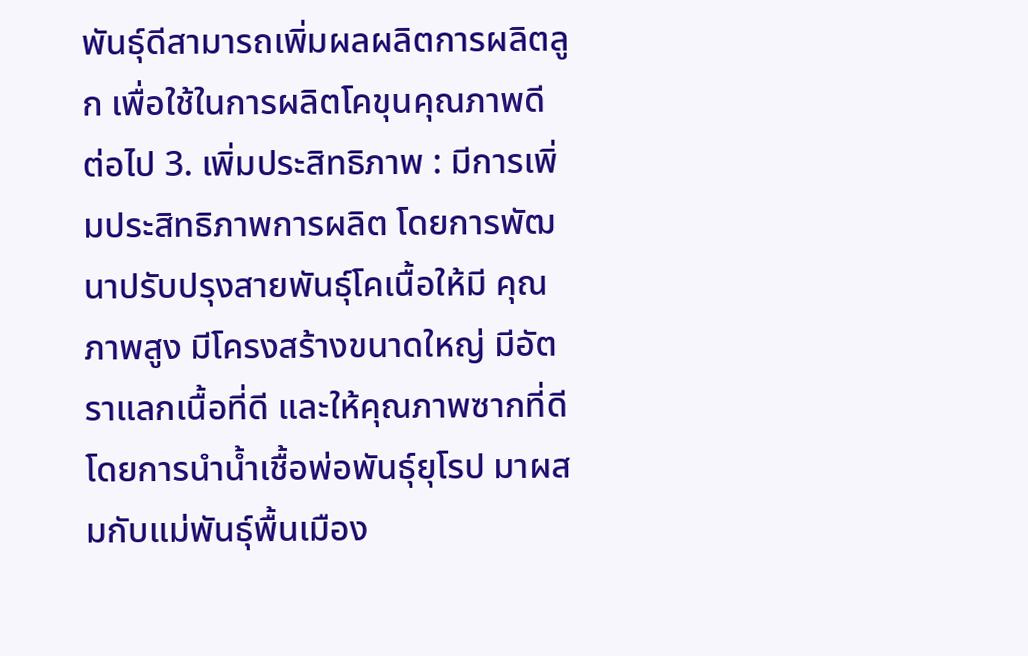พันธุ์ดีสามารถเพิ่มผลผลิตการผลิตลูก เพื่อใช้ในการผลิตโคขุนคุณภาพดี ต่อไป 3. เพิ่มประสิทธิภาพ : มีการเพิ่มประสิทธิภาพการผลิต โดยการพัฒนาปรับปรุงสายพันธุ์โคเนื้อให้มี คุณภาพสูง มีโครงสร้างขนาดใหญ่ มีอัตราแลกเนื้อที่ดี และให้คุณภาพซากที่ดี โดยการนำน้ำเชื้อพ่อพันธุ์ยุโรป มาผสมกับแม่พันธุ์พื้นเมือง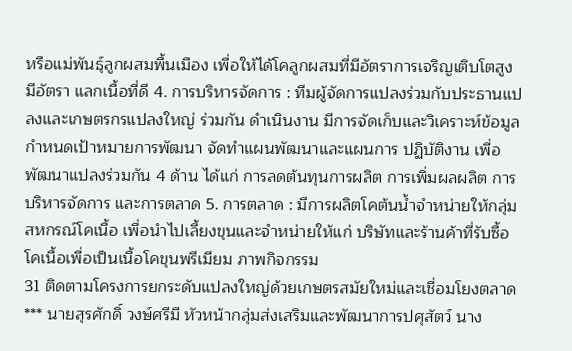หรือแม่พันธุ์ลูกผสมพื้นเมือง เพื่อให้ได้โคลูกผสมที่มีอัตราการเจริญเติบโตสูง มีอัตรา แลกเนื้อที่ดี 4. การบริหารจัดการ : ทีมผู้จัดการแปลงร่วมกับประธานแปลงและเกษตรกรแปลงใหญ่ ร่วมกัน ดำเนินงาน มีการจัดเก็บและวิเคราะห์ข้อมูล กำหนดเป้าหมายการพัฒนา จัดทำแผนพัฒนาและแผนการ ปฏิบัติงาน เพื่อพัฒนาแปลงร่วมกัน 4 ด้าน ได้แก่ การลดต้นทุนการผลิต การเพิ่มผลผลิต การบริหารจัดการ และการตลาด 5. การตลาด : มีการผลิตโคต้นน้ำจำหน่ายให้กลุ่มสหกรณ์โคเนื้อ เพื่อนำไปเลี้ยงขุนและจำหน่ายให้แก่ บริษัทและร้านค้าที่รับซื้อโคเนื้อเพื่อเป็นเนื้อโคขุนพรีเมียม ภาพกิจกรรม
31 ติดตามโครงการยกระดับแปลงใหญ่ด้วยเกษตรสมัยใหม่และเชื่อมโยงตลาด *** นายสุรศักดิ์ วงษ์ศรีมี หัวหน้ากลุ่มส่งเสริมและพัฒนาการปศุสัตว์ นาง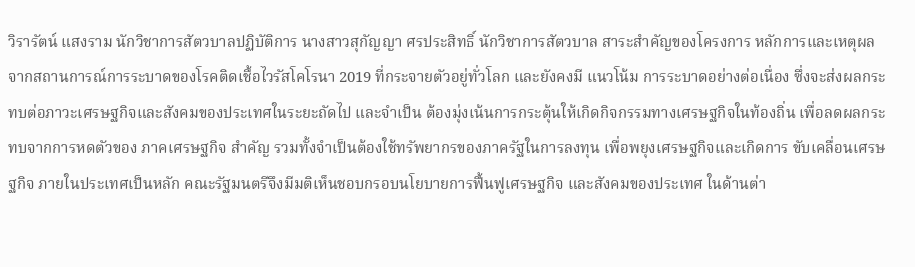วิรารัตน์ แสงราม นักวิชาการสัตวบาลปฏิบัติการ นางสาวสุกัญญา ศรประสิทธิ์ นักวิชาการสัตวบาล สาระสำคัญของโครงการ หลักการและเหตุผล จากสถานการณ์การระบาดของโรคติดเชื้อไวรัสโคโรนา 2019 ที่กระจายตัวอยู่ทั่วโลก และยังคงมี แนวโน้ม การระบาดอย่างต่อเนื่อง ซึ่งจะส่งผลกระทบต่อภาวะเศรษฐกิจและสังคมของประเทศในระยะถัดไป และจำเป็น ต้องมุ่งเน้นการกระตุ้นให้เกิดกิจกรรมทางเศรษฐกิจในท้องถิ่น เพื่อลดผลกระทบจากการหดตัวของ ภาคเศรษฐกิจ สำคัญ รวมทั้งจำเป็นต้องใช้ทรัพยากรของภาครัฐในการลงทุน เพื่อพยุงเศรษฐกิจและเกิดการ ขับเคลื่อนเศรษฐกิจ ภายในประเทศเป็นหลัก คณะรัฐมนตรีจึงมีมติเห็นชอบกรอบนโยบายการฟื้นฟูเศรษฐกิจ และสังคมของประเทศ ในด้านต่า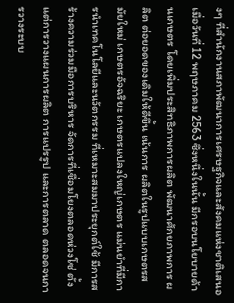งๆ ที่สำนักงานสภาพัฒนาการเศรษฐกิจและสังคมแห่งชาติเสนอเมื่อวันที่ 12 พฤษภาคม 2563 ซึ่งหนึ่งในนั้น มีกรอบนโยบายด้านเกษตร โดยเพิ่มประสิทธิภาพการผลิต พัฒนาศักยภาพการ ผลิต ต่อยอดของเดิมให้ดีขึ้น เน้นการ ผลิตในรูปแบบเกษตรสมัยใหม่ เกษตรอัจฉริยะ เกษตรแปลงใหญ่เกษตร แม่นยำที่มีการนำเทคโนโลยีและนวัตกรรม ที่เหมาะสมมาประยุกต์ใช้ มีการสร้างความร่วมมือการบริหาร จัดการที่เชื่อมโยงตลอดห่วงโซ่ ตั้งแต่การวางแผนการผลิต การแปรรูป และการตลาด ตลอดจนการวางระบบ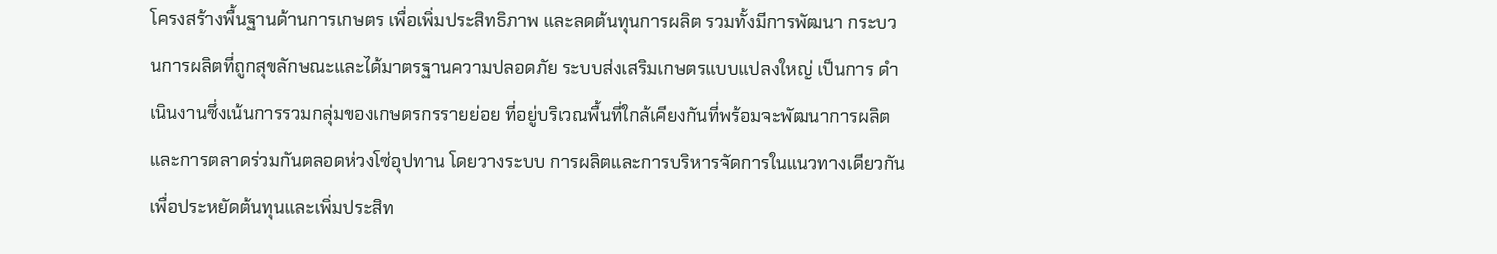โครงสร้างพื้นฐานด้านการเกษตร เพื่อเพิ่มประสิทธิภาพ และลดต้นทุนการผลิต รวมทั้งมีการพัฒนา กระบวนการผลิตที่ถูกสุขลักษณะและได้มาตรฐานความปลอดภัย ระบบส่งเสริมเกษตรแบบแปลงใหญ่ เป็นการ ดำเนินงานซึ่งเน้นการรวมกลุ่มของเกษตรกรรายย่อย ที่อยู่บริเวณพื้นที่ใกล้เคียงกันที่พร้อมจะพัฒนาการผลิต และการตลาดร่วมกันตลอดห่วงโซ่อุปทาน โดยวางระบบ การผลิตและการบริหารจัดการในแนวทางเดียวกัน เพื่อประหยัดต้นทุนและเพิ่มประสิท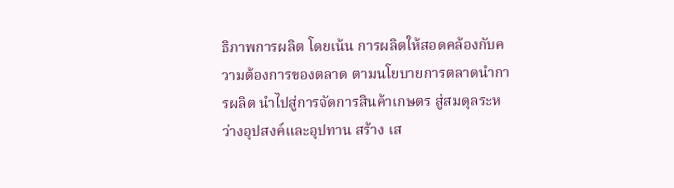ธิภาพการผลิต โดยเน้น การผลิตให้สอดคล้องกับความต้องการของตลาด ตามนโยบายการตลาดนำการผลิต นำไปสู่การจัดการสินค้าเกษตร สู่สมดุลระหว่างอุปสงค์และอุปทาน สร้าง เส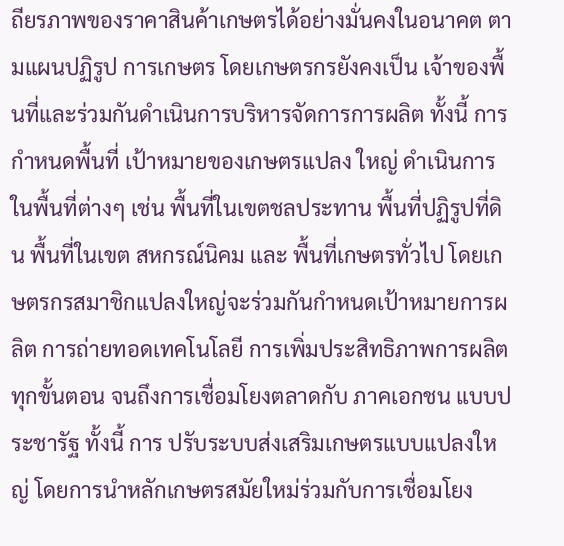ถียรภาพของราคาสินค้าเกษตรได้อย่างมั่นคงในอนาคต ตามแผนปฏิรูป การเกษตร โดยเกษตรกรยังคงเป็น เจ้าของพื้นที่และร่วมกันดำเนินการบริหารจัดการการผลิต ทั้งนี้ การกำหนดพื้นที่ เป้าหมายของเกษตรแปลง ใหญ่ ดำเนินการในพื้นที่ต่างๆ เช่น พื้นที่ในเขตชลประทาน พื้นที่ปฏิรูปที่ดิน พื้นที่ในเขต สหกรณ์นิคม และ พื้นที่เกษตรทั่วไป โดยเกษตรกรสมาชิกแปลงใหญ่จะร่วมกันกำหนดเป้าหมายการผลิต การถ่ายทอดเทคโนโลยี การเพิ่มประสิทธิภาพการผลิตทุกขั้นตอน จนถึงการเชื่อมโยงตลาดกับ ภาคเอกชน แบบประชารัฐ ทั้งนี้ การ ปรับระบบส่งเสริมเกษตรแบบแปลงใหญ่ โดยการนำหลักเกษตรสมัยใหม่ร่วมกับการเชื่อมโยง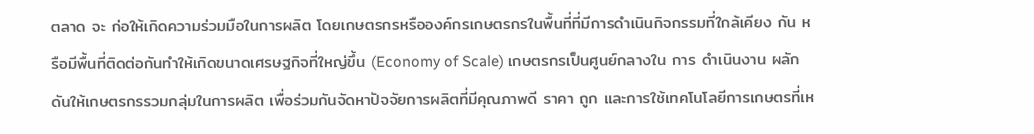ตลาด จะ ก่อให้เกิดความร่วมมือในการผลิต โดยเกษตรกรหรือองค์กรเกษตรกรในพื้นที่ที่มีการดำเนินกิจกรรมที่ใกล้เคียง กัน หรือมีพื้นที่ติดต่อกันทำให้เกิดขนาดเศรษฐกิจที่ใหญ่ขึ้น (Economy of Scale) เกษตรกรเป็นศูนย์กลางใน การ ดำเนินงาน ผลักดันให้เกษตรกรรวมกลุ่มในการผลิต เพื่อร่วมกันจัดหาปัจจัยการผลิตที่มีคุณภาพดี ราคา ถูก และการใช้เทคโนโลยีการเกษตรที่เห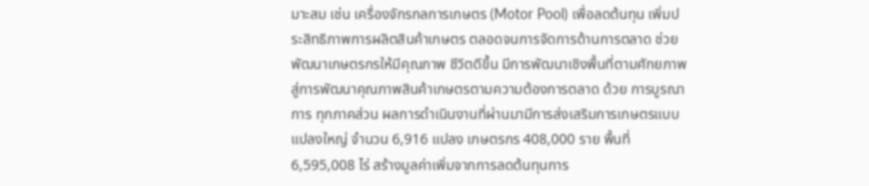มาะสม เช่น เครื่องจักรกลการเกษตร (Motor Pool) เพื่อลดต้นทุน เพิ่มประสิทธิภาพการผลิตสินค้าเกษตร ตลอดจนการจัดการด้านการตลาด ช่วยพัฒนาเกษตรกรให้มีคุณภาพ ชีวิตดีขึ้น มีการพัฒนาเชิงพื้นที่ตามศักยภาพสู่การพัฒนาคุณภาพสินค้าเกษตรตามความต้องการตลาด ด้วย การบูรณาการ ทุกภาคส่วน ผลการดำเนินงานที่ผ่านมามีการส่งเสริมการเกษตรแบบแปลงใหญ่ จำนวน 6,916 แปลง เกษตรกร 408,000 ราย พื้นที่ 6,595,008 ไร่ สร้างมูลค่าเพิ่มจากการลดต้นทุนการ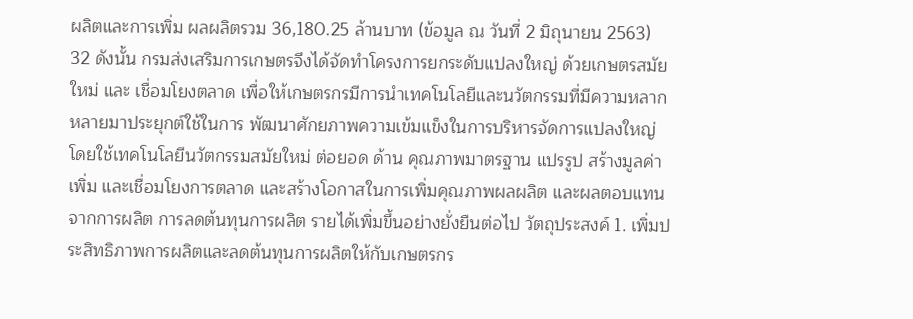ผลิตและการเพิ่ม ผลผลิตรวม 36,180.25 ล้านบาท (ข้อมูล ณ วันที่ 2 มิถุนายน 2563)
32 ดังนั้น กรมส่งเสริมการเกษตรจึงได้จัดทำโครงการยกระดับแปลงใหญ่ ด้วยเกษตรสมัยใหม่ และ เชื่อมโยงตลาด เพื่อให้เกษตรกรมีการนำเทคโนโลยีและนวัตกรรมที่มีความหลากหลายมาประยุกต์ใช้ในการ พัฒนาศักยภาพความเข้มแข็งในการบริหารจัดการแปลงใหญ่ โดยใช้เทคโนโลยีนวัตกรรมสมัยใหม่ ต่อยอด ด้าน คุณภาพมาตรฐาน แปรรูป สร้างมูลค่าเพิ่ม และเชื่อมโยงการตลาด และสร้างโอกาสในการเพิ่มคุณภาพผลผลิต และผลตอบแทนจากการผลิต การลดต้นทุนการผลิต รายได้เพิ่มขึ้นอย่างยั่งยืนต่อไป วัตถุประสงค์ 1. เพิ่มประสิทธิภาพการผลิตและลดต้นทุนการผลิตให้กับเกษตรกร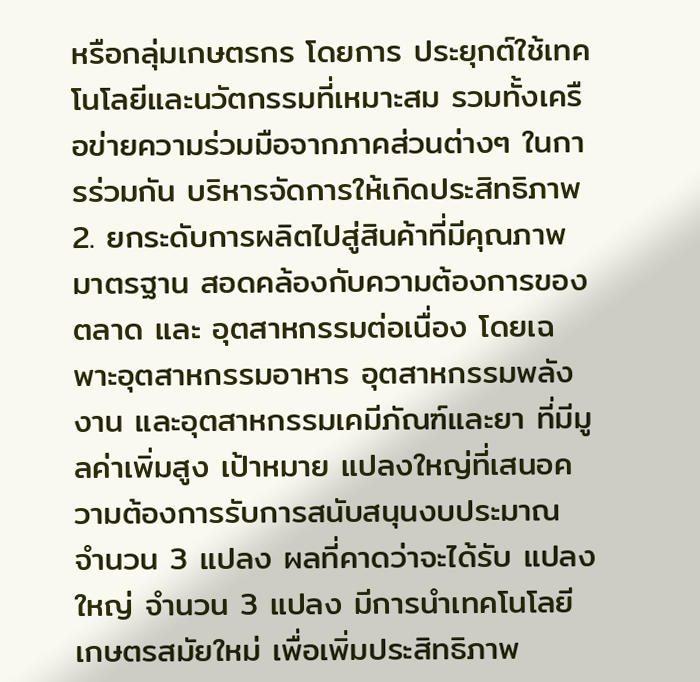หรือกลุ่มเกษตรกร โดยการ ประยุกต์ใช้เทคโนโลยีและนวัตกรรมที่เหมาะสม รวมทั้งเครือข่ายความร่วมมือจากภาคส่วนต่างๆ ในการร่วมกัน บริหารจัดการให้เกิดประสิทธิภาพ 2. ยกระดับการผลิตไปสู่สินค้าที่มีคุณภาพมาตรฐาน สอดคล้องกับความต้องการของตลาด และ อุตสาหกรรมต่อเนื่อง โดยเฉพาะอุตสาหกรรมอาหาร อุตสาหกรรมพลังงาน และอุตสาหกรรมเคมีภัณฑ์และยา ที่มีมูลค่าเพิ่มสูง เป้าหมาย แปลงใหญ่ที่เสนอความต้องการรับการสนับสนุนงบประมาณ จำนวน 3 แปลง ผลที่คาดว่าจะได้รับ แปลงใหญ่ จำนวน 3 แปลง มีการนำเทคโนโลยีเกษตรสมัยใหม่ เพื่อเพิ่มประสิทธิภาพ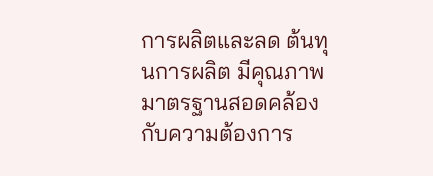การผลิตและลด ต้นทุนการผลิต มีคุณภาพมาตรฐานสอดคล้อง กับความต้องการ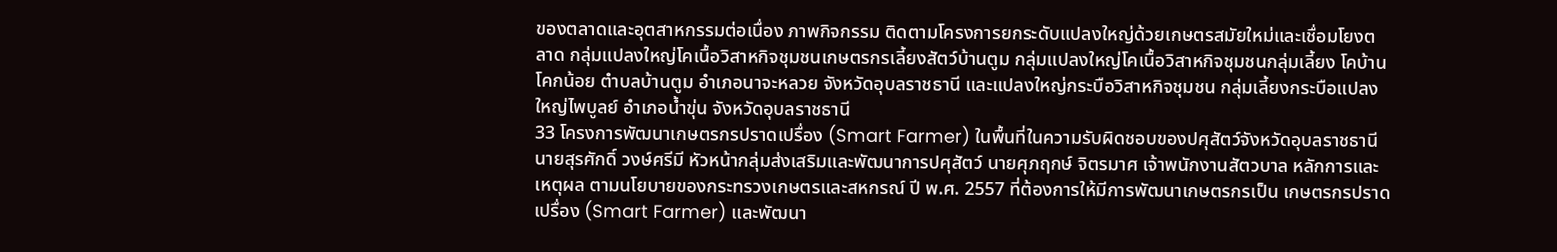ของตลาดและอุตสาหกรรมต่อเนื่อง ภาพกิจกรรม ติดตามโครงการยกระดับแปลงใหญ่ด้วยเกษตรสมัยใหม่และเชื่อมโยงตลาด กลุ่มแปลงใหญ่โคเนื้อวิสาหกิจชุมชนเกษตรกรเลี้ยงสัตว์บ้านตูม กลุ่มแปลงใหญ่โคเนื้อวิสาหกิจชุมชนกลุ่มเลี้ยง โคบ้านโคกน้อย ตำบลบ้านตูม อำเภอนาจะหลวย จังหวัดอุบลราชธานี และแปลงใหญ่กระบือวิสาหกิจชุมชน กลุ่มเลี้ยงกระบือแปลงใหญ่ไพบูลย์ อำเภอน้ำขุ่น จังหวัดอุบลราชธานี
33 โครงการพัฒนาเกษตรกรปราดเปรื่อง (Smart Farmer) ในพื้นที่ในความรับผิดชอบของปศุสัตว์จังหวัดอุบลราชธานี นายสุรศักดิ์ วงษ์ศรีมี หัวหน้ากลุ่มส่งเสริมและพัฒนาการปศุสัตว์ นายศุภฤกษ์ จิตรมาศ เจ้าพนักงานสัตวบาล หลักการและเหตุผล ตามนโยบายของกระทรวงเกษตรและสหกรณ์ ปี พ.ศ. 2557 ที่ต้องการให้มีการพัฒนาเกษตรกรเป็น เกษตรกรปราดเปรื่อง (Smart Farmer) และพัฒนา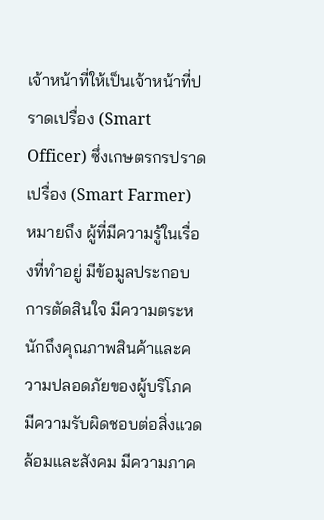เจ้าหน้าที่ให้เป็นเจ้าหน้าที่ปราดเปรื่อง (Smart Officer) ซึ่งเกษตรกรปราดเปรื่อง (Smart Farmer) หมายถึง ผู้ที่มีความรู้ในเรื่องที่ทำอยู่ มีข้อมูลประกอบการตัดสินใจ มีความตระหนักถึงคุณภาพสินค้าและความปลอดภัยของผู้บริโภค มีความรับผิดชอบต่อสิ่งแวดล้อมและสังคม มีความภาค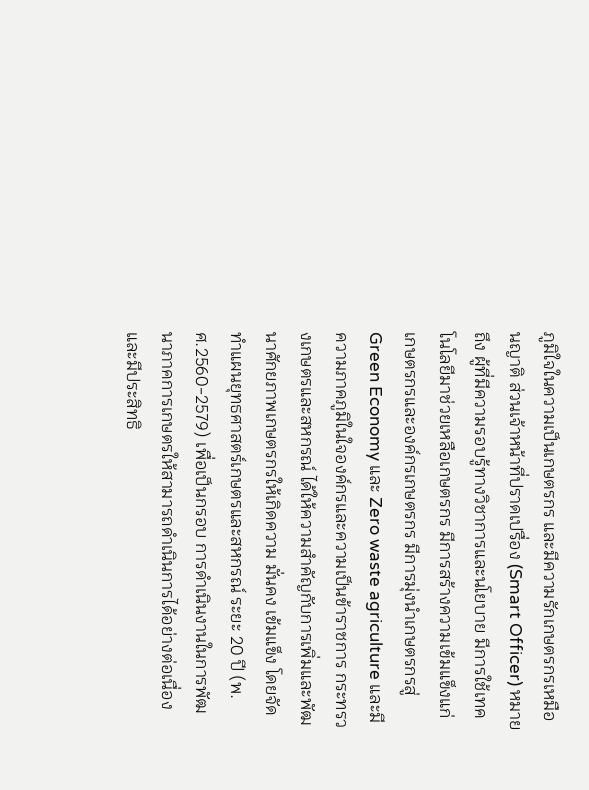ภูมิใจในความเป็นเกษตรกร และมีความรักเกษตรกรเหมือนญาติ ส่วนเจ้าหน้าที่ปราดเปรื่อง (Smart Officer) หมายถึง ผู้ที่มีความรอบรู้ทางวิชาการและนโยบาย มีการใช้เทคโนโลยีมาช่วยเหลือเกษตรกร มีการสร้างความเข้มแข็งแก่เกษตรกรและองค์กรเกษตรกร มีการมุ่งนำเกษตรกรสู่ Green Economy และ Zero waste agriculture และมีความภาคภูมิในใจองค์กรและความเป็นข้าราชการ กระทรวงเกษตรและสหกรณ์ ได้ให้ความสำคัญกับการเพิ่มและพัฒนาศักยภาพเกษตรกรให้เกิดความ มั่นคง เข้มแข็ง โดยจัดทำแผนยุทธศาสตร์เกษตรและสหกรณ์ ระยะ 20 ปี (พ.ศ.2560-2579) เพื่อเป็นกรอบ การดำเนินงานในการพัฒนาภาคการเกษตรให้สามารถดำเนินการได้อย่างต่อเนื่องและมีประสิทธิ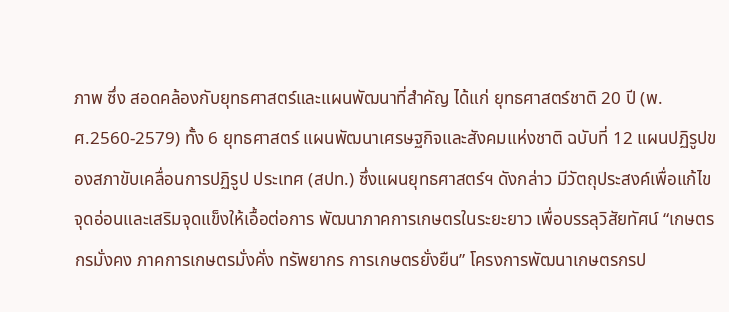ภาพ ซึ่ง สอดคล้องกับยุทธศาสตร์และแผนพัฒนาที่สำคัญ ได้แก่ ยุทธศาสตร์ชาติ 20 ปี (พ.ศ.2560-2579) ทั้ง 6 ยุทธศาสตร์ แผนพัฒนาเศรษฐกิจและสังคมแห่งชาติ ฉบับที่ 12 แผนปฏิรูปของสภาขับเคลื่อนการปฏิรูป ประเทศ (สปท.) ซึ่งแผนยุทธศาสตร์ฯ ดังกล่าว มีวัตถุประสงค์เพื่อแก้ไขจุดอ่อนและเสริมจุดแข็งให้เอื้อต่อการ พัฒนาภาคการเกษตรในระยะยาว เพื่อบรรลุวิสัยทัศน์ “เกษตรกรมั่งคง ภาคการเกษตรมั่งคั่ง ทรัพยากร การเกษตรยั่งยืน” โครงการพัฒนาเกษตรกรป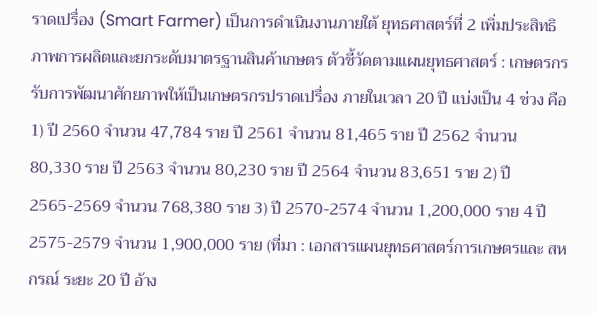ราดเปรื่อง (Smart Farmer) เป็นการดำเนินงานภายใต้ ยุทธศาสตร์ที่ 2 เพิ่มประสิทธิภาพการผลิตและยกระดับมาตรฐานสินค้าเกษตร ตัวชี้วัดตามแผนยุทธศาสตร์ : เกษตรกรรับการพัฒนาศักยภาพให้เป็นเกษตรกรปราดเปรื่อง ภายในเวลา 20 ปี แบ่งเป็น 4 ช่วง คือ 1) ปี 2560 จำนวน 47,784 ราย ปี 2561 จำนวน 81,465 ราย ปี 2562 จำนวน 80,330 ราย ปี 2563 จำนวน 80,230 ราย ปี 2564 จำนวน 83,651 ราย 2) ปี 2565-2569 จำนวน 768,380 ราย 3) ปี 2570-2574 จำนวน 1,200,000 ราย 4 ปี2575-2579 จำนวน 1,900,000 ราย (ที่มา : เอกสารแผนยุทธศาสตร์การเกษตรและ สหกรณ์ ระยะ 20 ปี อ้าง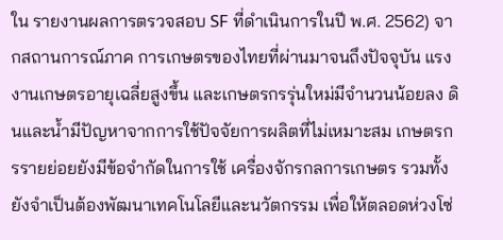ใน รายงานผลการตรวจสอบ SF ที่ดำเนินการในปี พ.ศ. 2562) จากสถานการณ์ภาค การเกษตรของไทยที่ผ่านมาจนถึงปัจจุบัน แรงงานเกษตรอายุเฉลี่ยสูงขึ้น และเกษตรกรรุ่นใหม่มีจำนวนน้อยลง ดินและน้ำมีปัญหาจากการใช้ปัจจัยการผลิตที่ไม่เหมาะสม เกษตรกรรายย่อยยังมีข้อจำกัดในการใช้ เครื่องจักรกลการเกษตร รวมทั้งยังจำเป็นต้องพัฒนาเทคโนโลยีและนวัตกรรม เพื่อให้ตลอดห่วงโซ่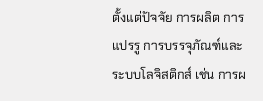ตั้งแต่ปัจจัย การผลิต การแปรรู การบรรจุภัณฑ์และระบบโลจิสติกส์ เช่น การผ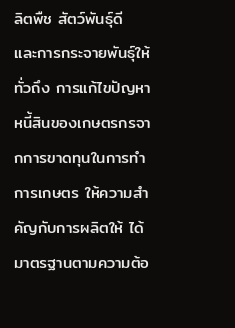ลิตพืช สัตว์พันธุ์ดี และการกระจายพันธุ์ให้ ทั่วถึง การแก้ไขปัญหาหนี้สินของเกษตรกรจากการขาดทุนในการทำการเกษตร ให้ความสำคัญกับการผลิตให้ ได้มาตรฐานตามความต้อ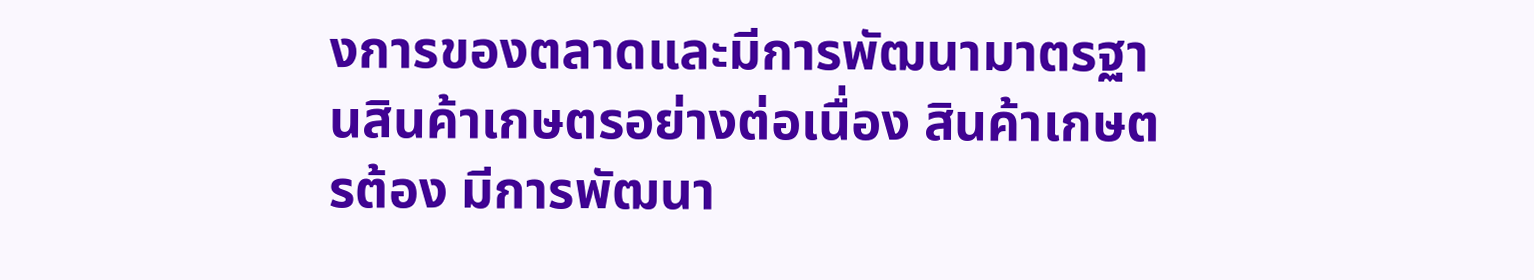งการของตลาดและมีการพัฒนามาตรฐานสินค้าเกษตรอย่างต่อเนื่อง สินค้าเกษตรต้อง มีการพัฒนา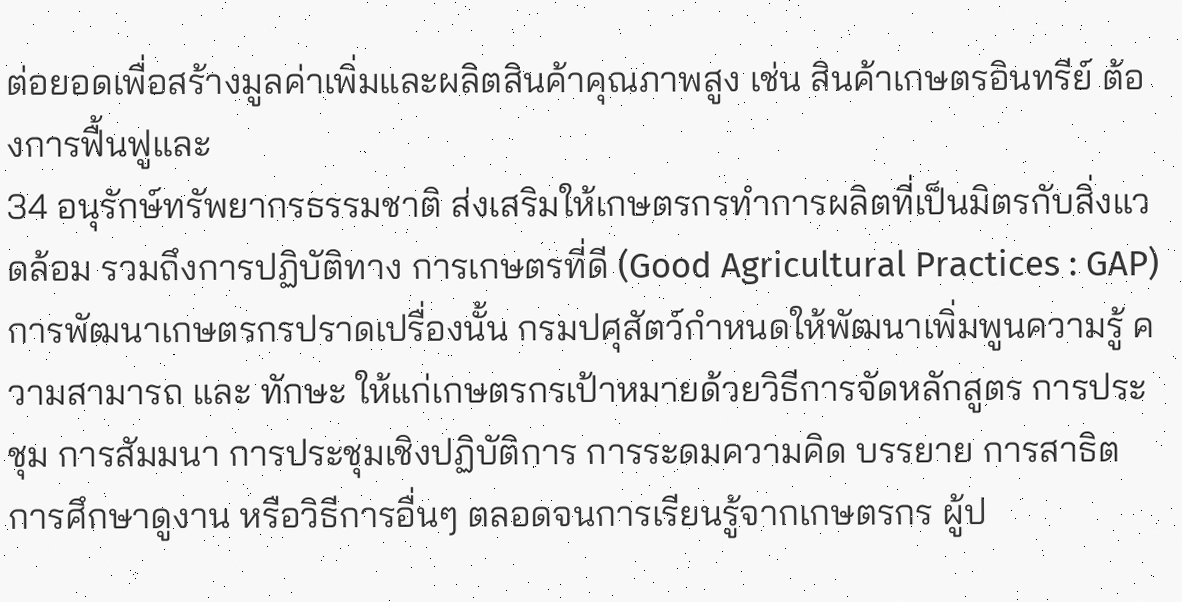ต่อยอดเพื่อสร้างมูลค่าเพิ่มและผลิตสินค้าคุณภาพสูง เช่น สินค้าเกษตรอินทรีย์ ต้องการฟื้นฟูและ
34 อนุรักษ์ทรัพยากรธรรมชาติ ส่งเสริมให้เกษตรกรทำการผลิตที่เป็นมิตรกับสิ่งแวดล้อม รวมถึงการปฏิบัติทาง การเกษตรที่ดี (Good Agricultural Practices : GAP) การพัฒนาเกษตรกรปราดเปรื่องนั้น กรมปศุสัตว์กำหนดให้พัฒนาเพิ่มพูนความรู้ ความสามารถ และ ทักษะ ให้แก่เกษตรกรเป้าหมายด้วยวิธีการจัดหลักสูตร การประชุม การสัมมนา การประชุมเชิงปฏิบัติการ การระดมความคิด บรรยาย การสาธิต การศึกษาดูงาน หรือวิธีการอื่นๆ ตลอดจนการเรียนรู้จากเกษตรกร ผู้ป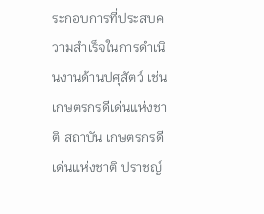ระกอบการที่ประสบความสำเร็จในการดำเนินงานด้านปศุสัตว์ เช่น เกษตรกรดีเด่นแห่งชาติ สถาบัน เกษตรกรดีเด่นแห่งชาติ ปราชญ์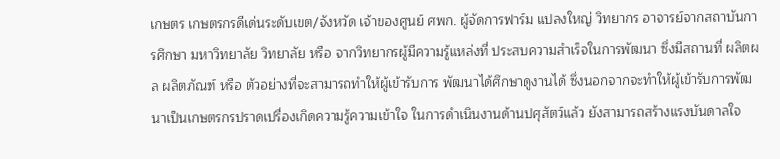เกษตร เกษตรกรดีเด่นระดับเขต/จังหวัด เจ้าของศูนย์ ศพก. ผู้จัดการฟาร์ม แปลงใหญ่ วิทยากร อาจารย์จากสถาบันการศึกษา มหาวิทยาลัย วิทยาลัย หรือ จากวิทยากรผู้มีความรู้แหล่งที่ ประสบความสำเร็จในการพัฒนา ซึ่งมีสถานที่ ผลิตผล ผลิตภัณฑ์ หรือ ตัวอย่างที่จะสามารถทำให้ผู้เข้ารับการ พัฒนาได้ศึกษาดูงานได้ ซึ่งนอกจากจะทำให้ผู้เข้ารับการพัฒนาเป็นเกษตรกรปราดเปรื่องเกิดความรู้ความเข้าใจ ในการดำเนินงานด้านปศุสัตว์แล้ว ยังสามารถสร้างแรงบันดาลใจ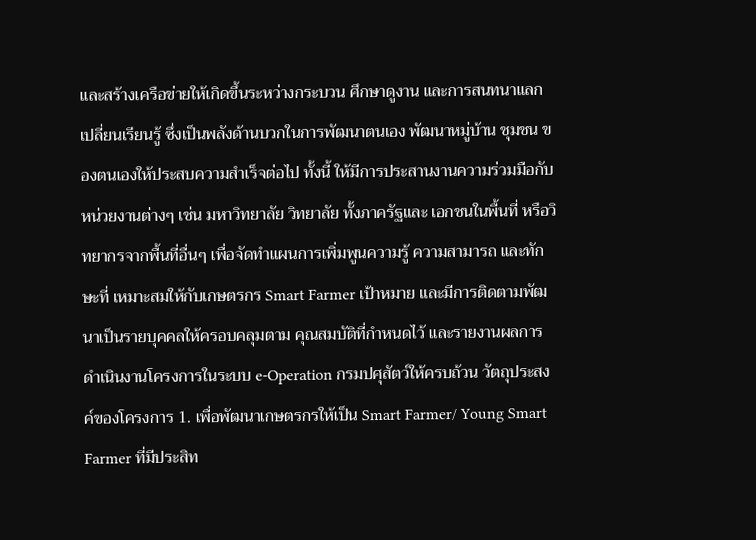และสร้างเครือข่ายให้เกิดขึ้นระหว่างกระบวน ศึกษาดูงาน และการสนทนาแลกเปลี่ยนเรียนรู้ ซึ่งเป็นพลังด้านบวกในการพัฒนาตนเอง พัฒนาหมู่บ้าน ชุมชน ของตนเองให้ประสบความสำเร็จต่อไป ทั้งนี้ ให้มีการประสานงานความร่วมมือกับหน่วยงานต่างๆ เช่น มหาวิทยาลัย วิทยาลัย ทั้งภาครัฐและ เอกชนในพื้นที่ หรือวิทยากรจากพื้นที่อื่นๆ เพื่อจัดทำแผนการเพิ่มพูนความรู้ ความสามารถ และทักษะที่ เหมาะสมให้กับเกษตรกร Smart Farmer เป้าหมาย และมีการติดตามพัฒนาเป็นรายบุคคลให้ครอบคลุมตาม คุณสมบัติที่กำหนดไว้ และรายงานผลการดำเนินงานโครงการในระบบ e-Operation กรมปศุสัตว์ให้ครบถ้วน วัตถุประสงค์ของโครงการ 1. เพื่อพัฒนาเกษตรกรให้เป็น Smart Farmer/ Young Smart Farmer ที่มีประสิท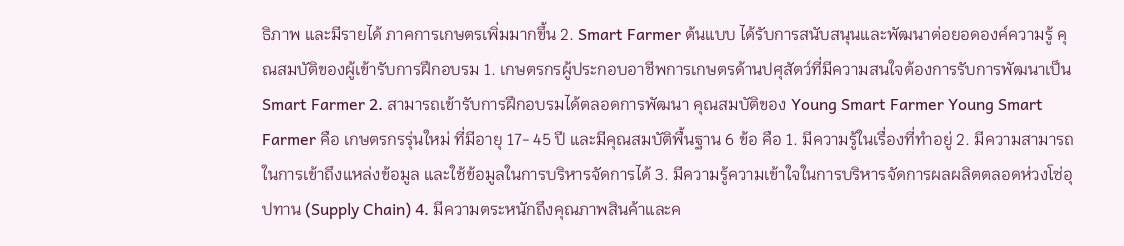ธิภาพ และมีรายได้ ภาคการเกษตรเพิ่มมากขึ้น 2. Smart Farmer ต้นแบบ ได้รับการสนับสนุนและพัฒนาต่อยอดองค์ความรู้ คุณสมบัติของผู้เข้ารับการฝึกอบรม 1. เกษตรกรผู้ประกอบอาชีพการเกษตรด้านปศุสัตว์ที่มีความสนใจต้องการรับการพัฒนาเป็น Smart Farmer 2. สามารถเข้ารับการฝึกอบรมได้ตลอดการพัฒนา คุณสมบัติของ Young Smart Farmer Young Smart Farmer คือ เกษตรกรรุ่นใหม่ ที่มีอายุ 17- 45 ปี และมีคุณสมบัติพื้นฐาน 6 ข้อ คือ 1. มีความรู้ในเรื่องที่ทำอยู่ 2. มีความสามารถในการเข้าถึงแหล่งข้อมูล และใช้ข้อมูลในการบริหารจัดการได้ 3. มีความรู้ความเข้าใจในการบริหารจัดการผลผลิตตลอดห่วงโซ่อุปทาน (Supply Chain) 4. มีความตระหนักถึงคุณภาพสินค้าและค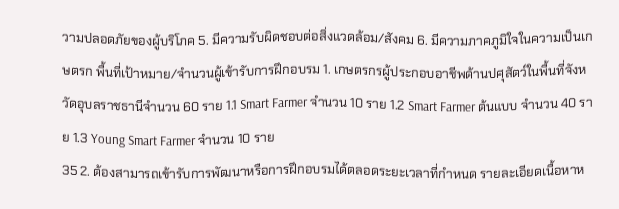วามปลอดภัยของผู้บริโภค 5. มีความรับผิดชอบต่อสิ่งแวดล้อม/สังคม 6. มีความภาคภูมิใจในความเป็นเกษตรก พื้นที่เป้าหมาย/จำนวนผู้เข้ารับการฝึกอบรม 1. เกษตรกรผู้ประกอบอาชีพด้านปศุสัตว์ในพื้นที่จังหวัดอุบลราชธานีจำนวน 60 ราย 1.1 Smart Farmer จำนวน 10 ราย 1.2 Smart Farmer ต้นแบบ จำนวน 40 ราย 1.3 Young Smart Farmer จำนวน 10 ราย
35 2. ต้องสามารถเข้ารับการพัฒนาหรือการฝึกอบรมได้ตลอดระยะเวลาที่กำหนด รายละเอียดเนื้อหาห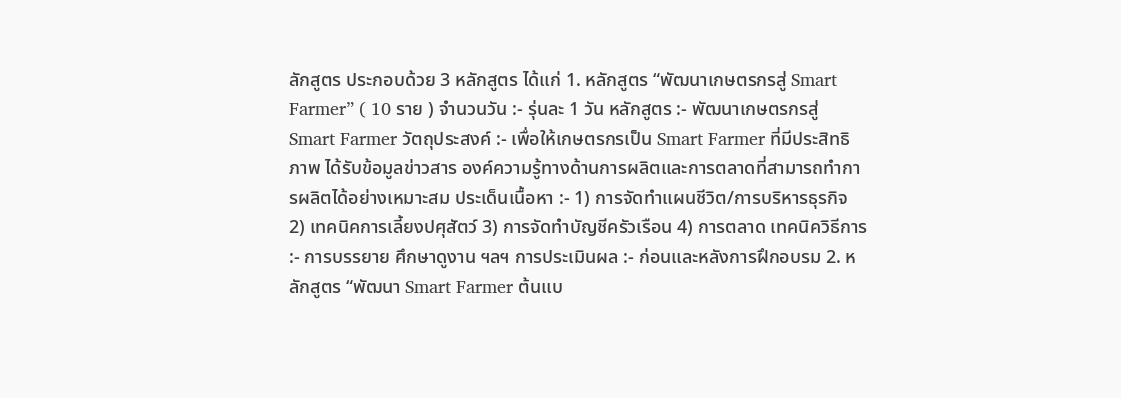ลักสูตร ประกอบด้วย 3 หลักสูตร ได้แก่ 1. หลักสูตร “พัฒนาเกษตรกรสู่ Smart Farmer” ( 10 ราย ) จำนวนวัน :- รุ่นละ 1 วัน หลักสูตร :- พัฒนาเกษตรกรสู่ Smart Farmer วัตถุประสงค์ :- เพื่อให้เกษตรกรเป็น Smart Farmer ที่มีประสิทธิภาพ ได้รับข้อมูลข่าวสาร องค์ความรู้ทางด้านการผลิตและการตลาดที่สามารถทำการผลิตได้อย่างเหมาะสม ประเด็นเนื้อหา :- 1) การจัดทำแผนชีวิต/การบริหารธุรกิจ 2) เทคนิคการเลี้ยงปศุสัตว์ 3) การจัดทำบัญชีครัวเรือน 4) การตลาด เทคนิควิธีการ :- การบรรยาย ศึกษาดูงาน ฯลฯ การประเมินผล :- ก่อนและหลังการฝึกอบรม 2. หลักสูตร “พัฒนา Smart Farmer ต้นแบ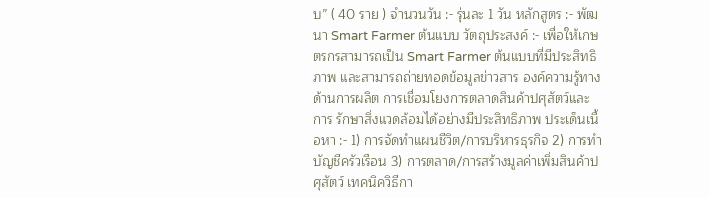บ” ( 40 ราย ) จำนวนวัน :- รุ่นละ 1 วัน หลักสูตร :- พัฒนา Smart Farmer ต้นแบบ วัตถุประสงค์ :- เพื่อให้เกษตรกรสามารถเป็น Smart Farmer ต้นแบบที่มีประสิทธิภาพ และสามารถถ่ายทอดข้อมูลข่าวสาร องค์ความรู้ทางด้านการผลิต การเชื่อมโยงการตลาดสินค้าปศุสัตว์และการ รักษาสิ่งแวดล้อมได้อย่างมีประสิทธิภาพ ประเด็นเนื้อหา :- 1) การจัดทำแผนชีวิต/การบริหารธุรกิจ 2) การทำบัญชีครัวเรือน 3) การตลาด/การสร้างมูลค่าเพิ่มสินค้าปศุสัตว์ เทคนิควิธีกา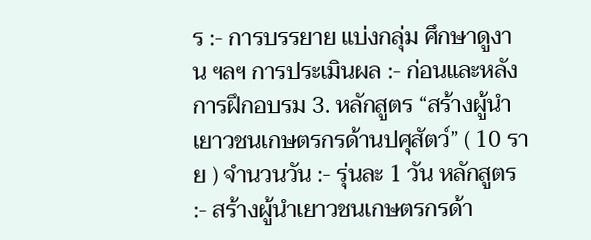ร :- การบรรยาย แบ่งกลุ่ม ศึกษาดูงาน ฯลฯ การประเมินผล :- ก่อนและหลังการฝึกอบรม 3. หลักสูตร “สร้างผู้นำเยาวชนเกษตรกรด้านปศุสัตว์” ( 10 ราย ) จำนวนวัน :- รุ่นละ 1 วัน หลักสูตร :- สร้างผู้นำเยาวชนเกษตรกรด้า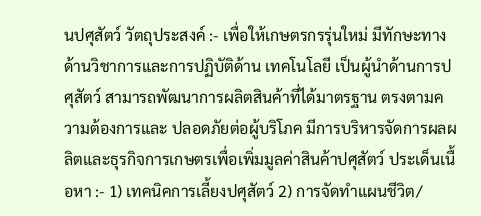นปศุสัตว์ วัตถุประสงค์ :- เพื่อให้เกษตรกรรุ่นใหม่ มีทักษะทางด้านวิชาการและการปฏิบัติด้าน เทคโนโลยี เป็นผู้นำด้านการปศุสัตว์ สามารถพัฒนาการผลิตสินค้าที่ได้มาตรฐาน ตรงตามความต้องการและ ปลอดภัยต่อผู้บริโภค มีการบริหารจัดการผลผลิตและธุรกิจการเกษตรเพื่อเพิ่มมูลค่าสินค้าปศุสัตว์ ประเด็นเนื้อหา :- 1) เทคนิคการเลี้ยงปศุสัตว์ 2) การจัดทำแผนชีวิต/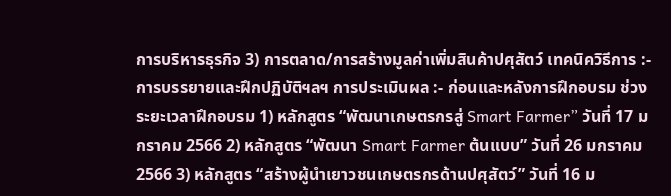การบริหารธุรกิจ 3) การตลาด/การสร้างมูลค่าเพิ่มสินค้าปศุสัตว์ เทคนิควิธีการ :- การบรรยายและฝึกปฏิบัติฯลฯ การประเมินผล :- ก่อนและหลังการฝึกอบรม ช่วงระยะเวลาฝึกอบรม 1) หลักสูตร “พัฒนาเกษตรกรสู่ Smart Farmer” วันที่ 17 มกราคม 2566 2) หลักสูตร “พัฒนา Smart Farmer ต้นแบบ” วันที่ 26 มกราคม 2566 3) หลักสูตร “สร้างผู้นำเยาวชนเกษตรกรด้านปศุสัตว์” วันที่ 16 ม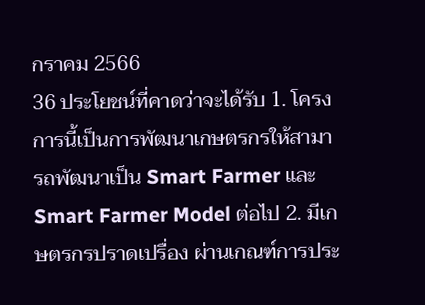กราคม 2566
36 ประโยชน์ที่คาดว่าจะได้รับ 1. โครงการนี้เป็นการพัฒนาเกษตรกรให้สามารถพัฒนาเป็น Smart Farmer และ Smart Farmer Model ต่อไป 2. มีเกษตรกรปราดเปรื่อง ผ่านเกณฑ์การประ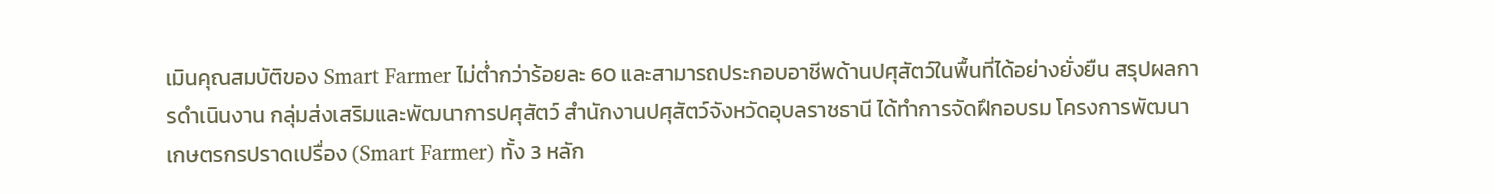เมินคุณสมบัติของ Smart Farmer ไม่ต่ำกว่าร้อยละ 60 และสามารถประกอบอาชีพด้านปศุสัตว์ในพื้นที่ได้อย่างยั่งยืน สรุปผลการดำเนินงาน กลุ่มส่งเสริมและพัฒนาการปศุสัตว์ สำนักงานปศุสัตว์จังหวัดอุบลราชธานี ได้ทำการจัดฝึกอบรม โครงการพัฒนาเกษตรกรปราดเปรื่อง (Smart Farmer) ทั้ง 3 หลัก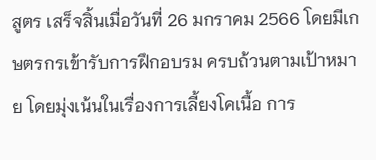สูตร เสร็จสิ้นเมื่อวันที่ 26 มกราคม 2566 โดยมีเกษตรกรเข้ารับการฝึกอบรม ครบถ้วนตามเป้าหมาย โดยมุ่งเน้นในเรื่องการเลี้ยงโคเนื้อ การ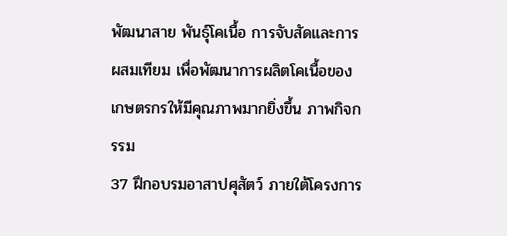พัฒนาสาย พันธุ์โคเนื้อ การจับสัดและการผสมเทียม เพื่อพัฒนาการผลิตโคเนื้อของเกษตรกรให้มีคุณภาพมากยิ่งขึ้น ภาพกิจกรรม
37 ฝึกอบรมอาสาปศุสัตว์ ภายใต้โครงการ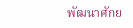พัฒนาศักย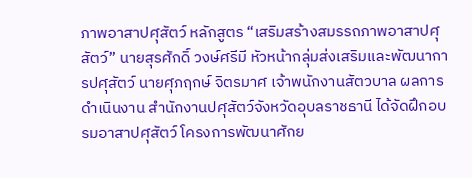ภาพอาสาปศุสัตว์ หลักสูตร “เสริมสร้างสมรรถภาพอาสาปศุสัตว์” นายสุรศักดิ์ วงษ์ศรีมี หัวหน้ากลุ่มส่งเสริมและพัฒนาการปศุสัตว์ นายศุภฤกษ์ จิตรมาศ เจ้าพนักงานสัตวบาล ผลการดำเนินงาน สำนักงานปศุสัตว์จังหวัดอุบลราชธานี ได้จัดฝึกอบรมอาสาปศุสัตว์ โครงการพัฒนาศักย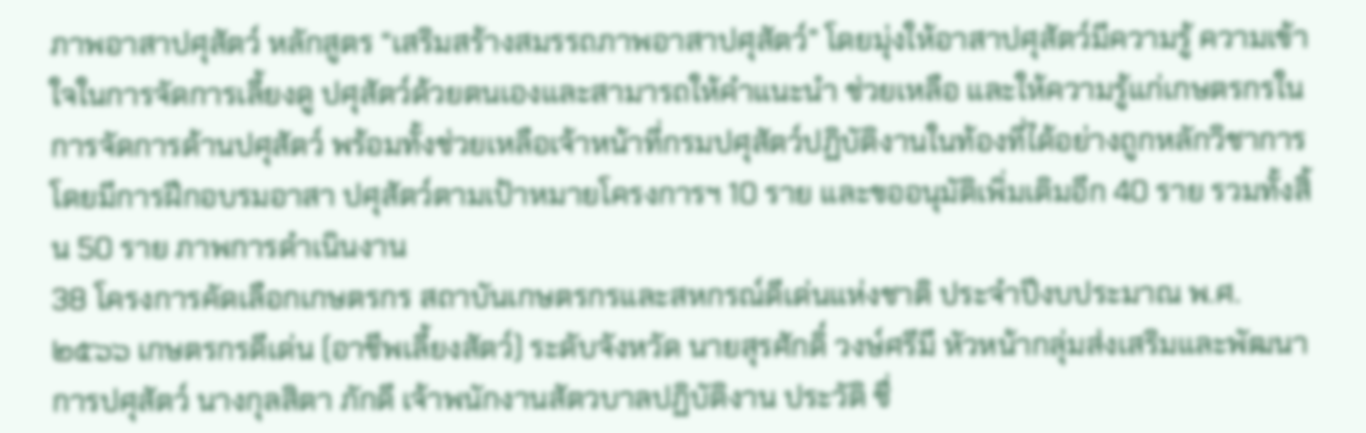ภาพอาสาปศุสัตว์ หลักสูตร “เสริมสร้างสมรรถภาพอาสาปศุสัตว์” โดยมุ่งให้อาสาปศุสัตว์มีความรู้ ความเข้าใจในการจัดการเลี้ยงดู ปศุสัตว์ด้วยตนเองและสามารถให้คำแนะนำ ช่วยเหลือ และให้ความรู้แก่เกษตรกรในการจัดการด้านปศุสัตว์ พร้อมทั้งช่วยเหลือเจ้าหน้าที่กรมปศุสัตว์ปฏิบัติงานในท้องที่ได้อย่างถูกหลักวิชาการ โดยมีการฝึกอบรมอาสา ปศุสัตว์ตามเป้าหมายโครงการฯ 10 ราย และขออนุมัติเพิ่มเติมอีก 40 ราย รวมทั้งสิ้น 50 ราย ภาพการดำเนินงาน
38 โครงการคัดเลือกเกษตรกร สถาบันเกษตรกรและสหกรณ์ดีเด่นแห่งชาติ ประจำปีงบประมาณ พ.ศ. ๒๕๖๖ เกษตรกรดีเด่น (อาชีพเลี้ยงสัตว์) ระดับจังหวัด นายสุรศักดิ์ วงษ์ศรีมี หัวหน้ากลุ่มส่งเสริมและพัฒนาการปศุสัตว์ นางกุลสิตา ภักดี เจ้าพนักงานสัตวบาลปฏิบัติงาน ประวัติ ชื่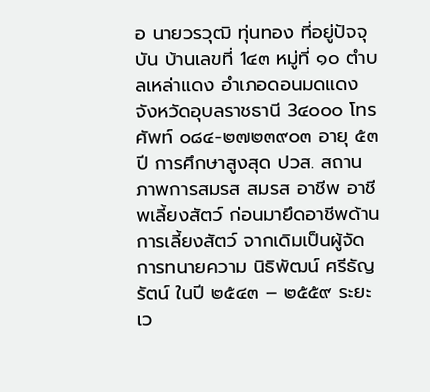อ นายวรวุฒิ ทุ่นทอง ที่อยู่ปัจจุบัน บ้านเลขที่ 1๔๓ หมู่ที่ ๑๐ ตำบลเหล่าแดง อำเภอดอนมดแดง จังหวัดอุบลราชธานี 3๔๐๐๐ โทรศัพท์ ๐๘๔-๒๗๒๓๙๐๓ อายุ ๕๓ ปี การศึกษาสูงสุด ปวส. สถานภาพการสมรส สมรส อาชีพ อาชีพเลี้ยงสัตว์ ก่อนมายึดอาชีพด้านการเลี้ยงสัตว์ จากเดิมเป็นผู้จัดการทนายความ นิธิพัฒน์ ศรีธัญรัตน์ ในปี ๒๕๔๓ – ๒๕๕๙ ระยะเว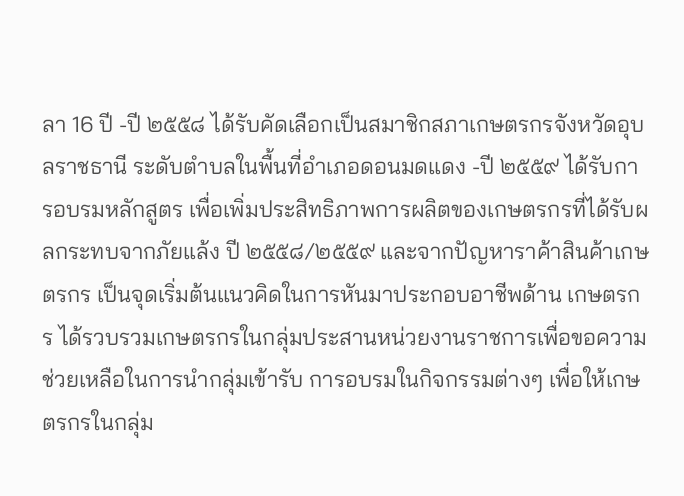ลา 16 ปี -ปี ๒๕๕๘ ได้รับคัดเลือกเป็นสมาชิกสภาเกษตรกรจังหวัดอุบลราชธานี ระดับตำบลในพื้นที่อำเภอดอนมดแดง -ปี ๒๕๕๙ ได้รับการอบรมหลักสูตร เพื่อเพิ่มประสิทธิภาพการผลิตของเกษตรกรที่ได้รับผลกระทบจากภัยแล้ง ปี ๒๕๕๘/๒๕๕๙ และจากปัญหาราค้าสินค้าเกษตรกร เป็นจุดเริ่มต้นแนวคิดในการหันมาประกอบอาชีพด้าน เกษตรกร ได้รวบรวมเกษตรกรในกลุ่มประสานหน่วยงานราชการเพื่อขอความช่วยเหลือในการนำกลุ่มเข้ารับ การอบรมในกิจกรรมต่างๆ เพื่อให้เกษตรกรในกลุ่ม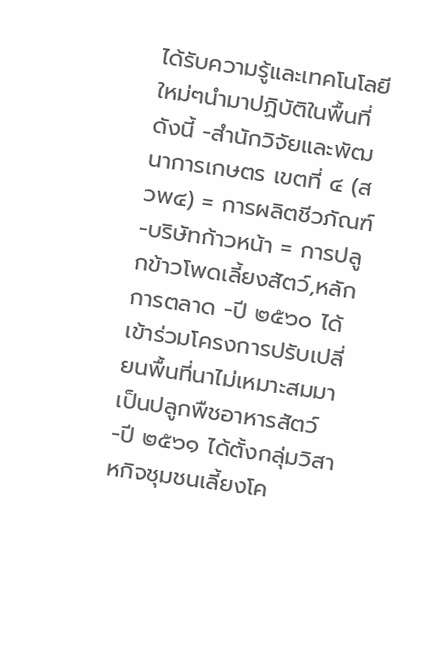ได้รับความรู้และเทคโนโลยีใหม่ๆนำมาปฏิบัติในพื้นที่ ดังนี้ -สำนักวิจัยและพัฒนาการเกษตร เขตที่ ๔ (สวพ๔) = การผลิตชีวภัณฑ์ -บริษัทก้าวหน้า = การปลูกข้าวโพดเลี้ยงสัตว์,หลักการตลาด -ปี ๒๕๖๐ ได้เข้าร่วมโครงการปรับเปลี่ยนพื้นที่นาไม่เหมาะสมมาเป็นปลูกพืชอาหารสัตว์ -ปี ๒๕๖๑ ได้ตั้งกลุ่มวิสาหกิจชุมชนเลี้ยงโค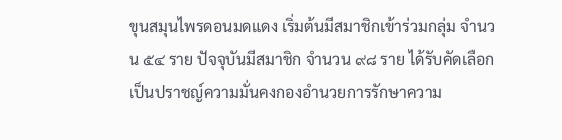ขุนสมุนไพรดอนมดแดง เริ่มต้นมีสมาชิกเข้าร่วมกลุ่ม จำนวน ๕๔ ราย ปัจจุบันมีสมาชิก จำนวน ๙๘ ราย ได้รับคัดเลือกเป็นปราชญ์ความมั่นคงกองอำนวยการรักษาความ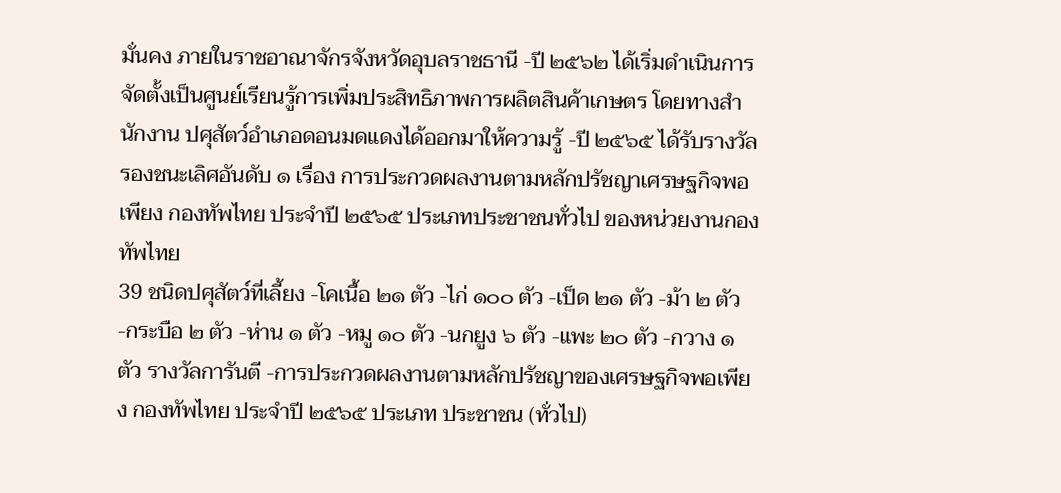มั่นคง ภายในราชอาณาจักรจังหวัดอุบลราชธานี -ปี ๒๕๖๒ ได้เริ่มดำเนินการจัดตั้งเป็นศูนย์เรียนรู้การเพิ่มประสิทธิภาพการผลิตสินค้าเกษตร โดยทางสำนักงาน ปศุสัตว์อำเภอดอนมดแดงได้ออกมาให้ความรู้ -ปี ๒๕๖๕ ได้รับรางวัลรองชนะเลิศอันดับ ๑ เรื่อง การประกวดผลงานตามหลักปรัชญาเศรษฐกิจพอเพียง กองทัพไทย ประจำปี ๒๕๖๕ ประเภทประชาชนทั่วไป ของหน่วยงานกองทัพไทย
39 ชนิดปศุสัตว์ที่เลี้ยง -โคเนื้อ ๒๑ ตัว -ไก่ ๑๐๐ ตัว -เป็ด ๒๑ ตัว -ม้า ๒ ตัว -กระบือ ๒ ตัว -ห่าน ๑ ตัว -หมู ๑๐ ตัว -นกยูง ๖ ตัว -แพะ ๒๐ ตัว -กวาง ๑ ตัว รางวัลการันตี -การประกวดผลงานตามหลักปรัชญาของเศรษฐกิจพอเพียง กองทัพไทย ประจำปี ๒๕๖๕ ประเภท ประชาชน (ทั่วไป)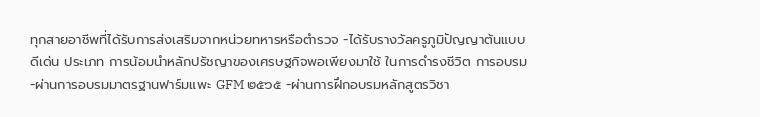ทุกสายอาชีพที่ได้รับการส่งเสริมจากหน่วยทหารหรือตำรวจ -ได้รับรางวัลครูภูมิปัญญาต้นแบบ ดีเด่น ประเภท การน้อมนำหลักปรัชญาของเศรษฐกิจพอเพียงมาใช้ ในการดำรงชีวิต การอบรม -ผ่านการอบรมมาตรฐานฟาร์มแพะ GFM ๒๕๖๕ -ผ่านการฝึกอบรมหลักสูตรวิชา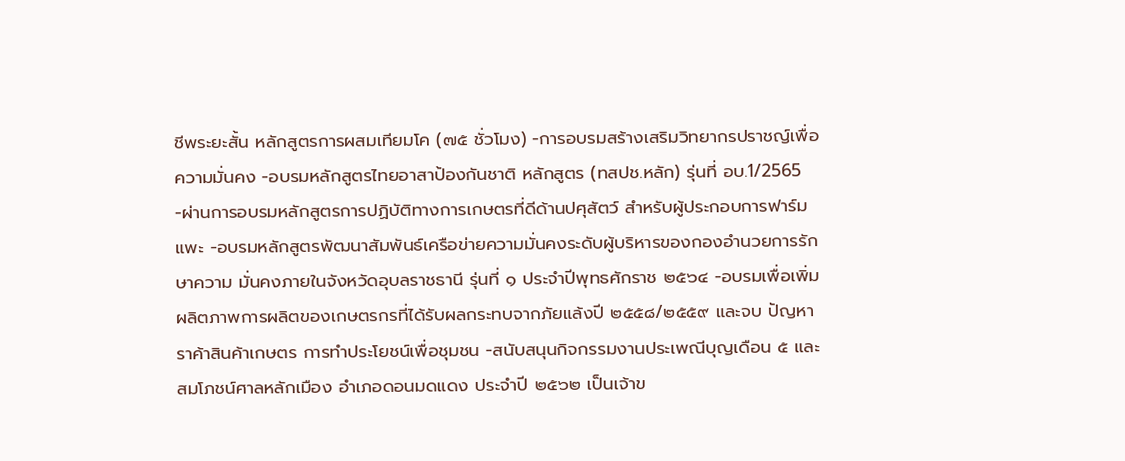ชีพระยะสั้น หลักสูตรการผสมเทียมโค (๗๕ ชั่วโมง) -การอบรมสร้างเสริมวิทยากรปราชญ์เพื่อความมั่นคง -อบรมหลักสูตรไทยอาสาป้องกันชาติ หลักสูตร (ทสปช.หลัก) รุ่นที่ อบ.1/2565 -ผ่านการอบรมหลักสูตรการปฏิบัติทางการเกษตรที่ดีด้านปศุสัตว์ สำหรับผู้ประกอบการฟาร์มแพะ -อบรมหลักสูตรพัฒนาสัมพันธ์เครือข่ายความมั่นคงระดับผู้บริหารของกองอำนวยการรักษาความ มั่นคงภายในจังหวัดอุบลราชธานี รุ่นที่ ๑ ประจำปีพุทธศักราช ๒๕๖๔ -อบรมเพื่อเพิ่มผลิตภาพการผลิตของเกษตรกรที่ได้รับผลกระทบจากภัยแล้งปี ๒๕๕๘/๒๕๕๙ และจบ ปัญหาราค้าสินค้าเกษตร การทำประโยชน์เพื่อชุมชน -สนับสนุนกิจกรรมงานประเพณีบุญเดือน ๕ และสมโภชน์ศาลหลักเมือง อำเภอดอนมดแดง ประจำปี ๒๕๖๒ เป็นเจ้าข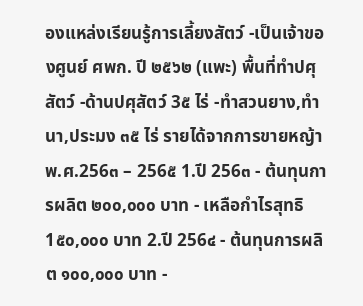องแหล่งเรียนรู้การเลี้ยงสัตว์ -เป็นเจ้าของศูนย์ ศพก. ปี ๒๕๖๒ (แพะ) พื้นที่ทำปศุสัตว์ -ด้านปศุสัตว์ 3๕ ไร่ -ทำสวนยาง,ทำนา,ประมง ๓๕ ไร่ รายได้จากการขายหญ้า พ.ศ.256๓ – 256๕ 1.ปี 256๓ - ต้นทุนการผลิต ๒๐๐,๐๐๐ บาท - เหลือกำไรสุทธิ 1๕๐,๐๐๐ บาท 2.ปี 256๔ - ต้นทุนการผลิต ๑๐๐,๐๐๐ บาท -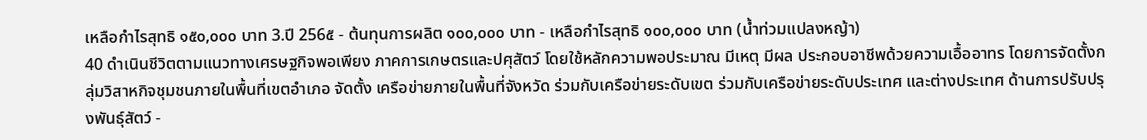เหลือกำไรสุทธิ ๑๕๐,๐๐๐ บาท 3.ปี 256๕ - ต้นทุนการผลิต ๑๐๐,๐๐๐ บาท - เหลือกำไรสุทธิ ๑๐๐,๐๐๐ บาท (น้ำท่วมแปลงหญ้า)
40 ดำเนินชีวิตตามแนวทางเศรษฐกิจพอเพียง ภาคการเกษตรและปศุสัตว์ โดยใช้หลักความพอประมาณ มีเหตุ มีผล ประกอบอาชีพด้วยความเอื้ออาทร โดยการจัดตั้งกลุ่มวิสาหกิจชุมชนภายในพื้นที่เขตอำเภอ จัดตั้ง เครือข่ายภายในพื้นที่จังหวัด ร่วมกับเครือข่ายระดับเขต ร่วมกับเครือข่ายระดับประเทศ และต่างประเทศ ด้านการปรับปรุงพันธุ์สัตว์ -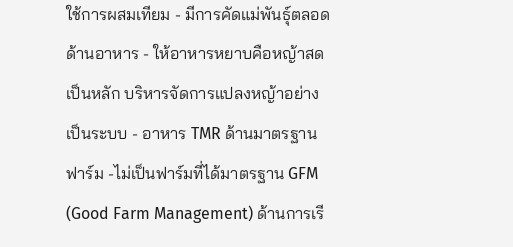ใช้การผสมเทียม - มีการคัดแม่พันธุ์ตลอด ด้านอาหาร - ให้อาหารหยาบคือหญ้าสดเป็นหลัก บริหารจัดการแปลงหญ้าอย่างเป็นระบบ - อาหาร TMR ด้านมาตรฐานฟาร์ม -ไม่เป็นฟาร์มที่ได้มาตรฐาน GFM (Good Farm Management) ด้านการเรี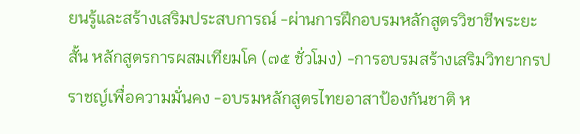ยนรู้และสร้างเสริมประสบการณ์ -ผ่านการฝึกอบรมหลักสูตรวิชาชีพระยะสั้น หลักสูตรการผสมเทียมโค (๗๕ ชั่วโมง) -การอบรมสร้างเสริมวิทยากรปราชญ์เพื่อความมั่นคง -อบรมหลักสูตรไทยอาสาป้องกันชาติ ห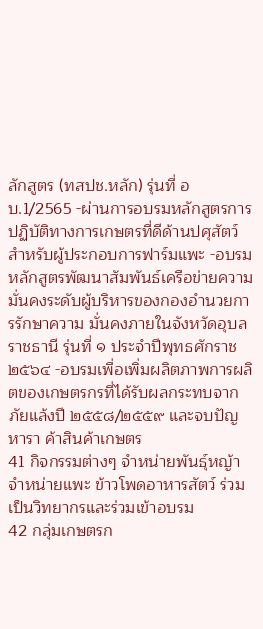ลักสูตร (ทสปช.หลัก) รุ่นที่ อบ.1/2565 -ผ่านการอบรมหลักสูตรการปฏิบัติทางการเกษตรที่ดีด้านปศุสัตว์ สำหรับผู้ประกอบการฟาร์มแพะ -อบรมหลักสูตรพัฒนาสัมพันธ์เครือข่ายความมั่นคงระดับผู้บริหารของกองอำนวยการรักษาความ มั่นคงภายในจังหวัดอุบลราชธานี รุ่นที่ ๑ ประจำปีพุทธศักราช ๒๕๖๔ -อบรมเพื่อเพิ่มผลิตภาพการผลิตของเกษตรกรที่ได้รับผลกระทบจากภัยแล้งปี ๒๕๕๘/๒๕๕๙ และจบปัญหารา ค้าสินค้าเกษตร
41 กิจกรรมต่างๆ จำหน่ายพันธุ์หญ้า จำหน่ายแพะ ข้าวโพดอาหารสัตว์ ร่วมเป็นวิทยากรและร่วมเข้าอบรม
42 กลุ่มเกษตรก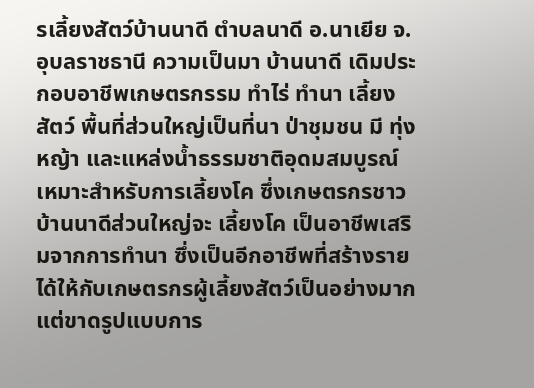รเลี้ยงสัตว์บ้านนาดี ตำบลนาดี อ.นาเยีย จ.อุบลราชธานี ความเป็นมา บ้านนาดี เดิมประกอบอาชีพเกษตรกรรม ทำไร่ ทำนา เลี้ยงสัตว์ พื้นที่ส่วนใหญ่เป็นที่นา ป่าชุมชน มี ทุ่งหญ้า และแหล่งน้ำธรรมชาติอุดมสมบูรณ์ เหมาะสำหรับการเลี้ยงโค ซึ่งเกษตรกรชาวบ้านนาดีส่วนใหญ่จะ เลี้ยงโค เป็นอาชีพเสริมจากการทำนา ซึ่งเป็นอีกอาชีพที่สร้างรายได้ให้กับเกษตรกรผู้เลี้ยงสัตว์เป็นอย่างมาก แต่ขาดรูปแบบการ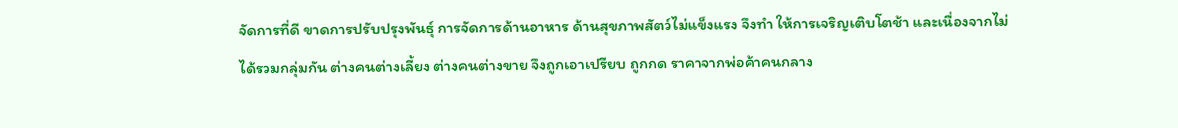จัดการที่ดี ขาดการปรับปรุงพันธุ์ การจัดการด้านอาหาร ด้านสุขภาพสัตว์ไม่แข็งแรง จึงทำ ให้การเจริญเติบโตช้า และเนื่องจากไม่ได้รวมกลุ่มกัน ต่างคนต่างเลี้ยง ต่างคนต่างขาย จึงถูกเอาเปรียบ ถูกกด ราคาจากพ่อค้าคนกลาง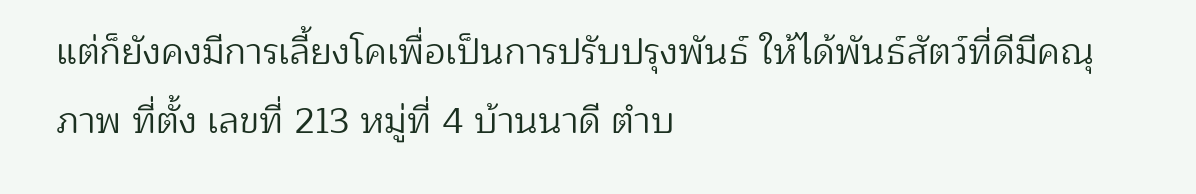แต่ก็ยังคงมีการเลี้ยงโคเพื่อเป็นการปรับปรุงพันธ์ ให้ได้พันธ์สัตว์ที่ดีมีคณุภาพ ที่ตั้ง เลขที่ 213 หมู่ที่ 4 บ้านนาดี ตำบ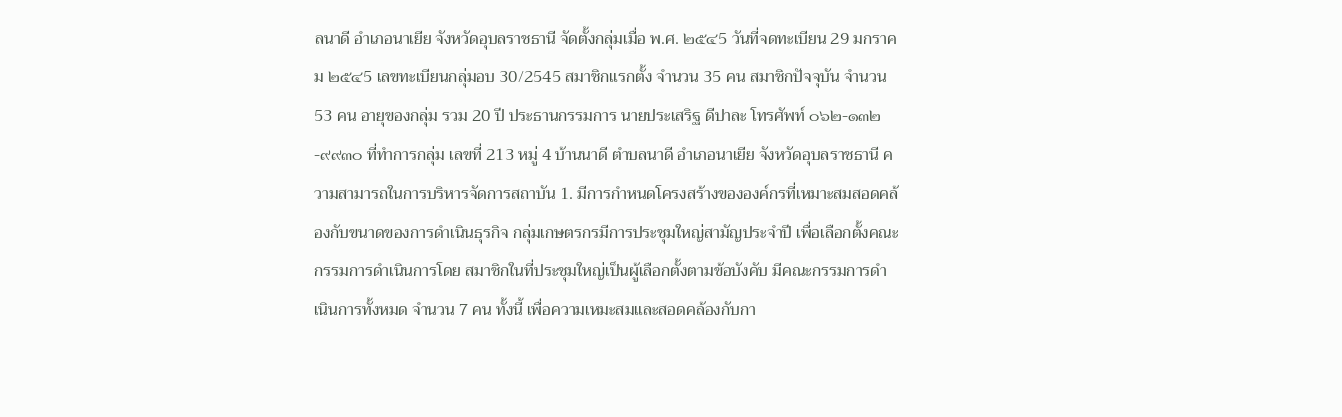ลนาดี อำเภอนาเยีย จังหวัดอุบลราชธานี จัดตั้งกลุ่มเมื่อ พ.ศ. ๒๕๔5 วันที่จดทะเบียน 29 มกราคม ๒๕๔5 เลขทะเบียนกลุ่มอบ 30/2545 สมาชิกแรกตั้ง จำนวน 35 คน สมาชิกปัจจุบัน จำนวน 53 คน อายุของกลุ่ม รวม 20 ปี ประธานกรรมการ นายประเสริฐ ดีปาละ โทรศัพท์ ๐๖๒-๑๓๒-๙๙๓๐ ที่ทำการกลุ่ม เลขที่ 213 หมู่ 4 บ้านนาดี ตำบลนาดี อำเภอนาเยีย จังหวัดอุบลราชธานี ความสามารถในการบริหารจัดการสถาบัน 1. มีการกำหนดโครงสร้างขององค์กรที่เหมาะสมสอดคล้องกับขนาดของการดำเนินธุรกิจ กลุ่มเกษตรกรมีการประชุมใหญ่สามัญประจำปี เพื่อเลือกตั้งคณะกรรมการดำเนินการโดย สมาชิกในที่ประชุมใหญ่เป็นผู้เลือกตั้งตามข้อบังคับ มีคณะกรรมการดำเนินการทั้งหมด จำนวน 7 คน ทั้งนี้ เพื่อความเหมะสมและสอดคล้องกับกา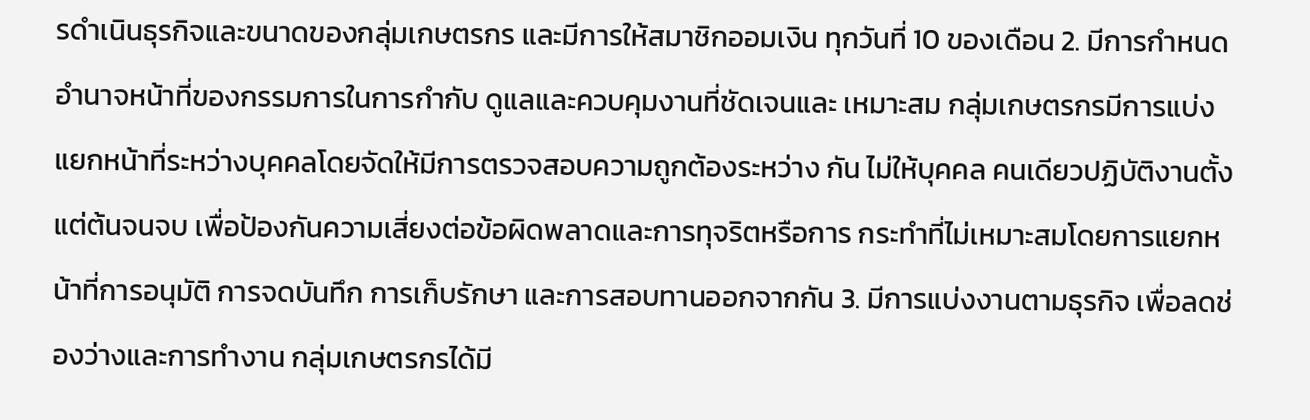รดำเนินธุรกิจและขนาดของกลุ่มเกษตรกร และมีการให้สมาชิกออมเงิน ทุกวันที่ 10 ของเดือน 2. มีการกำหนดอำนาจหน้าที่ของกรรมการในการกำกับ ดูแลและควบคุมงานที่ชัดเจนและ เหมาะสม กลุ่มเกษตรกรมีการแบ่งแยกหน้าที่ระหว่างบุคคลโดยจัดให้มีการตรวจสอบความถูกต้องระหว่าง กัน ไม่ให้บุคคล คนเดียวปฏิบัติงานตั้งแต่ต้นจนจบ เพื่อป้องกันความเสี่ยงต่อข้อผิดพลาดและการทุจริตหรือการ กระทำที่ไม่เหมาะสมโดยการแยกหน้าที่การอนุมัติ การจดบันทึก การเก็บรักษา และการสอบทานออกจากกัน 3. มีการแบ่งงานตามธุรกิจ เพื่อลดช่องว่างและการทำงาน กลุ่มเกษตรกรได้มี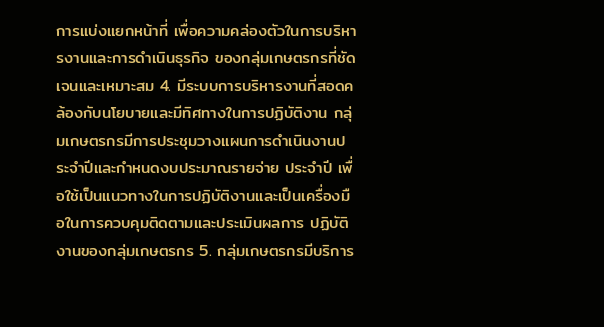การแบ่งแยกหน้าที่ เพื่อความคล่องตัวในการบริหารงานและการดำเนินธุรกิจ ของกลุ่มเกษตรกรที่ชัดเจนและเหมาะสม 4. มีระบบการบริหารงานที่สอดคล้องกับนโยบายและมีทิศทางในการปฏิบัติงาน กลุ่มเกษตรกรมีการประชุมวางแผนการดำเนินงานประจำปีและกำหนดงบประมาณรายจ่าย ประจำปี เพื่อใช้เป็นแนวทางในการปฏิบัติงานและเป็นเครื่องมือในการควบคุมติดตามและประเมินผลการ ปฏิบัติงานของกลุ่มเกษตรกร 5. กลุ่มเกษตรกรมีบริการ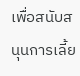เพื่อสนับสนุนการเลี้ย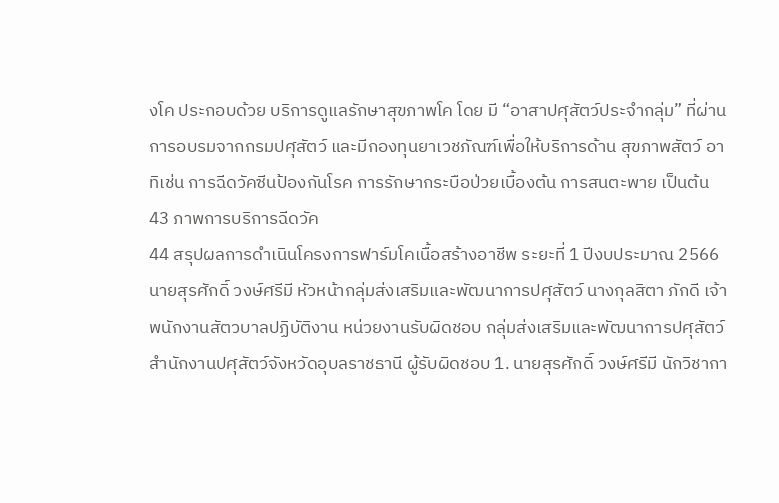งโค ประกอบด้วย บริการดูแลรักษาสุขภาพโค โดย มี “อาสาปศุสัตว์ประจำกลุ่ม” ที่ผ่านการอบรมจากกรมปศุสัตว์ และมีกองทุนยาเวชภัณฑ์เพื่อให้บริการด้าน สุขภาพสัตว์ อาทิเช่น การฉีดวัคซีนป้องกันโรค การรักษากระบือป่วยเบื้องต้น การสนตะพาย เป็นต้น
43 ภาพการบริการฉีดวัค
44 สรุปผลการดำเนินโครงการฟาร์มโคเนื้อสร้างอาชีพ ระยะที่ 1 ปีงบประมาณ 2566 นายสุรศักดิ์ วงษ์ศรีมี หัวหน้ากลุ่มส่งเสริมและพัฒนาการปศุสัตว์ นางกุลสิตา ภักดี เจ้าพนักงานสัตวบาลปฏิบัติงาน หน่วยงานรับผิดชอบ กลุ่มส่งเสริมและพัฒนาการปศุสัตว์ สำนักงานปศุสัตว์จังหวัดอุบลราชธานี ผู้รับผิดชอบ 1. นายสุรศักดิ์ วงษ์ศรีมี นักวิชากา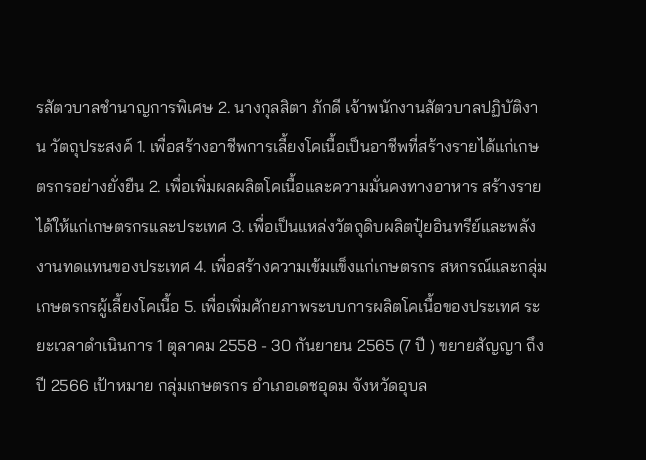รสัตวบาลชำนาญการพิเศษ 2. นางกุลสิตา ภักดี เจ้าพนักงานสัตวบาลปฏิบัติงาน วัตถุประสงค์ 1. เพื่อสร้างอาชีพการเลี้ยงโคเนื้อเป็นอาชีพที่สร้างรายได้แก่เกษตรกรอย่างยั่งยืน 2. เพื่อเพิ่มผลผลิตโคเนื้อและความมั่นคงทางอาหาร สร้างรายได้ให้แก่เกษตรกรและประเทศ 3. เพื่อเป็นแหล่งวัตถุดิบผลิตปุ๋ยอินทรีย์และพลังงานทดแทนของประเทศ 4. เพื่อสร้างความเข้มแข็งแก่เกษตรกร สหกรณ์และกลุ่มเกษตรกรผู้เลี้ยงโคเนื้อ 5. เพื่อเพิ่มศักยภาพระบบการผลิตโคเนื้อของประเทศ ระยะเวลาดำเนินการ 1 ตุลาคม 2558 - 30 กันยายน 2565 (7 ปี ) ขยายสัญญา ถึงปี 2566 เป้าหมาย กลุ่มเกษตรกร อำเภอเดชอุดม จังหวัดอุบล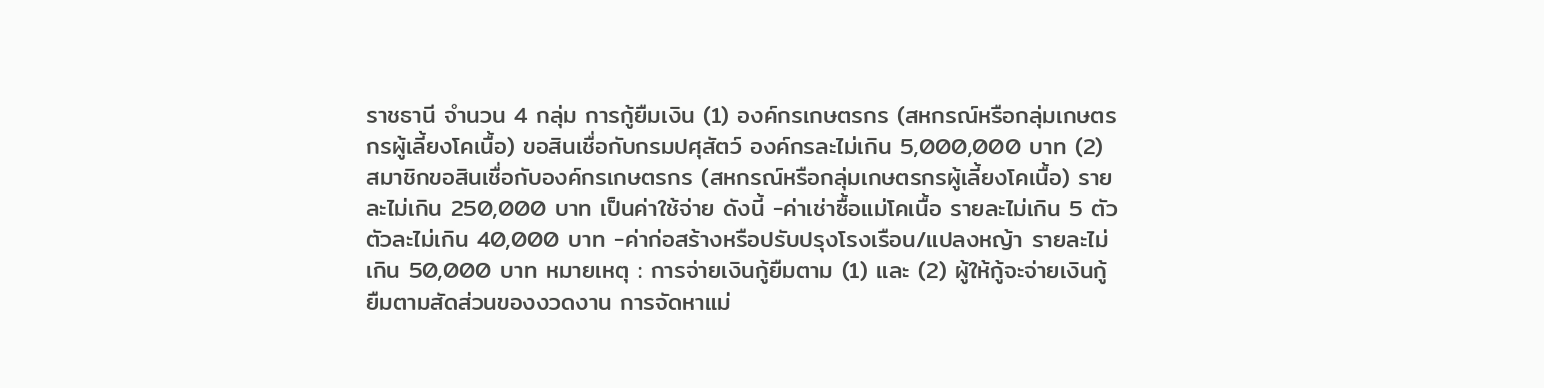ราชธานี จำนวน 4 กลุ่ม การกู้ยืมเงิน (1) องค์กรเกษตรกร (สหกรณ์หรือกลุ่มเกษตรกรผู้เลี้ยงโคเนื้อ) ขอสินเชื่อกับกรมปศุสัตว์ องค์กรละไม่เกิน 5,000,000 บาท (2) สมาชิกขอสินเชื่อกับองค์กรเกษตรกร (สหกรณ์หรือกลุ่มเกษตรกรผู้เลี้ยงโคเนื้อ) รายละไม่เกิน 250,000 บาท เป็นค่าใช้จ่าย ดังนี้ -ค่าเช่าซื้อแม่โคเนื้อ รายละไม่เกิน 5 ตัว ตัวละไม่เกิน 40,000 บาท -ค่าก่อสร้างหรือปรับปรุงโรงเรือน/แปลงหญ้า รายละไม่เกิน 50,000 บาท หมายเหตุ : การจ่ายเงินกู้ยืมตาม (1) และ (2) ผู้ให้กู้จะจ่ายเงินกู้ยืมตามสัดส่วนของงวดงาน การจัดหาแม่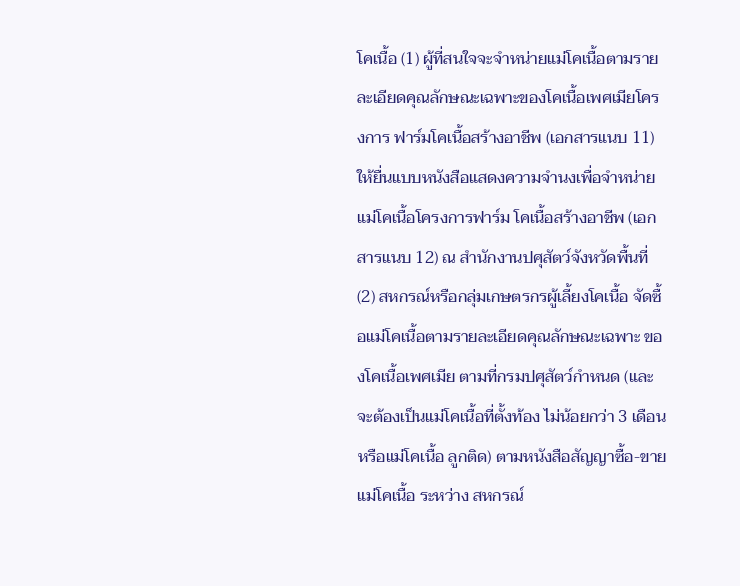โคเนื้อ (1) ผู้ที่สนใจจะจำหน่ายแม่โคเนื้อตามรายละเอียดคุณลักษณะเฉพาะของโคเนื้อเพศเมียโครงการ ฟาร์มโคเนื้อสร้างอาชีพ (เอกสารแนบ 11) ให้ยื่นแบบหนังสือแสดงความจำนงเพื่อจำหน่ายแม่โคเนื้อโครงการฟาร์ม โคเนื้อสร้างอาชีพ (เอกสารแนบ 12) ณ สำนักงานปศุสัตว์จังหวัดพื้นที่ (2) สหกรณ์หรือกลุ่มเกษตรกรผู้เลี้ยงโคเนื้อ จัดซื้อแม่โคเนื้อตามรายละเอียดคุณลักษณะเฉพาะ ของโคเนื้อเพศเมีย ตามที่กรมปศุสัตว์กำหนด (และจะต้องเป็นแม่โคเนื้อที่ตั้งท้อง ไม่น้อยกว่า 3 เดือน หรือแม่โคเนื้อ ลูกติด) ตามหนังสือสัญญาซื้อ-ขายแม่โคเนื้อ ระหว่าง สหกรณ์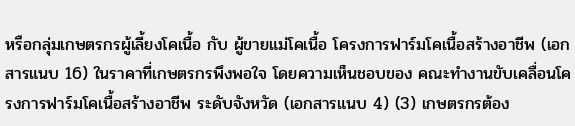หรือกลุ่มเกษตรกรผู้เลี้ยงโคเนื้อ กับ ผู้ขายแม่โคเนื้อ โครงการฟาร์มโคเนื้อสร้างอาชีพ (เอกสารแนบ 16) ในราคาที่เกษตรกรพึงพอใจ โดยความเห็นชอบของ คณะทำงานขับเคลื่อนโครงการฟาร์มโคเนื้อสร้างอาชีพ ระดับจังหวัด (เอกสารแนบ 4) (3) เกษตรกรต้อง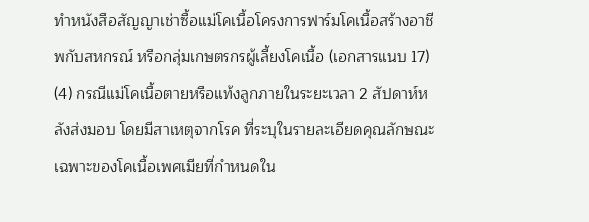ทำหนังสือสัญญาเช่าซื้อแม่โคเนื้อโครงการฟาร์มโคเนื้อสร้างอาชีพกับสหกรณ์ หรือกลุ่มเกษตรกรผู้เลี้ยงโคเนื้อ (เอกสารแนบ 17) (4) กรณีแม่โคเนื้อตายหรือแท้งลูกภายในระยะเวลา 2 สัปดาห์หลังส่งมอบ โดยมีสาเหตุจากโรค ที่ระบุในรายละเอียดคุณลักษณะเฉพาะของโคเนื้อเพศเมียที่กำหนดใน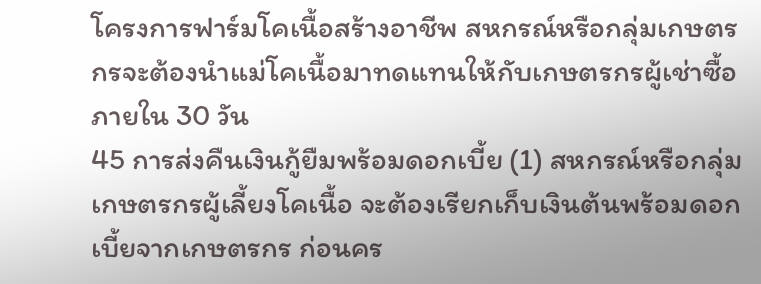โครงการฟาร์มโคเนื้อสร้างอาชีพ สหกรณ์หรือกลุ่มเกษตรกรจะต้องนำแม่โคเนื้อมาทดแทนให้กับเกษตรกรผู้เช่าซื้อภายใน 30 วัน
45 การส่งคืนเงินกู้ยืมพร้อมดอกเบี้ย (1) สหกรณ์หรือกลุ่มเกษตรกรผู้เลี้ยงโคเนื้อ จะต้องเรียกเก็บเงินต้นพร้อมดอกเบี้ยจากเกษตรกร ก่อนคร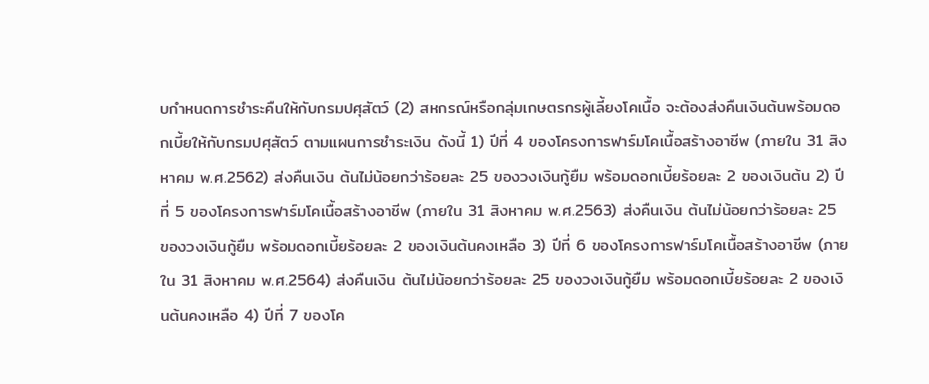บกำหนดการชำระคืนให้กับกรมปศุสัตว์ (2) สหกรณ์หรือกลุ่มเกษตรกรผู้เลี้ยงโคเนื้อ จะต้องส่งคืนเงินต้นพร้อมดอกเบี้ยให้กับกรมปศุสัตว์ ตามแผนการชำระเงิน ดังนี้ 1) ปีที่ 4 ของโครงการฟาร์มโคเนื้อสร้างอาชีพ (ภายใน 31 สิงหาคม พ.ศ.2562) ส่งคืนเงิน ต้นไม่น้อยกว่าร้อยละ 25 ของวงเงินกู้ยืม พร้อมดอกเบี้ยร้อยละ 2 ของเงินต้น 2) ปีที่ 5 ของโครงการฟาร์มโคเนื้อสร้างอาชีพ (ภายใน 31 สิงหาคม พ.ศ.2563) ส่งคืนเงิน ต้นไม่น้อยกว่าร้อยละ 25 ของวงเงินกู้ยืม พร้อมดอกเบี้ยร้อยละ 2 ของเงินต้นคงเหลือ 3) ปีที่ 6 ของโครงการฟาร์มโคเนื้อสร้างอาชีพ (ภายใน 31 สิงหาคม พ.ศ.2564) ส่งคืนเงิน ต้นไม่น้อยกว่าร้อยละ 25 ของวงเงินกู้ยืม พร้อมดอกเบี้ยร้อยละ 2 ของเงินต้นคงเหลือ 4) ปีที่ 7 ของโค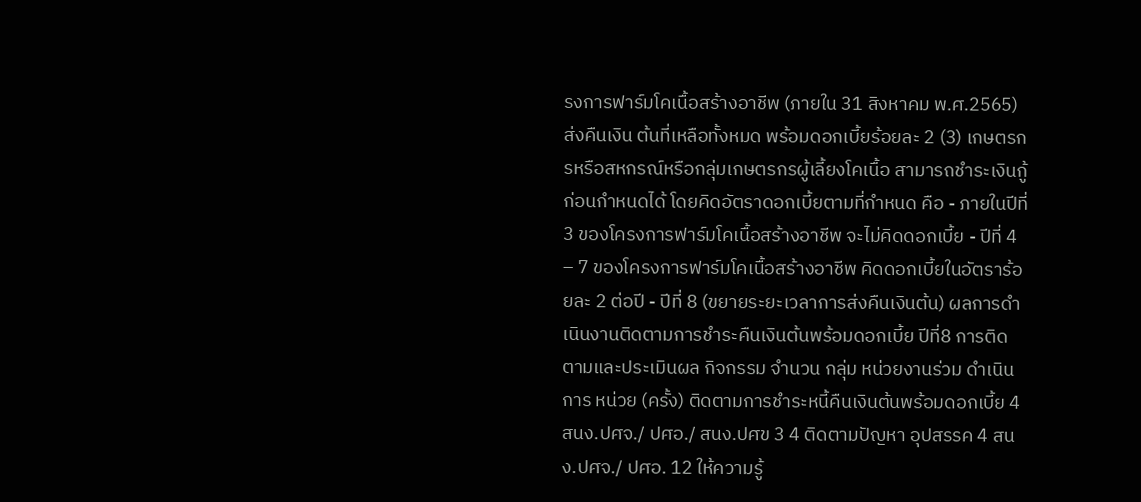รงการฟาร์มโคเนื้อสร้างอาชีพ (ภายใน 31 สิงหาคม พ.ศ.2565) ส่งคืนเงิน ต้นที่เหลือทั้งหมด พร้อมดอกเบี้ยร้อยละ 2 (3) เกษตรกรหรือสหกรณ์หรือกลุ่มเกษตรกรผู้เลี้ยงโคเนื้อ สามารถชำระเงินกู้ก่อนกำหนดได้ โดยคิดอัตราดอกเบี้ยตามที่กำหนด คือ - ภายในปีที่ 3 ของโครงการฟาร์มโคเนื้อสร้างอาชีพ จะไม่คิดดอกเบี้ย - ปีที่ 4 – 7 ของโครงการฟาร์มโคเนื้อสร้างอาชีพ คิดดอกเบี้ยในอัตราร้อยละ 2 ต่อปี - ปีที่ 8 (ขยายระยะเวลาการส่งคืนเงินต้น) ผลการดำเนินงานติดตามการชำระคืนเงินต้นพร้อมดอกเบี้ย ปีที่8 การติดตามและประเมินผล กิจกรรม จำนวน กลุ่ม หน่วยงานร่วม ดำเนินการ หน่วย (ครั้ง) ติดตามการชำระหนี้คืนเงินต้นพร้อมดอกเบี้ย 4 สนง.ปศจ./ ปศอ./ สนง.ปศข 3 4 ติดตามปัญหา อุปสรรค 4 สนง.ปศจ./ ปศอ. 12 ให้ความรู้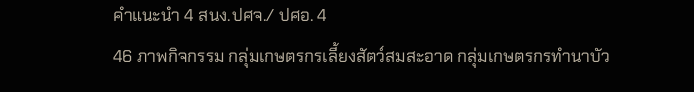คำแนะนำ 4 สนง.ปศจ./ ปศอ. 4
46 ภาพกิจกรรม กลุ่มเกษตรกรเลี้ยงสัตว์สมสะอาด กลุ่มเกษตรกรทำนาบัว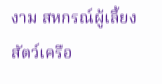งาม สหกรณ์ผู้เลี้ยงสัตว์เครือ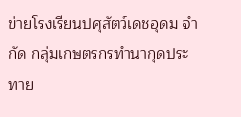ข่ายโรงเรียนปศุสัตว์เดชอุดม จำกัด กลุ่มเกษตรกรทำนากุดประทาย